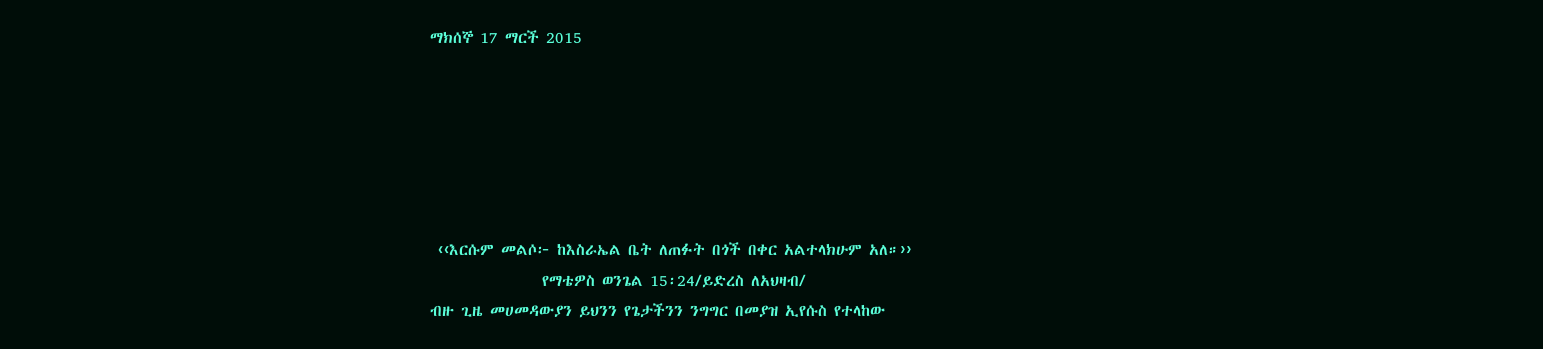ማክሰኞ 17 ማርች 2015






 ‹‹እርሱም መልሶ፦ ከእስራኤል ቤት ለጠፉት በጎች በቀር አልተላክሁም አለ።››
                የማቴዎስ ወንጌል 15፡24/ይድረስ ለአህዛብ/
ብዙ ጊዜ መሀመዳውያን ይህንን የጌታችንን ንግግር በመያዝ ኢየሱስ የተላከው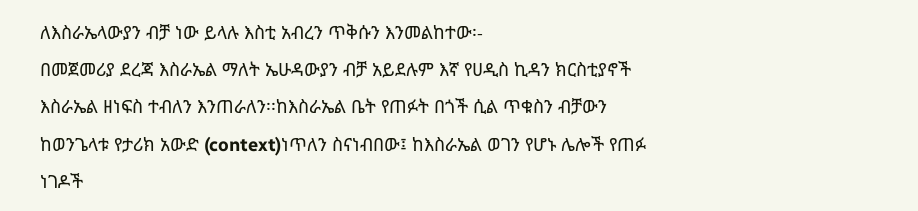ለእስራኤላውያን ብቻ ነው ይላሉ እስቲ አብረን ጥቅሱን እንመልከተው፡-
በመጀመሪያ ደረጃ እስራኤል ማለት ኤሁዳውያን ብቻ አይደሉም እኛ የሀዲስ ኪዳን ክርስቲያኖች እስራኤል ዘነፍስ ተብለን እንጠራለን፡፡ከእስራኤል ቤት የጠፉት በጎች ሲል ጥቁስን ብቻውን ከወንጌላቱ የታሪክ አውድ (context)ነጥለን ስናነብበው፤ ከእስራኤል ወገን የሆኑ ሌሎች የጠፉ ነገዶች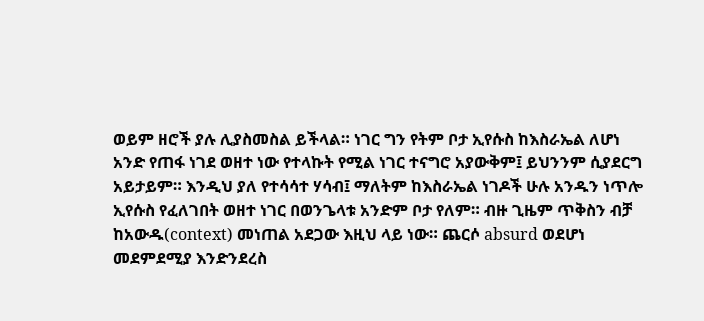ወይም ዘሮች ያሉ ሊያስመስል ይችላል። ነገር ግን የትም ቦታ ኢየሱስ ከእስራኤል ለሆነ አንድ የጠፋ ነገደ ወዘተ ነው የተላኩት የሚል ነገር ተናግሮ አያውቅም፤ ይህንንም ሲያደርግ አይታይም። እንዲህ ያለ የተሳሳተ ሃሳብ፤ ማለትም ከእስራኤል ነገዶች ሁሉ አንዱን ነጥሎ ኢየሱስ የፈለገበት ወዘተ ነገር በወንጌላቱ አንድም ቦታ የለም። ብዙ ጊዜም ጥቅስን ብቻ ከአውዱ(context) መነጠል አደጋው እዚህ ላይ ነው። ጨርሶ absurd ወደሆነ መደምደሚያ እንድንደረስ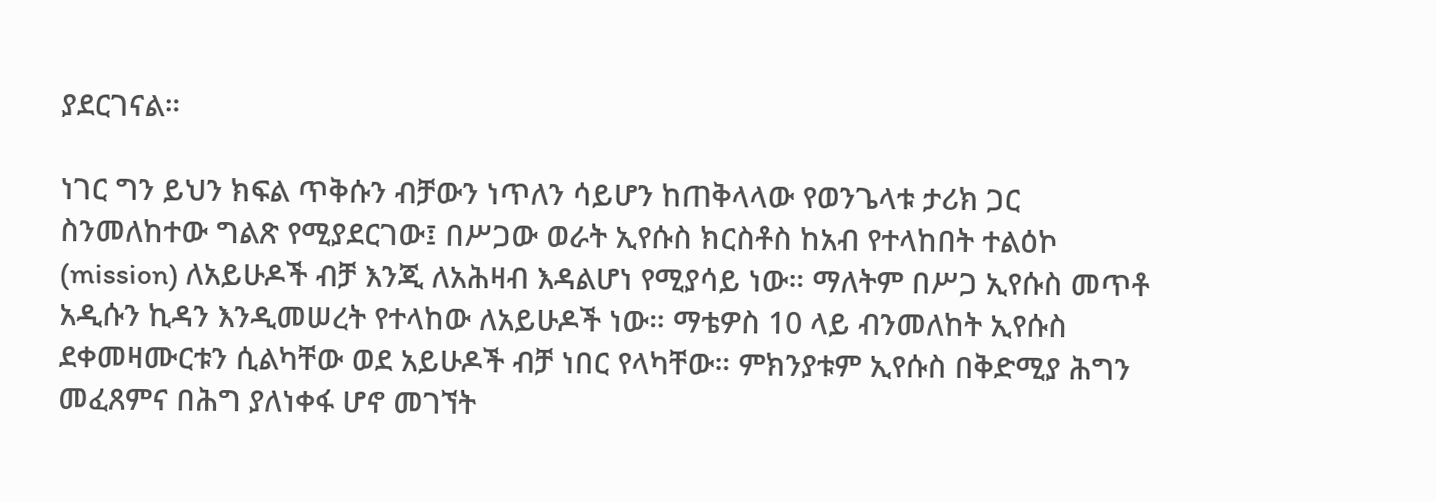ያደርገናል።

ነገር ግን ይህን ክፍል ጥቅሱን ብቻውን ነጥለን ሳይሆን ከጠቅላላው የወንጌላቱ ታሪክ ጋር ስንመለከተው ግልጽ የሚያደርገው፤ በሥጋው ወራት ኢየሱስ ክርስቶስ ከአብ የተላከበት ተልዕኮ
(mission) ለአይሁዶች ብቻ እንጂ ለአሕዛብ እዳልሆነ የሚያሳይ ነው። ማለትም በሥጋ ኢየሱስ መጥቶ አዲሱን ኪዳን እንዲመሠረት የተላከው ለአይሁዶች ነው። ማቴዎስ 10 ላይ ብንመለከት ኢየሱስ ደቀመዛሙርቱን ሲልካቸው ወደ አይሁዶች ብቻ ነበር የላካቸው። ምክንያቱም ኢየሱስ በቅድሚያ ሕግን መፈጸምና በሕግ ያለነቀፋ ሆኖ መገኘት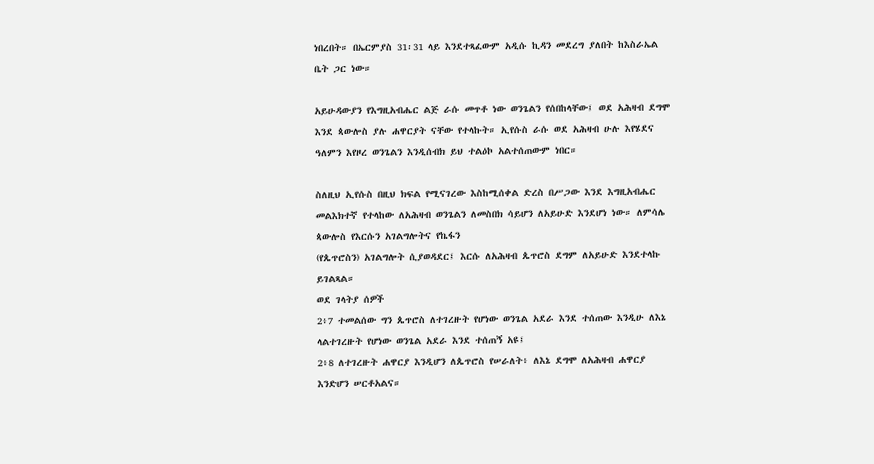ነበረበት። በኤርምያስ 31፡31 ላይ እንደተጻፈውም አዲሱ ኪዳን መደረግ ያለበት ከእስራኤል ቤት ጋር ነው።

አይሁዳውያን የእግዚአብሔር ልጅ ራሱ መጥቶ ነው ወንጌልን የሰበከላቸው፤ ወደ አሕዛብ ደግሞ እንደ ጳውሎስ ያሉ ሐዋርያት ናቸው የተላኩት። ኢየሱስ ራሱ ወደ አሕዛብ ሁሉ እየሄደና ዓለምን እየዞረ ወንጌልን እንዲሰብክ ይህ ተልዕኮ አልተሰጠውም ነበር።

ስለዚህ ኢየሱስ በዚህ ክፍል የሚናገረው እስከሚሰቀል ድረስ በሥጋው እንደ እግዚአብሔር መልእክተኛ የተላከው ለአሕዛብ ወንጌልን ለመስበክ ሳይሆን ለአይሁድ እንደሆነ ነው። ለምሳሌ ጳውሎስ የእርሱን አገልግሎትና የኬፋን
(የጴጥሮስን) አገልግሎት ሲያወዳደር፤ እርሱ ለአሕዛብ ጴጥሮስ ደግም ለአይሁድ እንደተላኩ ይገልጻል።
ወደ ገላትያ ሰዎች
2፥7 ተመልሰው ግን ጴጥሮስ ለተገረዙት የሆነው ወንጌል አደራ እንደ ተሰጠው እንዲሁ ለእኔ ላልተገረዙት የሆነው ወንጌል አደራ እንደ ተሰጠኝ አዩ፤
2፥8 ለተገረዙት ሐዋርያ እንዲሆን ለጴጥሮስ የሠራለት፥ ለእኔ ደግሞ ለአሕዛብ ሐዋርያ እንድሆን ሠርቶአልና።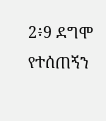2፥9 ደግሞ የተሰጠኝን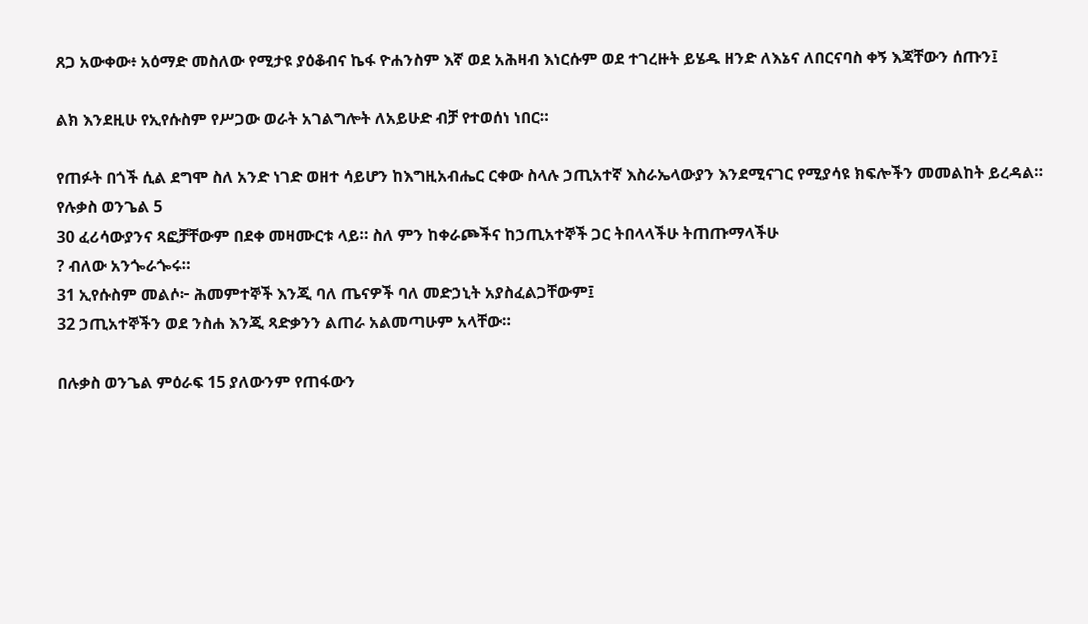ጸጋ አውቀው፥ አዕማድ መስለው የሚታዩ ያዕቆብና ኬፋ ዮሐንስም እኛ ወደ አሕዛብ እነርሱም ወደ ተገረዙት ይሄዱ ዘንድ ለእኔና ለበርናባስ ቀኝ እጃቸውን ሰጡን፤

ልክ እንደዚሁ የኢየሱስም የሥጋው ወራት አገልግሎት ለአይሁድ ብቻ የተወሰነ ነበር።

የጠፉት በጎች ሲል ደግሞ ስለ አንድ ነገድ ወዘተ ሳይሆን ከእግዚአብሔር ርቀው ስላሉ ኃጢአተኛ እስራኤላውያን እንደሚናገር የሚያሳዩ ክፍሎችን መመልከት ይረዳል።
የሉቃስ ወንጌል 5
30 ፈሪሳውያንና ጻፎቻቸውም በደቀ መዛሙርቱ ላይ። ስለ ምን ከቀራጮችና ከኃጢአተኞች ጋር ትበላላችሁ ትጠጡማላችሁ
? ብለው አንጐራጐሩ።
31 ኢየሱስም መልሶ፦ ሕመምተኞች እንጂ ባለ ጤናዎች ባለ መድኃኒት አያስፈልጋቸውም፤
32 ኃጢአተኞችን ወደ ንስሐ እንጂ ጻድቃንን ልጠራ አልመጣሁም አላቸው።

በሉቃስ ወንጌል ምዕራፍ 15 ያለውንም የጠፋውን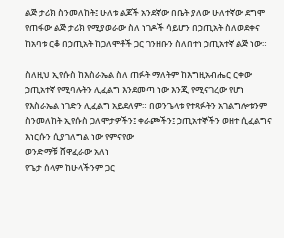ልጅ ታሪክ ስንመለከት፤ ሁለቱ ልጆች አንደኛው በቤት ያለው ሁለተኛው ደግሞ የጠፋው ልጅ ታሪክ የሚያወራው ስለ ነገዶች ሳይሆን በኃጢአት ስለወደቀና ከአባቱ ርቆ በኃጢአት ከጋለሞቶች ጋር ገንዘቡን ስለበተነ ኃጢአተኛ ልጅ ነው።

ስለዚህ ኢየሱስ ከእስራኤል ስለ ጠፉት ማለትም ከእግዚአብሔር ርቀው ኃጢአተኛ የሚባሉትን ሊፈልግ እንደመጣ ነው እንጂ የሚናገረው የሆነ የእስራኤል ነገድን ሊፈልግ አይደለም። በወንጌላቱ የተጻፉትን አገልግሎቱንም ስንመለከት ኢየሱስ ጋለሞታዎችን፤ ቀራጮችን፤ ኃጢአተኞችን ወዘተ ሲፈልግና እነርሱን ሲያገለግል ነው የምናየው
ወንድማቹ ሸዋፈራው አለነ
የጌታ ሰላም ከሁላችንም ጋር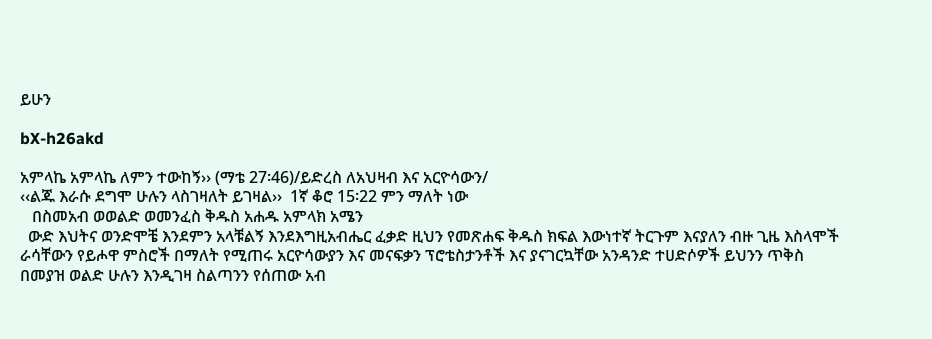ይሁን

bX-h26akd

አምላኬ አምላኬ ለምን ተውከኝ›› (ማቴ 27፡46)/ይድረስ ለአህዛብ እና አርዮሳውን/
‹‹ልጁ እራሱ ደግሞ ሁሉን ላስገዛለት ይገዛል››  1ኛ ቆሮ 15፡22 ምን ማለት ነው
   በስመአብ ወወልድ ወመንፈስ ቅዱስ አሐዱ አምላክ አሜን
  ውድ እህትና ወንድሞቼ እንደምን አላቹልኝ እንደእግዚአብሔር ፈቃድ ዚህን የመጽሐፍ ቅዱስ ክፍል እውነተኛ ትርጉም እናያለን ብዙ ጊዜ እስላሞች  ራሳቸውን የይሖዋ ምስሮች በማለት የሚጠሩ አርዮሳውያን እና መናፍቃን ፕሮቴስታንቶች እና ያናገርኳቸው አንዳንድ ተሀድሶዎች ይህንን ጥቅስ በመያዝ ወልድ ሁሉን እንዲገዛ ስልጣንን የሰጠው አብ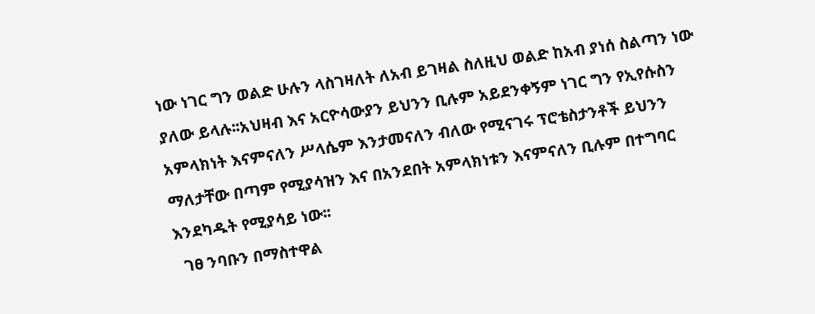ነው ነገር ግን ወልድ ሁሉን ላስገዛለት ለአብ ይገዛል ስለዚህ ወልድ ከአብ ያነሰ ስልጣን ነው ያለው ይላሉ፡፡አህዛብ እና አርዮሳውያን ይህንን ቢሉም አይደንቀኝም ነገር ግን የኢየሱስን አምላክነት እናምናለን ሥላሴም እንታመናለን ብለው የሚናገሩ ፕሮቴስታንቶች ይህንን ማለታቸው በጣም የሚያሳዝን እና በአንደበት አምላክነቱን እናምናለን ቢሉም በተግባር እንደካዱት የሚያሳይ ነው፡፡
  ገፀ ንባቡን በማስተዋል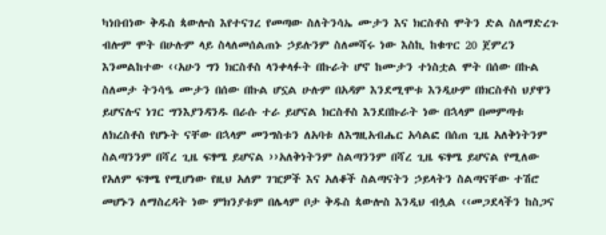ካነበብነው ቅዱስ ጳውሎስ እየተናገረ የመጣው ስለትንሳኤ ሙታን እና ክርስቶስ ሞትን ድል ስለማድረጉ ብሎም ሞት በሁሉም ላይ ስላለመሰልጠኑ ኃይሉንም ስለመሻሩ ነው እስኪ ከቁጥር 20 ጀምረን እንመልከተው ‹‹አሁን ግን ክርስቶስ ላንቀላፉት በኩራት ሆኖ ከሙታን ተነስቷል ሞት በሰው በኩል ስለመታ ትንሳዔ ሙታን በሰው በኩል ሆኗል ሁሉም በአዳም እንደሚሞቱ እንዲሁም በክርስቶስ ህያዋን ይሆናሉና ነገር ግንእያንዳንዱ በራሱ ተራ ይሆናል ክርስቶስ እንደበኩራት ነው በኋላም በመምጣቱ ለክረስቶስ የሆኑት ናቸው በኋላም መንግስቱን ለአባቱ ለእግዚአብሔር አሳልፎ በሰጠ ጊዜ አለቅነትንም ስልጣንንም በሻረ ጊዜ ፍፃሜ ይሆናል ››አለቅነትንም ስልጣንንም በሻረ ጊዜ ፍፃሜ ይሆናል የሚለው የአለም ፍፃሜ የሚሆነው የዚህ አለም ገዢዎች እና አለቆች ስልጣናትን ኃይላትን ስልጣናቸው ተሽሮ መሆኑን ለማስረዳት ነው ምክንያቱም በሌላም ቦታ ቅዱስ ጳውሎስ እንዲህ ብሏል ‹‹መጋደላችን ከስጋና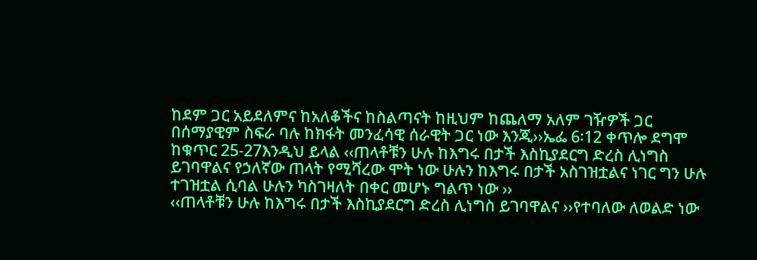ከደም ጋር አይደለምና ከአለቆችና ከስልጣናት ከዚህም ከጨለማ አለም ገዥዎች ጋር በሰማያዊም ስፍራ ባሉ ከክፋት መንፈሳዊ ሰራዊት ጋር ነው እንጂ››ኤፌ 6፡12 ቀጥሎ ደግሞ ከቁጥር 25-27እንዲህ ይላል ‹‹ጠላቶቹን ሁሉ ከእግሩ በታች እስኪያደርግ ድረስ ሊነግስ ይገባዋልና የኃለኛው ጠላት የሚሻረው ሞት ነው ሁሉን ከእግሩ በታች አስገዝቷልና ነገር ግን ሁሉ ተገዝቷል ሲባል ሁሉን ካስገዛለት በቀር መሆኑ ግልጥ ነው ››
‹‹ጠላቶቹን ሁሉ ከእግሩ በታች እስኪያደርግ ድረስ ሊነግስ ይገባዋልና ››የተባለው ለወልድ ነው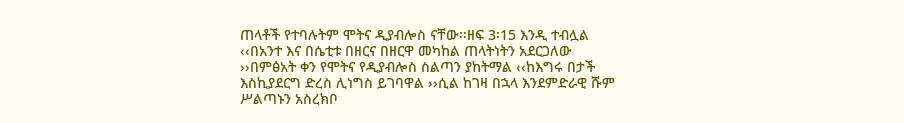ጠላቶች የተባሉትም ሞትና ዲያብሎስ ናቸው፡፡ዘፍ 3፡15 እንዲ ተብሏል ‹‹በአንተ እና በሴቲቱ በዘርና በዘርዋ መካከል ጠላትነትን አደርጋለው ››በምፅአት ቀን የሞትና የዲያብሎስ ስልጣን ያከትማል ‹‹ከእግሩ በታች እስኪያደርግ ድረስ ሊነግስ ይገባዋል ››ሲል ከገዛ በኋላ እንደምድራዊ ሹም ሥልጣኑን አስረክቦ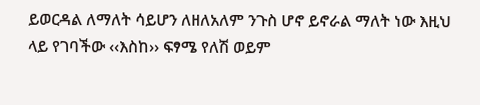ይወርዳል ለማለት ሳይሆን ለዘለአለም ንጉስ ሆኖ ይኖራል ማለት ነው እዚህ ላይ የገባችው ‹‹እስከ›› ፍፃሜ የለሽ ወይም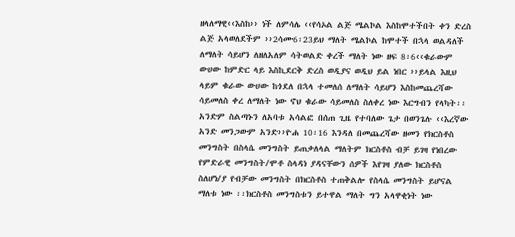ዘላለማዊ‹‹እስከ›› ነች ለምሳሌ ‹‹የሳኦል ልጅ ሜልኮል እስከሞተችበት ቀን ድረስ ልጅ አላወለደችም ››2ሳሙ6፡23ይህ ማለት ሜልኮል ከሞተች በኋላ ወልዳለች ለማለት ሳይሆን ለዘለአለም ሳትወልድ ቀረች ማለት ነው ዘፍ 8፡6‹‹ቁራውም ውሀው ከምድር ላይ እስኪደርቅ ድረስ ወዲያና ወዲህ ይል ነበር ››ይላል እዚህ ላይም ቁራው ውሀው ከጎደለ በኋላ ተመለሰ ለማለት ሳይሆን እስከመጨረሻው ሳይመለስ ቀረ ለማለት ነው ኖህ ቁራው ሳይመለስ ስለቀረ ነው እርግብን የላካት፡፡ አንድም ስልጣኑን ለአባቱ አሳልፎ በሰጠ ጊዜ የተባለው ጌታ በወንጌሉ ‹‹እረኛው አንድ መንጋውም አንድ››ዮሐ 10፡16 እንዳለ በመጨረሻው ዘመን የክርስቶስ መንግስት በስላሴ መንግስት ይጠቃለላል ማለትም ክርስቶስ ብቻ ይገዛ የነበረው የምድራዊ መንግስት/ሞቶ ስላዳነ ያዳናቸውን ሰዎች እየገዛ ያለው ክርስቶስ ስለሆነ/ያ የብቻው መንግስት በክርስቶስ ተጠቅልሎ የስላሴ መንግስት ይሆናል ማለቱ ነው ፡፡ክርስቶስ መንግስቱን ይተዋል ማለት ግን አላዋቂነት ነው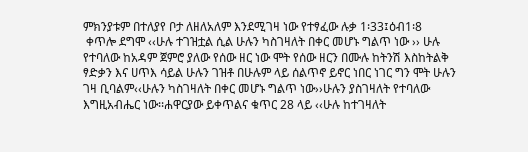ምክንያቱም በተለያየ ቦታ ለዘለአለም እንደሚገዛ ነው የተፃፈው ሉቃ 1፡33፤ዕብ1፡8
 ቀጥሎ ደግሞ ‹‹ሁሉ ተገዝቷል ሲል ሁሉን ካስገዛለት በቀር መሆኑ ግልጥ ነው ›› ሁሉ የተባለው ከአዳም ጀምሮ ያለው የሰው ዘር ነው ሞት የሰው ዘርን በሙሉ ከትንሽ እስከትልቅ ፃድቃን እና ሀጥእ ሳይል ሁሉን ገዝቶ በሁሉም ላይ ሰልጥኖ ይኖር ነበር ነገር ግን ሞት ሁሉን ገዛ ቢባልም‹‹ሁሉን ካስገዛለት በቀር መሆኑ ግልጥ ነው››ሁሉን ያስገዛለት የተባለው እግዚአብሔር ነው፡፡ሐዋርያው ይቀጥልና ቁጥር 28 ላይ ‹‹ሁሉ ከተገዛለት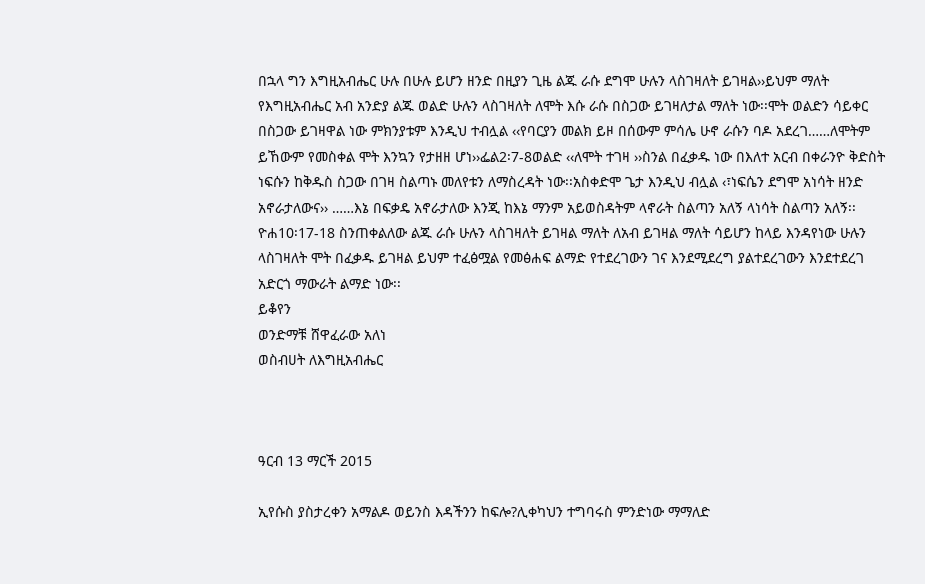በኋላ ግን እግዚአብሔር ሁሉ በሁሉ ይሆን ዘንድ በዚያን ጊዜ ልጁ ራሱ ደግሞ ሁሉን ላስገዛለት ይገዛል››ይህም ማለት የእግዚአብሔር አብ አንድያ ልጁ ወልድ ሁሉን ላስገዛለት ለሞት እሱ ራሱ በስጋው ይገዛለታል ማለት ነው፡፡ሞት ወልድን ሳይቀር በስጋው ይገዛዋል ነው ምክንያቱም እንዲህ ተብሏል ‹‹የባርያን መልክ ይዞ በሰውም ምሳሌ ሁኖ ራሱን ባዶ አደረገ……ለሞትም ይኸውም የመስቀል ሞት እንኳን የታዘዘ ሆነ››ፌል2፡7-8ወልድ ‹‹ለሞት ተገዛ ››ስንል በፈቃዱ ነው በእለተ አርብ በቀራንዮ ቅድስት ነፍሱን ከቅዱስ ስጋው በገዛ ስልጣኑ መለየቱን ለማስረዳት ነው፡፡አስቀድሞ ጌታ እንዲህ ብሏል ‹፣ነፍሴን ደግሞ አነሳት ዘንድ አኖራታለውና›› ……እኔ በፍቃዴ አኖራታለው እንጂ ከእኔ ማንም አይወስዳትም ላኖራት ስልጣን አለኝ ላነሳት ስልጣን አለኝ፡፡ዮሐ10፡17-18 ስንጠቀልለው ልጁ ራሱ ሁሉን ላስገዛለት ይገዛል ማለት ለአብ ይገዛል ማለት ሳይሆን ከላይ እንዳየነው ሁሉን ላስገዛለት ሞት በፈቃዱ ይገዛል ይህም ተፈፅሟል የመፅሐፍ ልማድ የተደረገውን ገና እንደሚደረግ ያልተደረገውን እንደተደረገ አድርጎ ማውራት ልማድ ነው፡፡
ይቆየን
ወንድማቹ ሸዋፈራው አለነ
ወስብሀት ለእግዚአብሔር



ዓርብ 13 ማርች 2015

ኢየሱስ ያስታረቀን አማልዶ ወይንስ እዳችንን ከፍሎ?ሊቀካህን ተግባሩስ ምንድነው ማማለድ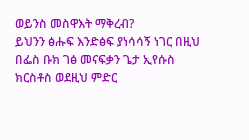ወይንስ መስዋእት ማቅረብ?
ይህንን ፅሑፍ እንድፅፍ ያነሳሳኝ ነገር በዚህ በፌስ ቡክ ገፅ መናፍቃን ጌታ ኢየሱስ ክርስቶስ ወደዚህ ምድር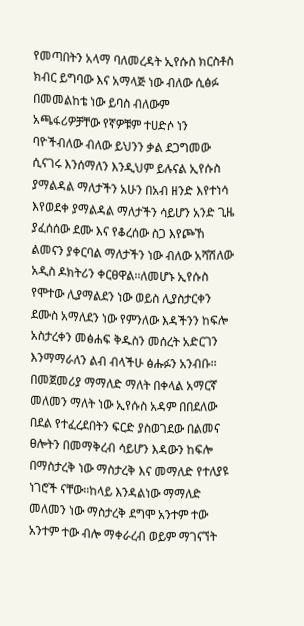የመጣበትን አላማ ባለመረዳት ኢየሱስ ክርስቶስ ክብር ይግባው እና አማላጅ ነው ብለው ሲፅፉ በመመልከቴ ነው ይባስ ብለውም አጫፋሪዎቻቸው የኛዎቹም ተሀድሶ ነን ባዮችብለው ብለው ይህንን ቃል ደጋግመው ሲናገሩ እንሰማለን እንዲህም ይሉናል ኢየሱስ ያማልዳል ማለታችን አሁን በአብ ዘንድ እየተነሳ እየወደቀ ያማልዳል ማለታችን ሳይሆን አንድ ጊዜ ያፈሰሰው ደሙ እና የቆረሰው ስጋ እየጮኸ ልመናን ያቀርባል ማለታችን ነው ብለው አሻሽለው አዲስ ዶክትሪን ቀርፀዋል፡፡ለመሆኑ ኢየሱስ የሞተው ሊያማልደን ነው ወይስ ሊያስታርቀን ደሙስ አማለደን ነው የምንለው እዳችንን ከፍሎ አስታረቀን መፅሐፍ ቅዱስን መሰረት አድርገን እንማማራለን ልብ ብላችሁ ፅሑፉን አንብቡ፡፡በመጀመሪያ ማማለድ ማለት በቀላል አማርኛ መለመን ማለት ነው ኢየሱስ አዳም በበደለው በደል የተፈረደበትን ፍርድ ያስወገደው በልመና ፀሎትን በመማቅረብ ሳይሆን እዳውን ከፍሎ በማስታረቅ ነው ማስታረቅ እና መማለድ የተለያዩ ነገሮች ናቸው፡፡ከላይ እንዳልነው ማማለድ መለመን ነው ማስታረቅ ደግሞ አንተም ተው አንተም ተው ብሎ ማቀራረብ ወይም ማገናኘት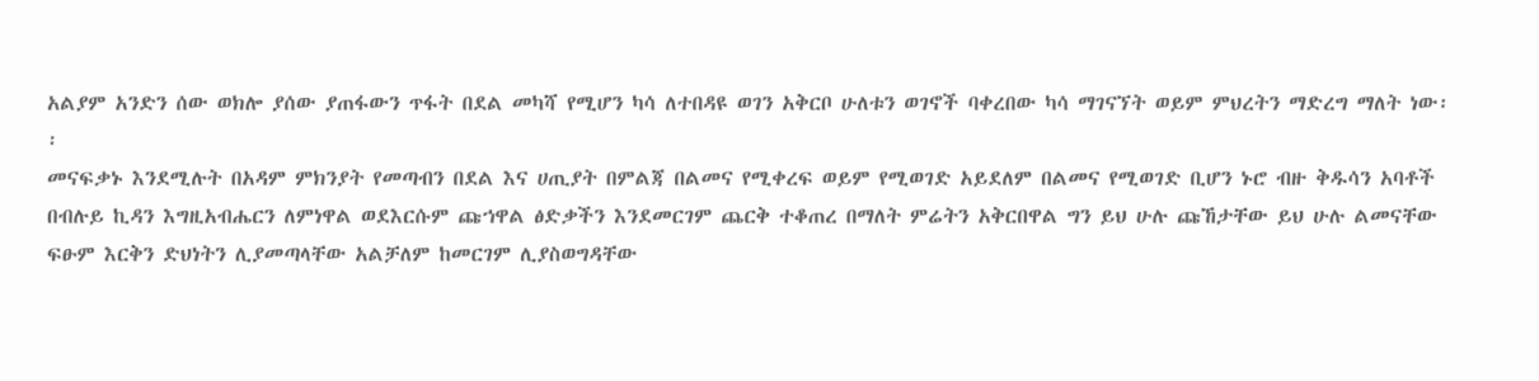አልያም አንድን ሰው ወክሎ ያሰው ያጠፋውን ጥፋት በደል መካሻ የሚሆን ካሳ ለተበዳዩ ወገን አቅርቦ ሁለቱን ወገኖች ባቀረበው ካሳ ማገናኘት ወይም ምህረትን ማድረግ ማለት ነው፡፡
መናፍቃኑ እንደሚሉት በአዳም ምክንያት የመጣብን በደል እና ሀጢያት በምልጃ በልመና የሚቀረፍ ወይም የሚወገድ አይደለም በልመና የሚወገድ ቢሆን ኑሮ ብዙ ቅዱሳን አባቶች በብሉይ ኪዳን እግዚአብሔርን ለምነዋል ወደእርሱም ጩኀዋል ፅድቃችን እንደመርገም ጨርቅ ተቆጠረ በማለት ምሬትን አቅርበዋል ግን ይህ ሁሉ ጩኸታቸው ይህ ሁሉ ልመናቸው ፍፁም እርቅን ድህነትን ሊያመጣላቸው አልቻለም ከመርገም ሊያስወግዳቸው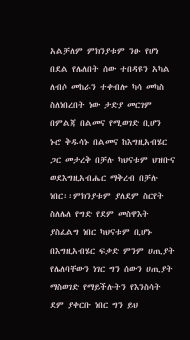አልቻለም ምክንያቱም ንፁ የሆነ በደል የሌለበት ሰው ተበዳዩን አካል ለብሶ መከራን ተቀብሎ ካሳ መካስ ስለነበረበት ነው ታድያ መርገም በምልጃ በልመና የሚወገድ ቢሆን ኑሮ ቅዱሳኑ በልመና ከእግዚአብሄር ጋር መታረቅ በቻሉ ካህናቱም ህዝቡና ወደእግዚአብሔር ማቅረብ በቻሉ ነበር፡፡ምክንያቱም ያለደም ስርየት ስለሌለ የግድ የደም መስዋእት ያስፈልግ ነበር ካህናቱም ቢሆኑ በእግዚአብሄር ፍቃድ ምንም ሀጢያት የሌለባቸውን ነገር ግን ሰውን ሀጢያት ማስወገድ የማይችሉትን የእንስሳት ደም ያቀርቡ ነበር ግን ይህ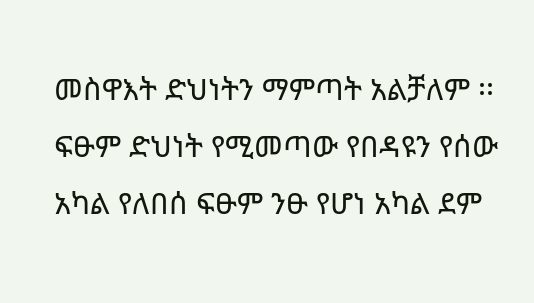መስዋእት ድህነትን ማምጣት አልቻለም ፡፡ፍፁም ድህነት የሚመጣው የበዳዩን የሰው አካል የለበሰ ፍፁም ንፁ የሆነ አካል ደም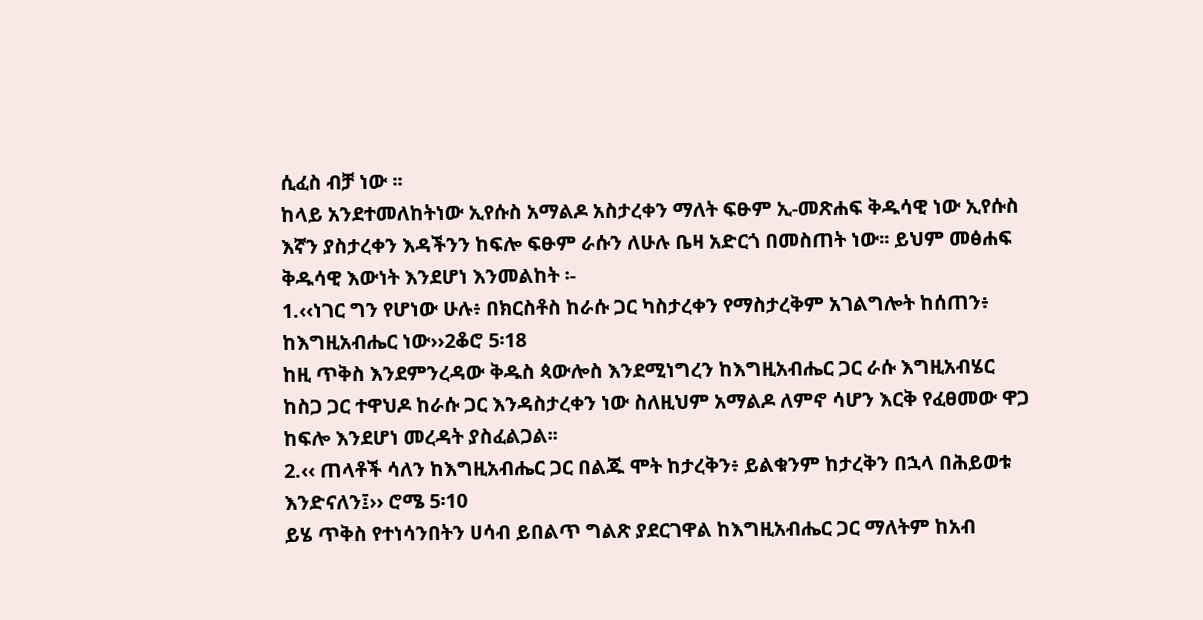ሲፈስ ብቻ ነው ፡፡
ከላይ አንደተመለከትነው ኢየሱስ አማልዶ አስታረቀን ማለት ፍፁም ኢ-መጽሐፍ ቅዱሳዊ ነው ኢየሱስ እኛን ያስታረቀን እዳችንን ከፍሎ ፍፁም ራሱን ለሁሉ ቤዛ አድርጎ በመስጠት ነው፡፡ ይህም መፅሐፍ ቅዱሳዊ እውነት እንደሆነ እንመልከት ፡-
1.‹‹ነገር ግን የሆነው ሁሉ፥ በክርስቶስ ከራሱ ጋር ካስታረቀን የማስታረቅም አገልግሎት ከሰጠን፥ ከእግዚአብሔር ነው››2ቆሮ 5፡18
ከዚ ጥቅስ እንደምንረዳው ቅዱስ ጳውሎስ እንደሚነግረን ከእግዚአብሔር ጋር ራሱ እግዚአብሄር ከስጋ ጋር ተዋህዶ ከራሱ ጋር እንዳስታረቀን ነው ስለዚህም አማልዶ ለምኖ ሳሆን እርቅ የፈፀመው ዋጋ ከፍሎ እንደሆነ መረዳት ያስፈልጋል፡፡
2.‹‹ ጠላቶች ሳለን ከእግዚአብሔር ጋር በልጁ ሞት ከታረቅን፥ ይልቁንም ከታረቅን በኋላ በሕይወቱ እንድናለን፤›› ሮሜ 5፡10
ይሄ ጥቅስ የተነሳንበትን ሀሳብ ይበልጥ ግልጽ ያደርገዋል ከእግዚአብሔር ጋር ማለትም ከአብ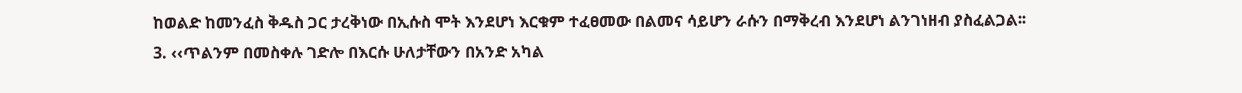ከወልድ ከመንፈስ ቅዱስ ጋር ታረቅነው በኢሱስ ሞት እንደሆነ እርቁም ተፈፀመው በልመና ሳይሆን ራሱን በማቅረብ እንደሆነ ልንገነዘብ ያስፈልጋል፡፡
3. ‹‹ጥልንም በመስቀሉ ገድሎ በእርሱ ሁለታቸውን በአንድ አካል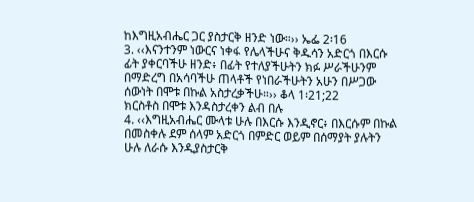ከእግዚአብሔር ጋር ያስታርቅ ዘንድ ነው።›› ኤፌ 2፡16
3. ‹‹እናንተንም ነውርና ነቀፋ የሌላችሁና ቅዱሳን አድርጎ በእርሱ ፊት ያቀርባችሁ ዘንድ፥ በፊት የተለያችሁትን ክፉ ሥራችሁንም በማድረግ በአሳባችሁ ጠላቶች የነበራችሁትን አሁን በሥጋው ሰውነት በሞቱ በኩል አስታረቃችሁ።›› ቆላ 1፡21;22
ክርስቶስ በሞቱ እንዳስታረቀን ልብ በሉ
4. ‹‹እግዚአብሔር ሙላቱ ሁሉ በእርሱ እንዲኖር፥ በእርሱም በኩል በመስቀሉ ደም ሰላም አድርጎ በምድር ወይም በሰማያት ያሉትን ሁሉ ለራሱ እንዲያስታርቅ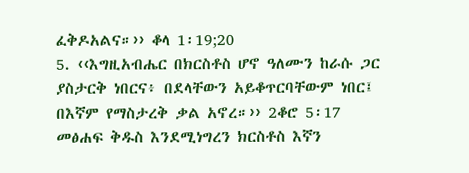ፈቅዶአልና።›› ቆላ 1፡19;20
5. ‹‹እግዚአብሔር በክርስቶስ ሆኖ ዓለሙን ከራሱ ጋር ያስታርቅ ነበርና፥ በደላቸውን አይቆጥርባቸውም ነበር፤ በእኛም የማስታረቅ ቃል አኖረ።›› 2ቆሮ 5፡17
መፅሐፍ ቅዱስ እንደሚነግረን ክርስቶስ እኛን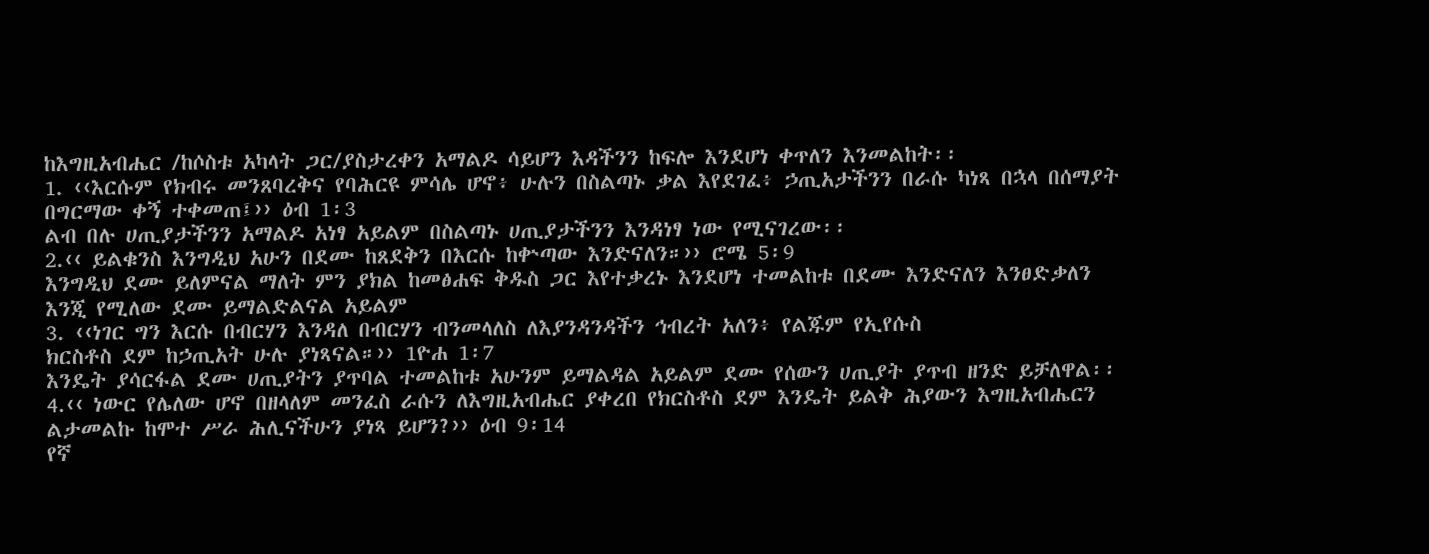ከእግዚአብሔር /ከሶስቱ አካላት ጋር/ያስታረቀን አማልዶ ሳይሆን እዳችንን ከፍሎ እንደሆነ ቀጥለን እንመልከት፡፡
1. ‹‹እርሱም የክብሩ መንጸባረቅና የባሕርዩ ምሳሌ ሆኖ፥ ሁሉን በስልጣኑ ቃል እየደገፈ፥ ኃጢአታችንን በራሱ ካነጻ በኋላ በሰማያት በግርማው ቀኝ ተቀመጠ፤›› ዕብ 1፡3
ልብ በሉ ሀጢያታችንን አማልዶ አነፃ አይልም በስልጣኑ ሀጢያታችንን እንዳነፃ ነው የሚናገረው፡፡
2.‹‹ ይልቁንስ እንግዲህ አሁን በደሙ ከጸደቅን በእርሱ ከቍጣው እንድናለን።›› ሮሜ 5፡9
እንግዲህ ደሙ ይለምናል ማለት ምን ያክል ከመፅሐፍ ቅዱስ ጋር እየተቃረኑ እንደሆነ ተመልከቱ በደሙ እንድናለን እንፀድቃለን እንጂ የሚለው ደሙ ይማልድልናል አይልም
3. ‹‹ነገር ግን እርሱ በብርሃን እንዳለ በብርሃን ብንመላለስ ለእያንዳንዳችን ኅብረት አለን፥ የልጁም የኢየሱስ
ክርስቶስ ደም ከኃጢአት ሁሉ ያነጻናል።›› 1ዮሐ 1፡7
እንዴት ያሳርፋል ደሙ ሀጢያትን ያጥባል ተመልከቱ አሁንም ይማልዳል አይልም ደሙ የሰውን ሀጢያት ያጥብ ዘንድ ይቻለዋል፡፡
4.‹‹ ነውር የሌለው ሆኖ በዘላለም መንፈስ ራሱን ለእግዚአብሔር ያቀረበ የክርስቶስ ደም እንዴት ይልቅ ሕያውን እግዚአብሔርን ልታመልኩ ከሞተ ሥራ ሕሊናችሁን ያነጻ ይሆን?›› ዕብ 9፡14
የኛ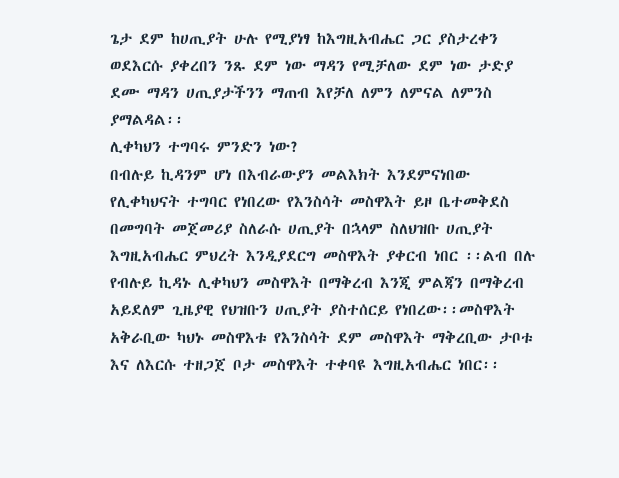ጌታ ደም ከሀጢያት ሁሉ የሚያነፃ ከእግዚአብሔር ጋር ያስታረቀን ወደእርሱ ያቀረበን ንጹ ደም ነው ማዳን የሚቻለው ደም ነው ታድያ ደሙ ማዳን ሀጢያታችንን ማጠብ እየቻለ ለምን ለምናል ለምንስ ያማልዳል፡፡
ሊቀካህን ተግባሩ ምንድን ነው?
በብሉይ ኪዳንም ሆነ በእብራውያን መልእክት እንደምናነበው የሊቀካህናት ተግባር የነበረው የእንስሳት መስዋእት ይዞ ቤተመቅደስ በመግባት መጀመሪያ ስለራሱ ሀጢያት በኋላም ስለህዝቡ ሀጢያት እግዚአብሔር ምህረት እንዲያደርግ መስዋእት ያቀርብ ነበር ፡፡ልብ በሉ የብሉይ ኪዳኑ ሊቀካህን መስዋእት በማቅረብ እንጂ ምልጃን በማቅረብ አይደለም ጊዜያዊ የህዝቡን ሀጢያት ያስተሰርይ የነበረው፡፡መስዋእት አቅራቢው ካህኑ መስዋእቱ የእንስሳት ደም መስዋእት ማቅረቢው ታቦቱ እና ለእርሱ ተዘጋጀ ቦታ መስዋእት ተቀባዩ እግዚአብሔር ነበር፡፡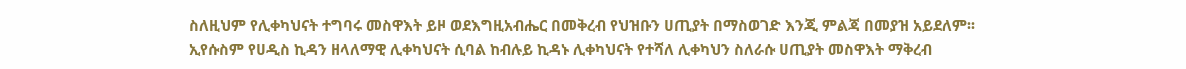ስለዚህም የሊቀካህናት ተግባሩ መስዋእት ይዞ ወደእግዚአብሔር በመቅረብ የህዝቡን ሀጢያት በማስወገድ እንጂ ምልጃ በመያዝ አይደለም፡፡
ኢየሱስም የሀዲስ ኪዳን ዘላለማዊ ሊቀካህናት ሲባል ከብሉይ ኪዳኑ ሊቀካህናት የተሻለ ሊቀካህን ስለራሱ ሀጢያት መስዋእት ማቅረብ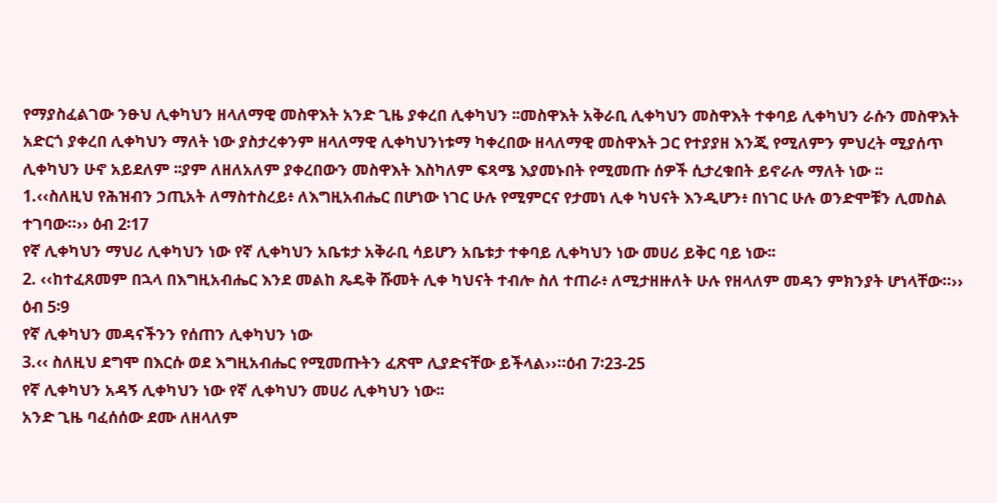የማያስፈልገው ንፁህ ሊቀካህን ዘላለማዊ መስዋእት አንድ ጊዜ ያቀረበ ሊቀካህን ፡፡መስዋእት አቅራቢ ሊቀካህን መስዋእት ተቀባይ ሊቀካህን ራሱን መስዋእት አድርጎ ያቀረበ ሊቀካህን ማለት ነው ያስታረቀንም ዘላለማዊ ሊቀካህንነቱማ ካቀረበው ዘላለማዊ መስዋእት ጋር የተያያዘ እንጂ የሚለምን ምህረት ሚያሰጥ ሊቀካህን ሁኖ አይደለም ፡፡ያም ለዘለአለም ያቀረበውን መስዋእት እስካለም ፍጻሜ እያመኑበት የሚመጡ ሰዎች ሲታረቁበት ይኖራሉ ማለት ነው ፡፡
1.‹‹ስለዚህ የሕዝብን ኃጢአት ለማስተስረይ፥ ለእግዚአብሔር በሆነው ነገር ሁሉ የሚምርና የታመነ ሊቀ ካህናት እንዲሆን፥ በነገር ሁሉ ወንድሞቹን ሊመስል ተገባው።›› ዕብ 2፡17
የኛ ሊቀካህን ማህሪ ሊቀካህን ነው የኛ ሊቀካህን አቤቱታ አቅራቢ ሳይሆን አቤቱታ ተቀባይ ሊቀካህን ነው መሀሪ ይቅር ባይ ነው፡፡
2. ‹‹ከተፈጸመም በኋላ በእግዚአብሔር እንደ መልከ ጼዴቅ ሹመት ሊቀ ካህናት ተብሎ ስለ ተጠራ፥ ለሚታዘዙለት ሁሉ የዘላለም መዳን ምክንያት ሆነላቸው።›› ዕብ 5፡9
የኛ ሊቀካህን መዳናችንን የሰጠን ሊቀካህን ነው
3.‹‹ ስለዚህ ደግሞ በእርሱ ወደ እግዚአብሔር የሚመጡትን ፈጽሞ ሊያድናቸው ይችላል››።ዕብ 7፡23-25
የኛ ሊቀካህን አዳኝ ሊቀካህን ነው የኛ ሊቀካህን መሀሪ ሊቀካህን ነው፡፡
አንድ ጊዜ ባፈሰሰው ደሙ ለዘላለም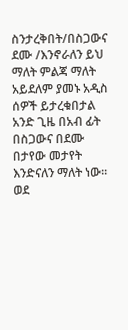ስንታረቅበት/በስጋውና ደሙ /እንኖራለን ይህ ማለት ምልጃ ማለት አይደለም ያመኑ አዲስ ሰዎች ይታረቁበታል አንድ ጊዜ በአብ ፊት በስጋውና በደሙ በታየው መታየት እንድናለን ማለት ነው፡፡
ወደ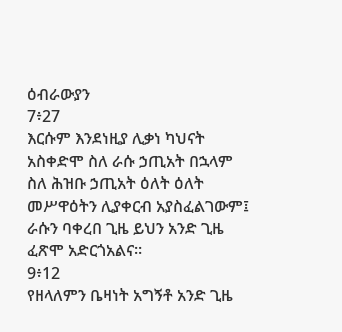ዕብራውያን
7፥27
እርሱም እንደነዚያ ሊቃነ ካህናት አስቀድሞ ስለ ራሱ ኃጢአት በኋላም ስለ ሕዝቡ ኃጢአት ዕለት ዕለት መሥዋዕትን ሊያቀርብ አያስፈልገውም፤ ራሱን ባቀረበ ጊዜ ይህን አንድ ጊዜ ፈጽሞ አድርጎአልና።
9፥12
የዘላለምን ቤዛነት አግኝቶ አንድ ጊዜ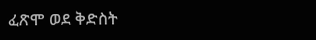ፈጽሞ ወደ ቅድስት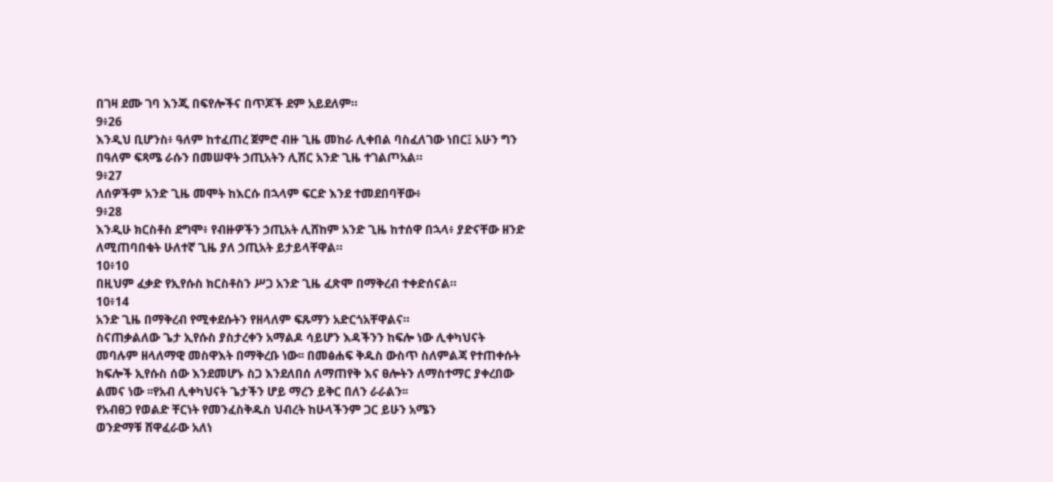በገዛ ደሙ ገባ እንጂ በፍየሎችና በጥጆች ደም አይደለም።
9፥26
እንዲህ ቢሆንስ፥ ዓለም ከተፈጠረ ጀምሮ ብዙ ጊዜ መከራ ሊቀበል ባስፈለገው ነበር፤ አሁን ግን በዓለም ፍጻሜ ራሱን በመሠዋት ኃጢአትን ሊሽር አንድ ጊዜ ተገልጦአል።
9፥27
ለሰዎችም አንድ ጊዜ መሞት ከእርሱ በኋላም ፍርድ እንደ ተመደበባቸው፥
9፥28
እንዲሁ ክርስቶስ ደግሞ፥ የብዙዎችን ኃጢአት ሊሸከም አንድ ጊዜ ከተሰዋ በኋላ፥ ያድናቸው ዘንድ ለሚጠባበቁት ሁለተኛ ጊዜ ያለ ኃጢአት ይታይላቸዋል።
10፥10
በዚህም ፈቃድ የኢየሱስ ክርስቶስን ሥጋ አንድ ጊዜ ፈጽሞ በማቅረብ ተቀድሰናል።
10፥14
አንድ ጊዜ በማቅረብ የሚቀደሱትን የዘላለም ፍጹማን አድርጎአቸዋልና።
ስናጠቃልለው ጌታ ኢየሱስ ያስታረቀን አማልዶ ሳይሆን እዳችንን ከፍሎ ነው ሊቀካህናት መባሉም ዘላለማዊ መስዋእት በማቅረቡ ነው፡፡ በመፅሐፍ ቅዱስ ውስጥ ስለምልጃ የተጠቀሱት ክፍሎች ኢየሱስ ሰው እንደመሆኑ ስጋ እንደለበሰ ለማጠየቅ እና ፀሎትን ለማስተማር ያቀረበው ልመና ነው ፡፡የአብ ሊቀካህናት ጌታችን ሆይ ማረን ይቅር በለን ራራልን፡፡
የአብፀጋ የወልድ ቸርነት የመንፈስቅዱስ ህብረት ከሁላችንም ጋር ይሁን አሜን
ወንድማቹ ሸዋፈራው አለነ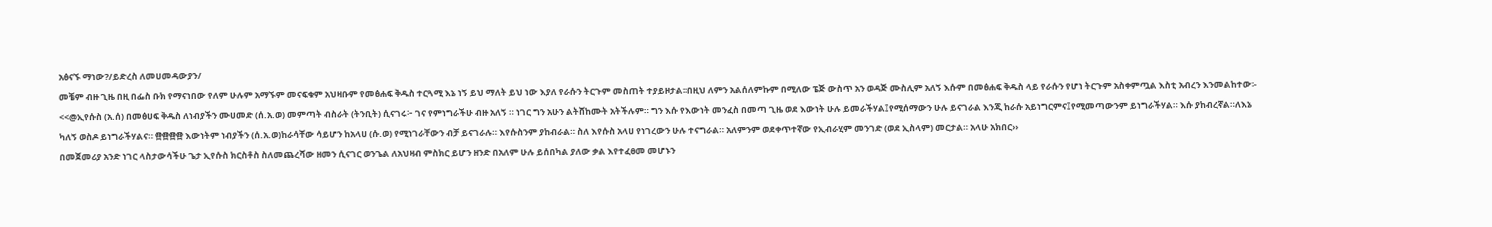አፅናኙ ማነው?/ይድረስ ለመሀመዳውያን/
መቼም ብዙ ጊዜ በዚ በፌስ ቡክ የማናነበው የለም ሁሉም አማኙም መናፍቁም አህዛቡም የመፅሐፍ ቅዱስ ተርጓሚ እኔ ነኝ ይህ ማለት ይህ ነው እያለ የራሱን ትርጉም መስጠት ተያይዞታል፡፡በዚህ ለምን አልሰለምኩም በሚለው ፔጅ ውስጥ አን ወዳጅ ሙስሊም አለኝ እሱም በመፅሐፍ ቅዱስ ላይ የራሱን የሆነ ትርጉም አስቀምጧል እስቲ አብረን እንመልከተው፡-
<<@ኢየሱስ (አ.ሰ) በመፅሀፍ ቅዱስ ለነብያችን ሙሀመድ (ሰ.አ.ወ) መምጣት ብስራት (ትንቢት) ሲናገሩ፦ ገና የምነግራችሁ ብዙ አለኝ ። ነገር ግን አሁን ልትሸከሙት አትችሉም። ግን እሱ የእውነት መንፈስ በመጣ ጊዜ ወደ እውነት ሁሉ ይመራችሃል፤የሚሰማውን ሁሉ ይናገራል እንጂ ከራሱ አይነግርምና፤የሚመጣውንም ይነግራችሃል። እሱ ያከብረኛል።ለእኔ ካለኝ ወስዶ ይነግራችሃልና። ፼፼፼፼ እውነትም ነብያችን (ሰ.አ.ወ)ከራሳቸው ሳይሆን ከአላሀ (ሱ.ወ) የሚነገራቸውን ብቻ ይናገራሉ። እየሱስንም ያከብራል። ስለ እየሱስ አላሀ የነገረውን ሁሉ ተናግራል። አለምንም ወደቀጥተኛው የኢብራሂም መንገድ (ወደ ኢስላም) መርታል። አላሁ አክበር››
በመጀመሪያ አንድ ነገር ላስታውሳችሁ ጌታ ኢየሱስ ክርስቶስ ስለመጨረሻው ዘመን ሲናገር ወንጌል ለአህዛብ ምስክር ይሆን ዘንድ በአለም ሁሉ ይሰበካል ያለው ቃል እየተፈፀመ መሆኑን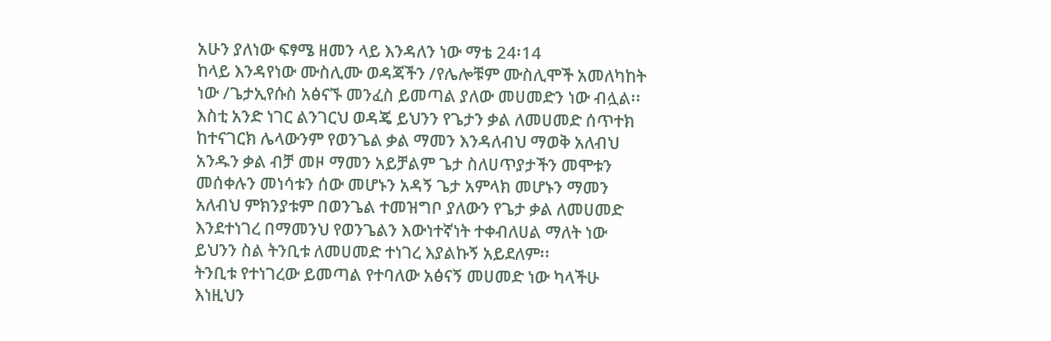አሁን ያለነው ፍፃሜ ዘመን ላይ እንዳለን ነው ማቴ 24፡14
ከላይ እንዳየነው ሙስሊሙ ወዳጃችን /የሌሎቹም ሙስሊሞች አመለካከት ነው /ጌታኢየሱስ አፅናኙ መንፈስ ይመጣል ያለው መሀመድን ነው ብሏል፡፡ እስቲ አንድ ነገር ልንገርህ ወዳጄ ይህንን የጌታን ቃል ለመሀመድ ሰጥተክ ከተናገርክ ሌላውንም የወንጌል ቃል ማመን እንዳለብህ ማወቅ አለብህ አንዱን ቃል ብቻ መዞ ማመን አይቻልም ጌታ ስለሀጥያታችን መሞቱን መሰቀሉን መነሳቱን ሰው መሆኑን አዳኝ ጌታ አምላክ መሆኑን ማመን አለብህ ምክንያቱም በወንጌል ተመዝግቦ ያለውን የጌታ ቃል ለመሀመድ እንደተነገረ በማመንህ የወንጌልን እውነተኛነት ተቀብለሀል ማለት ነው ይህንን ስል ትንቢቱ ለመሀመድ ተነገረ እያልኩኝ አይደለም፡፡
ትንቢቱ የተነገረው ይመጣል የተባለው አፅናኝ መሀመድ ነው ካላችሁ እነዚህን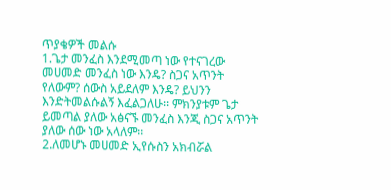ጥያቄዎች መልሱ
1.ጌታ መንፈስ እንደሚመጣ ነው የተናገረው መሀመድ መንፈስ ነው እንዴ? ስጋና አጥንት የለውም? ሰውስ አይደለም እንዴ? ይህንን እንድትመልሱልኝ እፈልጋለሁ፡፡ ምክንያቱም ጌታ ይመጣል ያለው አፅናኙ መንፈስ እንጂ ስጋና አጥንት ያለው ሰው ነው አላለም፡፡
2.ለመሆኑ መሀመድ ኢየሱስን አክብሯል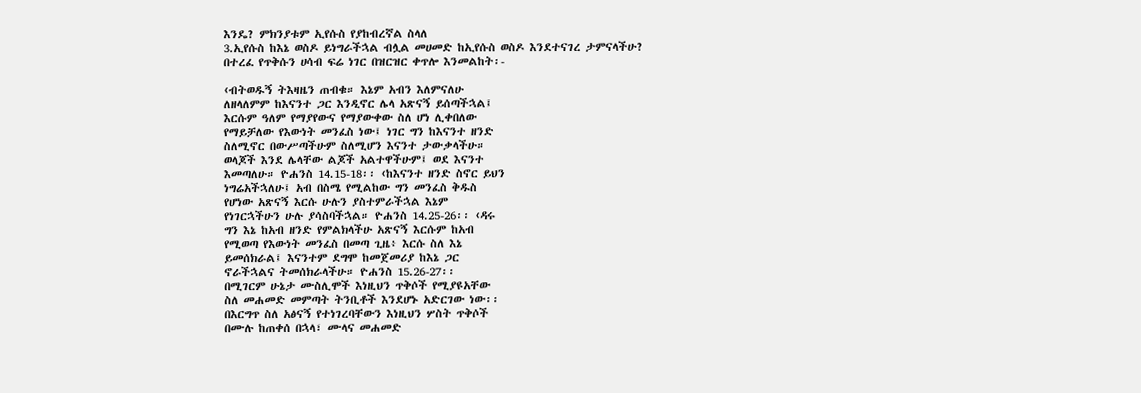እንዴ? ምክንያቱም ኢየሱስ የያከብረኛል ስላለ
3.ኢየሱስ ከእኔ ወስዶ ይነግራችኋል ብሏል መሀመድ ከኢየሱስ ወስዶ እንደተናገረ ታምናላችሁ?
በተረፈ የጥቅሱን ሀሳብ ፍሬ ነገር በዝርዝር ቀጥሎ እንመልከት፡-

‹ብትወዱኝ ትእዛዜን ጠብቁ። እኔም አብን እለምናለሁ
ለዘላለምም ከእናንተ ጋር እንዲኖር ሌላ አጽናኝ ይሰጣችኋል፤
እርሱም ዓለም የማያየውና የማያውቀው ስለ ሆነ ሊቀበለው
የማይቻለው የእውነት መንፈስ ነው፤ ነገር ግን ከእናንተ ዘንድ
ስለሚኖር በውሥጣችሁም ስለሚሆን እናንተ ታውቃላችሁ።
ወላጆች እንደ ሌላቸው ልጆች አልተዋችሁም፤ ወደ እናንተ
እመጣለሁ። ዮሐንስ 14.15-18፡፡ ‹ከእናንተ ዘንድ ስኖር ይህን
ነግሬአችኋለሁ፤ አብ በስሜ የሚልከው ግን መንፈስ ቅዱስ
የሆነው አጽናኝ እርሱ ሁሉን ያስተምራችኋል እኔም
የነገርኋችሁን ሁሉ ያሳስባችኋል። ዮሐንስ 14.25-26፡፡ ‹ዳሩ
ግን እኔ ከአብ ዘንድ የምልክላችሁ አጽናኝ እርሱም ከአብ
የሚወጣ የእውነት መንፈስ በመጣ ጊዜ፥ እርሱ ስለ እኔ
ይመሰክራል፤ እናንተም ደግሞ ከመጀመሪያ ከእኔ ጋር
ኖራችኋልና ትመሰክራላችሁ። ዮሐንስ 15.26-27፡፡
በሚገርም ሁኔታ ሙስሊሞች እነዚህን ጥቅሶች የሚያዩአቸው
ስለ መሐመድ መምጣት ትንቢቶች እንደሆኑ አድርገው ነው፡፡
በእርግጥ ስለ አፅናኝ የተነገረባቸውን እነዚህን ሦስት ጥቅሶች
በሙሉ ከጠቀሰ በኋላ፣ ሙላና መሐመድ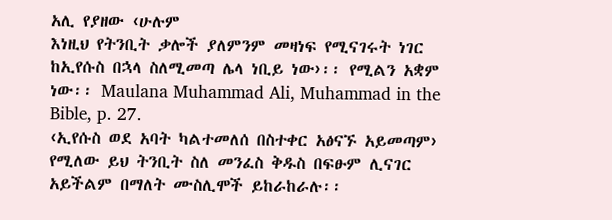አሊ የያዘው ‹ሁሉም
እነዚህ የትንቢት ቃሎች ያለምንም መዛነፍ የሚናገሩት ነገር
ከኢየሱስ በኋላ ስለሚመጣ ሌላ ነቢይ ነው›፡፡ የሚልን አቋም
ነው፡፡ Maulana Muhammad Ali, Muhammad in the
Bible, p. 27.
‹ኢየሱስ ወደ አባት ካልተመለሰ በስተቀር አፅናኙ አይመጣም›
የሚለው ይህ ትንቢት ስለ መንፈስ ቅዱስ በፍፁም ሊናገር
አይችልም በማለት ሙስሊሞች ይከራከራሉ፡፡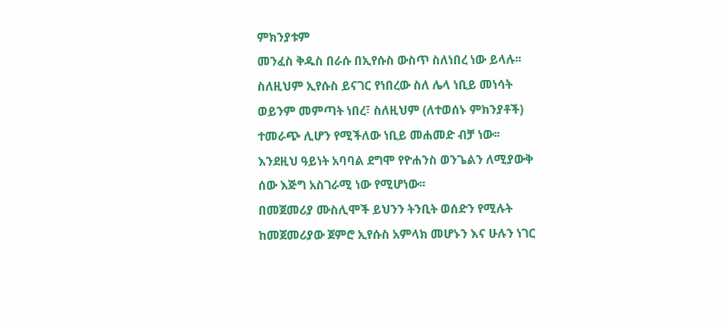ምክንያቱም
መንፈስ ቅዱስ በራሱ በኢየሱስ ውስጥ ስለነበረ ነው ይላሉ፡፡
ስለዚህም ኢየሱስ ይናገር የነበረው ስለ ሌላ ነቢይ መነሳት
ወይንም መምጣት ነበረ፣ ስለዚህም (ለተወሰኑ ምክንያቶች)
ተመራጭ ሊሆን የሚችለው ነቢይ መሐመድ ብቻ ነው፡፡
እንደዚህ ዓይነት አባባል ደግሞ የዮሐንስ ወንጌልን ለሚያውቅ
ሰው እጅግ አስገራሚ ነው የሚሆነው፡፡
በመጀመሪያ ሙስሊሞች ይህንን ትንቢት ወሰድን የሚሉት
ከመጀመሪያው ጀምሮ ኢየሱስ አምላክ መሆኑን እና ሁሉን ነገር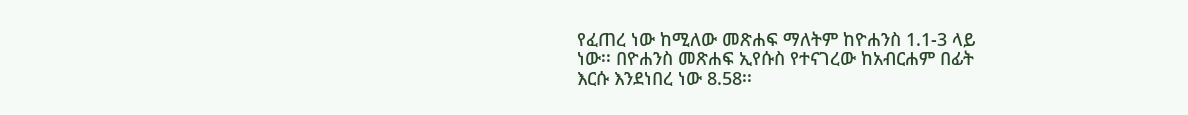የፈጠረ ነው ከሚለው መጽሐፍ ማለትም ከዮሐንስ 1.1-3 ላይ
ነው፡፡ በዮሐንስ መጽሐፍ ኢየሱስ የተናገረው ከአብርሐም በፊት
እርሱ እንደነበረ ነው 8.58፡፡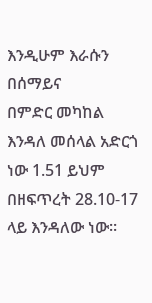እንዲሁም እራሱን በሰማይና
በምድር መካከል እንዳለ መሰላል አድርጎ ነው 1.51 ይህም
በዘፍጥረት 28.10-17 ላይ እንዳለው ነው፡፡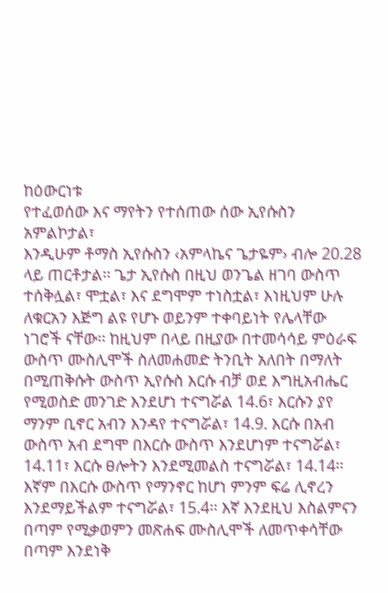ከዕውርነቱ
የተፈወሰው እና ማየትን የተሰጠው ሰው ኢየሱስን አምልኮታል፣
እንዲሁም ቶማስ ኢየሱስን ‹አምላኬና ጌታዬም› ብሎ 20.28
ላይ ጠርቶታል፡፡ ጌታ ኢየሱስ በዚህ ወንጌል ዘገባ ውስጥ
ተሰቅሏል፣ ሞቷል፣ እና ደግሞም ተነስቷል፣ እነዚህም ሁሉ
ለቁርአን እጅግ ልዩ የሆኑ ወይንም ተቀባይነት የሌላቸው
ነገሮች ናቸው፡፡ ከዚህም በላይ በዚያው በተመሳሳይ ምዕራፍ
ውስጥ ሙስሊሞች ስለመሐመድ ትንቢት አለበት በማለት
በሚጠቅሱት ውስጥ ኢየሱስ እርሱ ብቻ ወደ እግዚአብሔር
የሚወስድ መንገድ እንደሆነ ተናግሯል 14.6፣ እርሱን ያየ
ማንም ቢኖር አብን እንዳየ ተናግሯል፣ 14.9. እርሱ በአብ
ውስጥ አብ ደግሞ በእርሱ ውስጥ እንደሆነም ተናግሯል፣
14.11፣ እርሱ ፀሎትን እንደሚመልስ ተናግሯል፣ 14.14፡፡
እኛም በእርሱ ውስጥ የማንኖር ከሆነ ምንም ፍሬ ሊኖረን
እንደማይችልም ተናግሯል፣ 15.4፡፡ እኛ እንደዚህ እስልምናን
በጣም የሚቃወምን መጽሐፍ ሙስሊሞች ለመጥቀሳቸው
በጣም እንደነቅ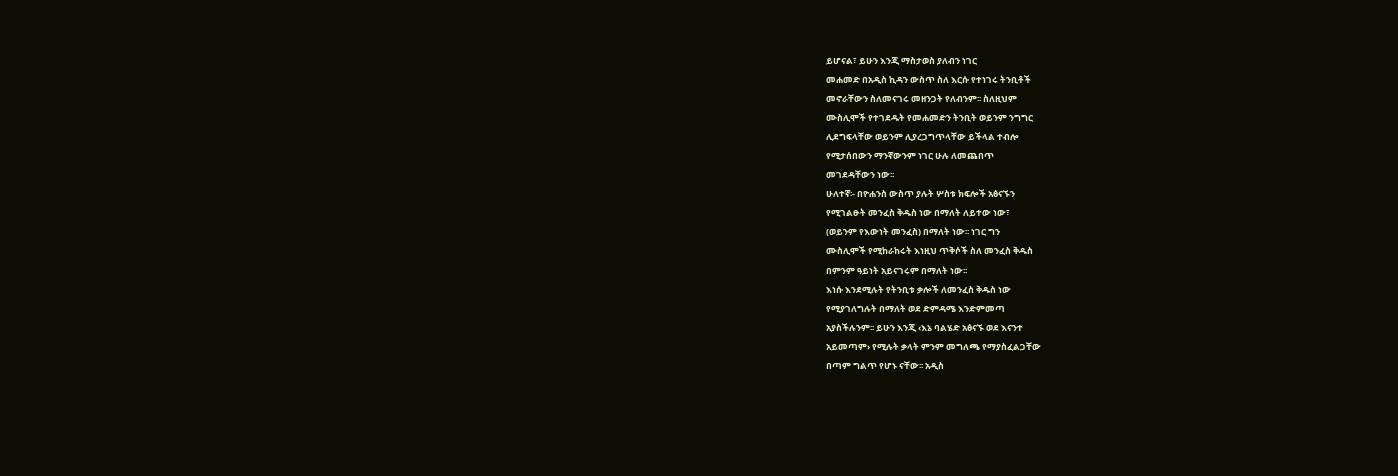ይሆናል፣ ይሁን እንጂ ማስታወስ ያለብን ነገር
መሐመድ በአዲስ ኪዳን ውስጥ ስለ እርሱ የተነገሩ ትንቢቶች
መኖራቸውን ስለመናገሩ መዘንጋት የለብንም፡፡ ስለዚህም
ሙስሊሞች የተገደዱት የመሐመድን ትንቢት ወይንም ንግግር
ሊደግፍላቸው ወይንም ሊያረጋግጥላቸው ይችላል ተብሎ
የሚታሰበውን ማንኛውንም ነገር ሁሉ ለመጨበጥ
መገደዳቸውን ነው፡፡
ሁለተኛ፡- በዮሐንስ ውስጥ ያሉት ሦስቱ ክፍሎች አፅናኙን
የሚገልፁት መንፈስ ቅዱስ ነው በማለት ለይተው ነው፣
(ወይንም የእውነት መንፈስ) በማለት ነው፡፡ ነገር ግን
ሙስሊሞች የሚከራከሩት እነዚህ ጥቅሶች ስለ መንፈስ ቅዱስ
በምንም ዓይነት አይናገሩም በማለት ነው፡፡
እነሱ እንደሚሉት የትንቢቱ ቃሎች ለመንፈስ ቅዱስ ነው
የሚያገለግሉት በማለት ወደ ድምዳሜ እንድምመጣ
አያስችሉንም፡፡ ይሁን እንጂ ‹እኔ ባልሄድ አፅናኙ ወደ እናንተ
አይመጣም› የሚሉት ቃላት ምንም መግለጫ የማያስፈልጋቸው
በጣም ግልጥ የሆኑ ናቸው፡፡ አዲስ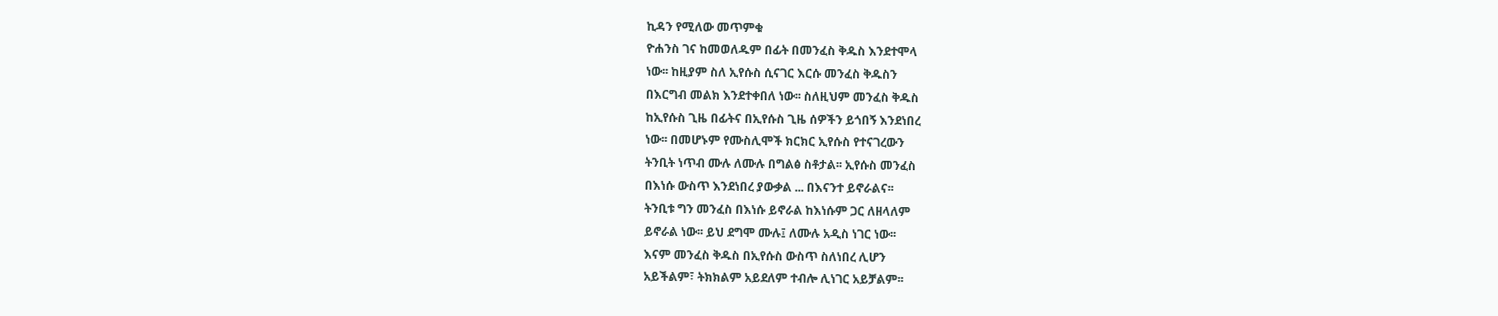ኪዳን የሚለው መጥምቁ
ዮሐንስ ገና ከመወለዱም በፊት በመንፈስ ቅዱስ እንደተሞላ
ነው፡፡ ከዚያም ስለ ኢየሱስ ሲናገር እርሱ መንፈስ ቅዱስን
በእርግብ መልክ እንደተቀበለ ነው፡፡ ስለዚህም መንፈስ ቅዱስ
ከኢየሱስ ጊዜ በፊትና በኢየሱስ ጊዜ ሰዎችን ይጎበኝ እንደነበረ
ነው፡፡ በመሆኑም የሙስሊሞች ክርክር ኢየሱስ የተናገረውን
ትንቢት ነጥብ ሙሉ ለሙሉ በግልፅ ስቶታል፡፡ ኢየሱስ መንፈስ
በእነሱ ውስጥ እንደነበረ ያውቃል ... በእናንተ ይኖራልና፡፡
ትንቢቱ ግን መንፈስ በእነሱ ይኖራል ከእነሱም ጋር ለዘላለም
ይኖራል ነው፡፡ ይህ ደግሞ ሙሉ፤ ለሙሉ አዲስ ነገር ነው፡፡
እናም መንፈስ ቅዱስ በኢየሱስ ውስጥ ስለነበረ ሊሆን
አይችልም፣ ትክክልም አይደለም ተብሎ ሊነገር አይቻልም፡፡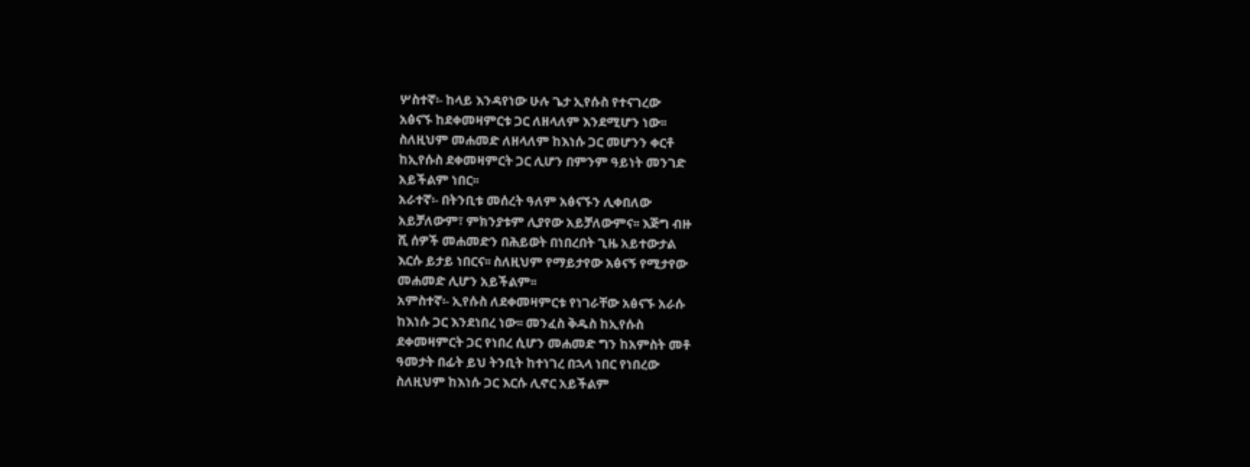ሦስተኛ፡- ከላይ እንዳየነው ሁሉ ጌታ ኢየሱስ የተናገረው
አፅናኙ ከደቀመዛምርቱ ጋር ለዘላለም እንደሚሆን ነው፡፡
ስለዚህም መሐመድ ለዘላለም ከእነሱ ጋር መሆንን ቀርቶ
ከኢየሱስ ደቀመዛምርት ጋር ሊሆን በምንም ዓይነት መንገድ
አይችልም ነበር፡፡
አራተኛ፡- በትንቢቱ መሰረት ዓለም አፅናኙን ሊቀበለው
አይቻለውም፣ ምክንያቱም ሊያየው አይቻለውምና፡፡ እጅግ ብዙ
ሺ ሰዎች መሐመድን በሕይወት በነበረበት ጊዜ አይተውታል
እርሱ ይታይ ነበርና፡፡ ስለዚህም የማይታየው አፅናኝ የሚታየው
መሐመድ ሊሆን አይችልም፡፡
አምስተኛ፡- ኢየሱስ ለደቀመዛምርቱ የነገራቸው አፅናኙ አራሱ
ከእነሱ ጋር እንደነበረ ነው፡፡ መንፈስ ቅዱስ ከኢየሱስ
ደቀመዛምርት ጋር የነበረ ሲሆን መሐመድ ግን ከአምስት መቶ
ዓመታት በፊት ይህ ትንቢት ከተነገረ በኋላ ነበር የነበረው
ስለዚህም ከእነሱ ጋር እርሱ ሊኖር አይችልም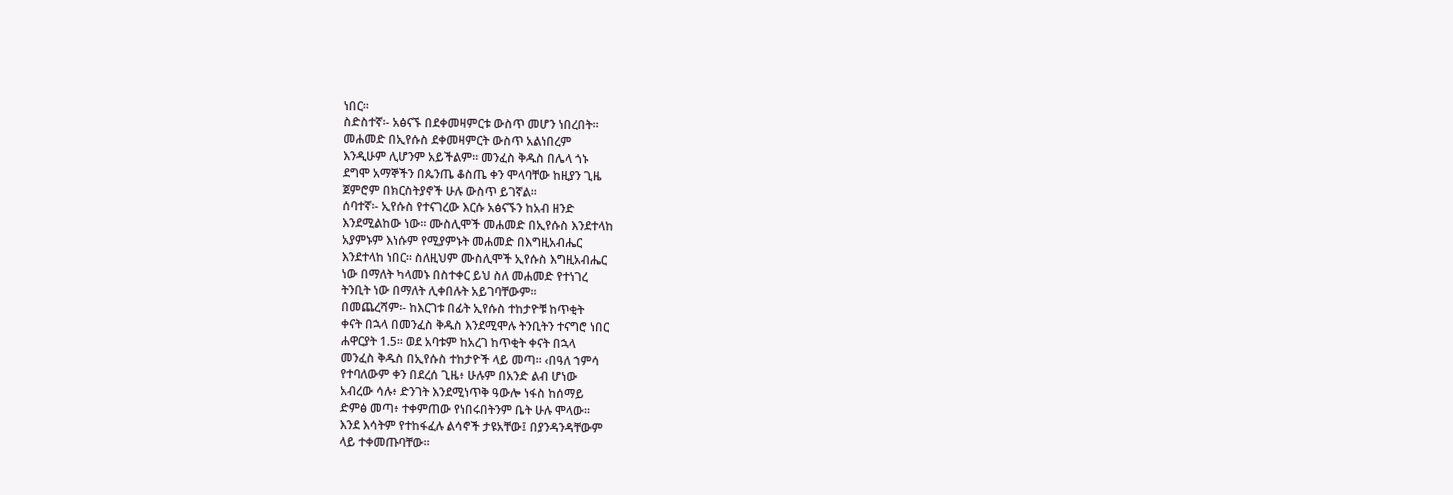ነበር፡፡
ስድስተኛ፡- አፅናኙ በደቀመዛምርቱ ውስጥ መሆን ነበረበት፡፡
መሐመድ በኢየሱስ ደቀመዛምርት ውስጥ አልነበረም
እንዲሁም ሊሆንም አይችልም፡፡ መንፈስ ቅዱስ በሌላ ጎኑ
ደግሞ አማኞችን በጴንጤ ቆስጤ ቀን ሞላባቸው ከዚያን ጊዜ
ጀምሮም በክርስትያኖች ሁሉ ውስጥ ይገኛል፡፡
ሰባተኛ፡- ኢየሱስ የተናገረው እርሱ አፅናኙን ከአብ ዘንድ
እንደሚልከው ነው፡፡ ሙስሊሞች መሐመድ በኢየሱስ እንደተላከ
አያምኑም እነሱም የሚያምኑት መሐመድ በእግዚአብሔር
እንደተላከ ነበር፡፡ ስለዚህም ሙስሊሞች ኢየሱስ እግዚአብሔር
ነው በማለት ካላመኑ በስተቀር ይህ ስለ መሐመድ የተነገረ
ትንቢት ነው በማለት ሊቀበሉት አይገባቸውም፡፡
በመጨረሻም፡- ከእርገቱ በፊት ኢየሱስ ተከታዮቹ ከጥቂት
ቀናት በኋላ በመንፈስ ቅዱስ እንደሚሞሉ ትንቢትን ተናግሮ ነበር
ሐዋርያት 1.5፡፡ ወደ አባቱም ከአረገ ከጥቂት ቀናት በኋላ
መንፈስ ቅዱስ በኢየሱስ ተከታዮች ላይ መጣ፡፡ ‹በዓለ ኀምሳ
የተባለውም ቀን በደረሰ ጊዜ፥ ሁሉም በአንድ ልብ ሆነው
አብረው ሳሉ፥ ድንገት እንደሚነጥቅ ዓውሎ ነፋስ ከሰማይ
ድምፅ መጣ፥ ተቀምጠው የነበሩበትንም ቤት ሁሉ ሞላው።
እንደ እሳትም የተከፋፈሉ ልሳኖች ታዩአቸው፤ በያንዳንዳቸውም
ላይ ተቀመጡባቸው።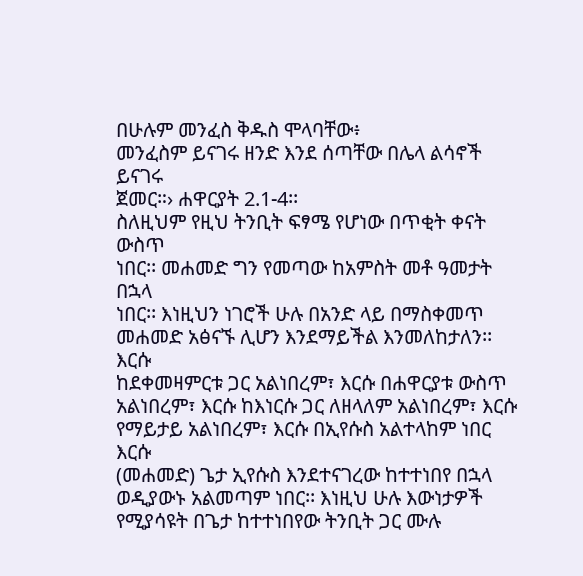በሁሉም መንፈስ ቅዱስ ሞላባቸው፥
መንፈስም ይናገሩ ዘንድ እንደ ሰጣቸው በሌላ ልሳኖች ይናገሩ
ጀመር።› ሐዋርያት 2.1-4፡፡
ስለዚህም የዚህ ትንቢት ፍፃሜ የሆነው በጥቂት ቀናት ውስጥ
ነበር፡፡ መሐመድ ግን የመጣው ከአምስት መቶ ዓመታት በኋላ
ነበር፡፡ እነዚህን ነገሮች ሁሉ በአንድ ላይ በማስቀመጥ
መሐመድ አፅናኙ ሊሆን እንደማይችል እንመለከታለን፡፡ እርሱ
ከደቀመዛምርቱ ጋር አልነበረም፣ እርሱ በሐዋርያቱ ውስጥ
አልነበረም፣ እርሱ ከእነርሱ ጋር ለዘላለም አልነበረም፣ እርሱ
የማይታይ አልነበረም፣ እርሱ በኢየሱስ አልተላከም ነበር እርሱ
(መሐመድ) ጌታ ኢየሱስ እንደተናገረው ከተተነበየ በኋላ
ወዲያውኑ አልመጣም ነበር፡፡ እነዚህ ሁሉ እውነታዎች
የሚያሳዩት በጌታ ከተተነበየው ትንቢት ጋር ሙሉ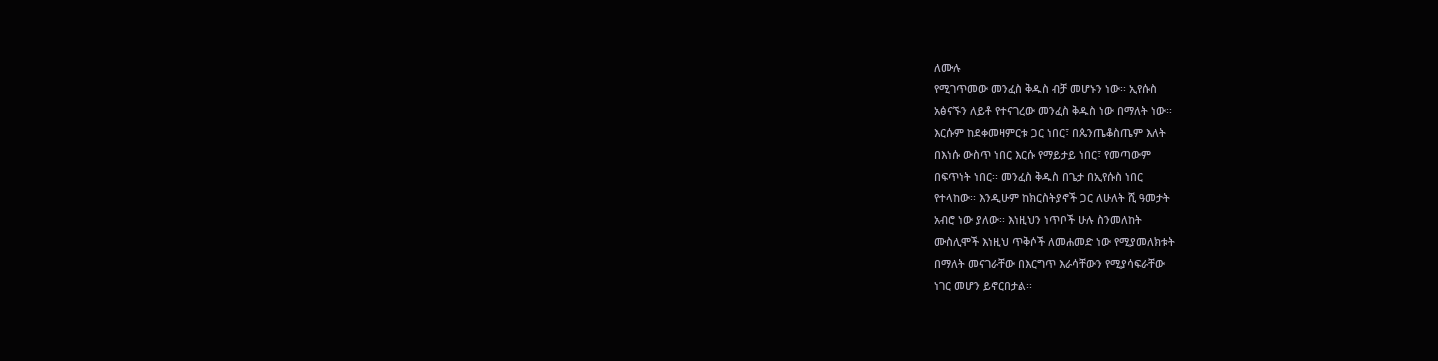ለሙሉ
የሚገጥመው መንፈስ ቅዱስ ብቻ መሆኑን ነው፡፡ ኢየሱስ
አፅናኙን ለይቶ የተናገረው መንፈስ ቅዱስ ነው በማለት ነው፡፡
እርሱም ከደቀመዛምርቱ ጋር ነበር፣ በጴንጤቆስጤም እለት
በእነሱ ውስጥ ነበር እርሱ የማይታይ ነበር፣ የመጣውም
በፍጥነት ነበር፡፡ መንፈስ ቅዱስ በጌታ በኢየሱስ ነበር
የተላከው፡፡ እንዲሁም ከክርስትያኖች ጋር ለሁለት ሺ ዓመታት
አብሮ ነው ያለው፡፡ እነዚህን ነጥቦች ሁሉ ስንመለከት
ሙስሊሞች እነዚህ ጥቅሶች ለመሐመድ ነው የሚያመለክቱት
በማለት መናገራቸው በእርግጥ እራሳቸውን የሚያሳፍራቸው
ነገር መሆን ይኖርበታል፡፡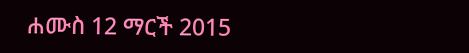ሐሙስ 12 ማርች 2015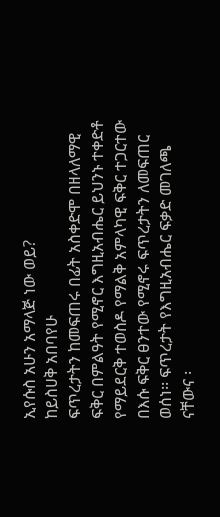ኢየሱስ አሁን አማላጅ ነው ወይ?
ከይስሀቅ አበባየሁ
ፍጥረታትን ከመፍጠሩ በፊት አስቀድሞ በዘላለማዊ ፍቅር በምልዓት የሚኖር እግዚአብሔር ይህንኑ ተቀድቶ የማይደርቅ ተወስዶ የማልቅ አምላካዊ ፍቅር ተጋርተው በእሱ ፍቅር ፀንተው የሚኖሩ ፍጥረታትን ለመፍጠር ወሰነ፡፡ ፍጥረታት የእግዚአብሔር ፍቃድ መገለጫ ናቸውና ፡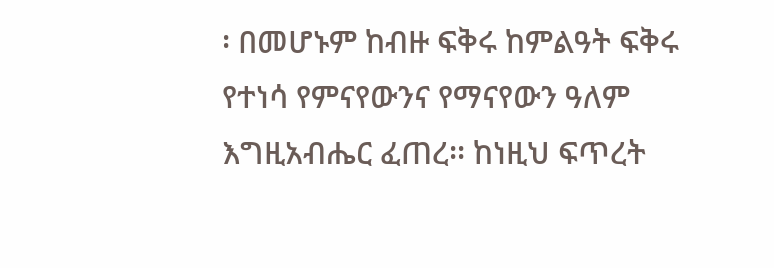፡ በመሆኑም ከብዙ ፍቅሩ ከምልዓት ፍቅሩ የተነሳ የምናየውንና የማናየውን ዓለም እግዚአብሔር ፈጠረ፡፡ ከነዚህ ፍጥረት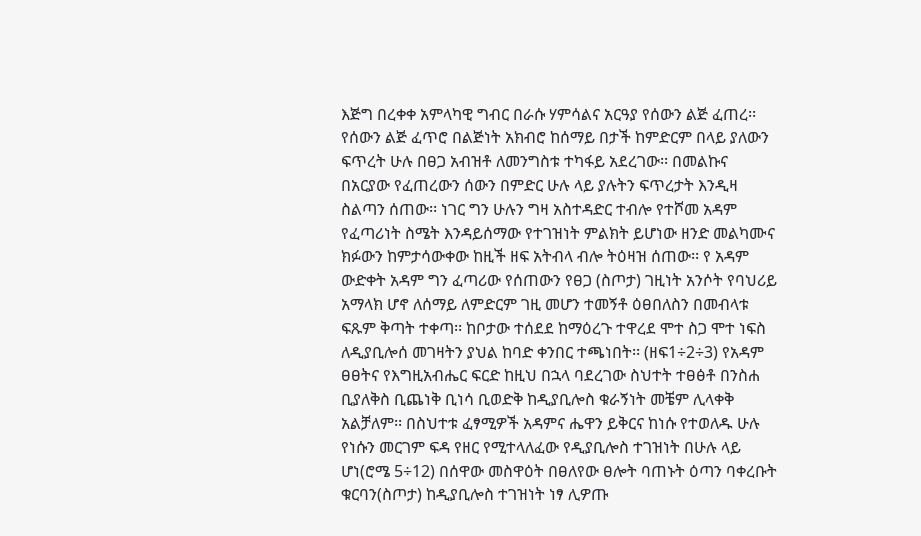እጅግ በረቀቀ አምላካዊ ግብር በራሱ ሃምሳልና አርዓያ የሰውን ልጅ ፈጠረ፡፡ የሰውን ልጅ ፈጥሮ በልጅነት አክብሮ ከሰማይ በታች ከምድርም በላይ ያለውን ፍጥረት ሁሉ በፀጋ አብዝቶ ለመንግስቱ ተካፋይ አደረገው፡፡ በመልኩና በአርያው የፈጠረውን ሰውን በምድር ሁሉ ላይ ያሉትን ፍጥረታት እንዲዛ ስልጣን ሰጠው፡፡ ነገር ግን ሁሉን ግዛ አስተዳድር ተብሎ የተሾመ አዳም የፈጣሪነት ስሜት እንዳይሰማው የተገዝነት ምልክት ይሆነው ዘንድ መልካሙና ክፉውን ከምታሳውቀው ከዚች ዘፍ አትብላ ብሎ ትዕዛዝ ሰጠው፡፡ የ አዳም ውድቀት አዳም ግን ፈጣሪው የሰጠውን የፀጋ (ስጦታ) ገዚነት አንሶት የባህሪይ አማላክ ሆኖ ለሰማይ ለምድርም ገዚ መሆን ተመኝቶ ዕፀበለስን በመብላቱ ፍጹም ቅጣት ተቀጣ፡፡ ከቦታው ተሰደደ ከማዕረጉ ተዋረደ ሞተ ስጋ ሞተ ነፍስ ለዲያቢሎሰ መገዛትን ያህል ከባድ ቀንበር ተጫነበት፡፡ (ዘፍ1÷2÷3) የአዳም ፀፀትና የእግዚአብሔር ፍርድ ከዚህ በኋላ ባደረገው ስህተት ተፀፅቶ በንስሐ ቢያለቅስ ቢጨነቅ ቢነሳ ቢወድቅ ከዲያቢሎስ ቁራኝነት መቼም ሊላቀቅ አልቻለም፡፡ በስህተቱ ፈፃሚዎች አዳምና ሔዋን ይቅርና ከነሱ የተወለዱ ሁሉ የነሱን መርገም ፍዳ የዘር የሚተላለፈው የዲያቢሎስ ተገዝነት በሁሉ ላይ ሆነ(ሮሜ 5÷12) በሰዋው መስዋዕት በፀለየው ፀሎት ባጠኑት ዕጣን ባቀረቡት ቁርባን(ስጦታ) ከዲያቢሎስ ተገዝነት ነፃ ሊዎጡ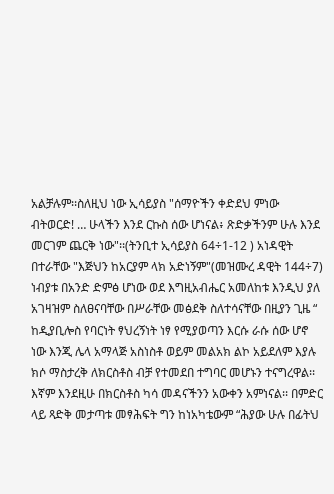አልቻሉም፡፡ስለዚህ ነው ኢሳይያስ "ሰማዮችን ቀድደህ ምነው ብትወርድ! … ሁላችን እንደ ርኩስ ሰው ሆነናል፥ ጽድቃችንም ሁሉ እንደ መርገም ጨርቅ ነው"፡፡(ትንቢተ ኢሳይያስ 64÷1-12 ) አነዳዊት በተራቸው "እጅህን ከአርያም ላክ አድነኝም"(መዝሙረ ዳዊት 144÷7) ነብያቱ በአንድ ድምፅ ሆነው ወደ እግዚአብሔር አመለከቱ እንዲህ ያለ አገዛዝም ስለፀናባቸው በሥራቸው መፅደቅ ስለተሳናቸው በዚያን ጊዜ “ ከዲያቢሎስ የባርነት ፃህረኝነት ነፃ የሚያወጣን እርሱ ራሱ ሰው ሆኖ ነው እንጂ ሌላ አማላጅ አስነስቶ ወይም መልአክ ልኮ አይደለም እያሉ ክሶ ማስታረቅ ለክርስቶስ ብቻ የተመደበ ተግባር መሆኑን ተናግረዋል፡፡ እኛም እንደዚሁ በክርስቶስ ካሳ መዳናችንን አውቀን አምነናል፡፡ በምድር ላይ ጻድቅ መታጣቱ መፃሕፍት ግን ከነአካቴውም “ሕያው ሁሉ በፊትህ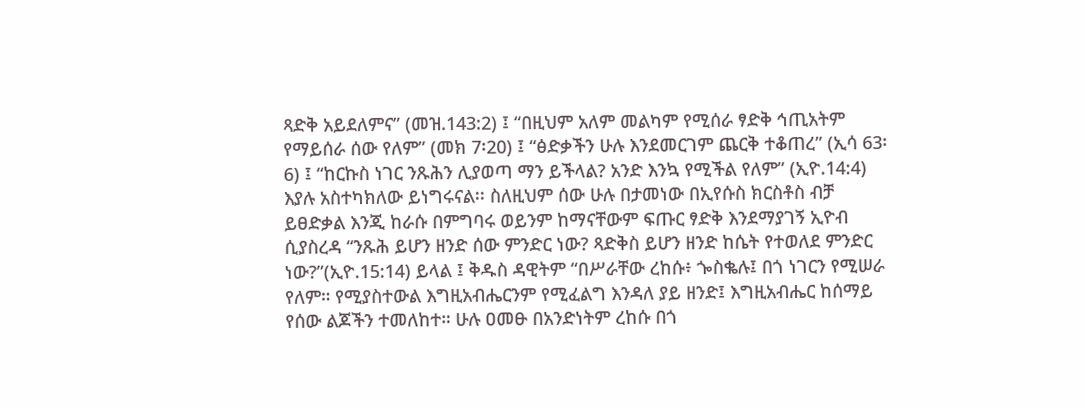ጻድቅ አይደለምና” (መዝ.143:2) ፤ “በዚህም አለም መልካም የሚሰራ ፃድቅ ኅጢአትም የማይሰራ ሰው የለም” (መክ 7፡20) ፤ “ፅድቃችን ሁሉ እንደመርገም ጨርቅ ተቆጠረ” (ኢሳ 63፡6) ፤ “ከርኩስ ነገር ንጹሕን ሊያወጣ ማን ይችላል? አንድ እንኳ የሚችል የለም” (ኢዮ.14:4) እያሉ አስተካክለው ይነግሩናል፡፡ ስለዚህም ሰው ሁሉ በታመነው በኢየሱስ ክርስቶስ ብቻ ይፀድቃል እንጂ ከራሱ በምግባሩ ወይንም ከማናቸውም ፍጡር ፃድቅ እንደማያገኝ ኢዮብ ሲያስረዳ “ንጹሕ ይሆን ዘንድ ሰው ምንድር ነው? ጻድቅስ ይሆን ዘንድ ከሴት የተወለደ ምንድር ነው?”(ኢዮ.15:14) ይላል ፤ ቅዱስ ዳዊትም “በሥራቸው ረከሱ፥ ጐስቈሉ፤ በጎ ነገርን የሚሠራ የለም። የሚያስተውል እግዚአብሔርንም የሚፈልግ እንዳለ ያይ ዘንድ፤ እግዚአብሔር ከሰማይ የሰው ልጆችን ተመለከተ። ሁሉ ዐመፁ በአንድነትም ረከሱ በጎ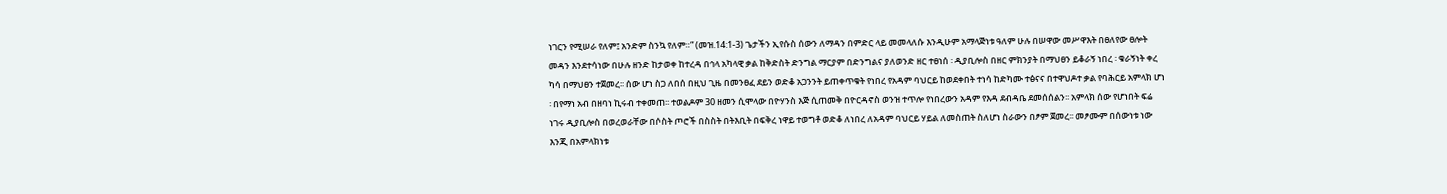ነገርን የሚሠራ የለም፤ አንድም ስንኳ የለም።” (መዝ.14:1-3) ጌታችን ኢየሱስ ሰውን ለማዳን በምድር ላይ መመላለሱ እንዲሁም አማላጅነቱ ዓለም ሁሉ በሠዋው መሥዋእት በፀለየው ፀሎት መዳን እንደተሳነው በሁሉ ዘንድ ከታወቀ ከተረዳ በኅላ አካላዊ ቃል ከቅድስት ድንግል ማርያም በድንግልና ያለወንድ ዘር ተፀነሰ ፡ ዲያቢሎስ በዘር ምክንያት በማህፀን ይቆራኝ ነበረ ፡ ቁራኝነት ቀረ ካሳ በማህፀን ተጀመረ፡፡ ሰው ሆነ ስጋ ለበሰ በዚህ ጊዜ በመንፀፈ ደይን ወድቆ አጋንንት ይጠቀጥቁት የነበረ የአዳም ባህርይ ከወደቀበት ተነሳ ከድካሙ ተፅናና በተዋህዶተ ቃል የባሕርይ አምላክ ሆነ ፡ በየማነ አብ በዘባነ ኪሩብ ተቀመጠ፡፡ ተወልዶም 30 ዘመን ሲሞላው በዮሃንስ እጅ ሲጠመቅ በዮርዳኖስ ወንዝ ተጥሎ የነበረውን አዳም የእዳ ደብዳቤ ደመሰሰልን፡፡ አምላክ ሰው የሆነበት ፍሬ ነገሩ ዲያቢሎስ በወረወራቸው በሶስት ጦሮች በስስት በትእቢት በፍቅረ ነዋይ ተወግቶ ወድቆ ለነበረ ለአዳም ባህርይ ሃይል ለመስጠት ስለሆነ ስራውን በፆም ጀመረ፡፡ መፆሙም በሰውነቱ ነው እንጂ በአምላክነቱ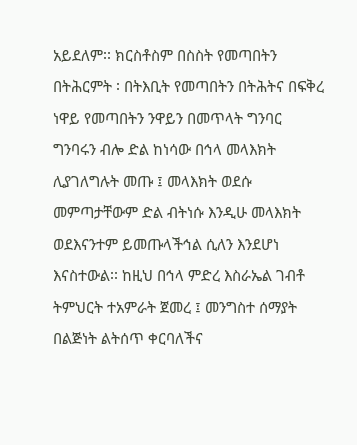አይደለም፡፡ ክርስቶስም በስስት የመጣበትን በትሕርምት ፡ በትእቢት የመጣበትን በትሕትና በፍቅረ ነዋይ የመጣበትን ንዋይን በመጥላት ግንባር ግንባሩን ብሎ ድል ከነሳው በኅላ መላእክት ሊያገለግሉት መጡ ፤ መላእክት ወደሱ መምጣታቸውም ድል ብትነሱ እንዲሁ መላእክት ወደእናንተም ይመጡላችኅል ሲለን እንደሆነ እናስተውል፡፡ ከዚህ በኅላ ምድረ እስራኤል ገብቶ ትምህርት ተአምራት ጀመረ ፤ መንግስተ ሰማያት በልጅነት ልትሰጥ ቀርባለችና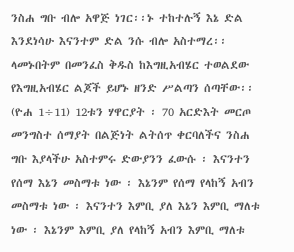ንስሐ ግቡ ብሎ አዋጅ ነገር፡፡ኑ ተከተሉኝ እኔ ድል እንደነሳሁ እናንተም ድል ንሱ ብሎ አስተማረ፡፡ ላመኑበትም በመንፈስ ቅዱስ ከእግዚአብሄር ተወልደው የእግዚአብሄር ልጆች ይሆኑ ዘንድ ሥልጣን ሰጣቸው፡፡ (ዮሐ 1÷11) 12ቱን ሃዋርያት ፡ 70 አርድእት መርጦ መንግስተ ሰማያት በልጅነት ልትሰጥ ቀርባለችና ንስሐ ግቡ እያላችሁ አስተምሩ ድውያንን ፈውሱ ፡ እናንተን የሰማ እኔን መስማቱ ነው ፡ እኔንም የሰማ የላከኝ አብን መስማቱ ነው ፡ እናንተን እምቢ ያለ እኔን እምቢ ማለቱ ነው ፡ እኔንም እምቢ ያለ የላከኝ አብን እምቢ ማለቱ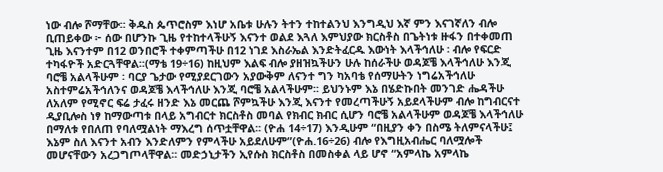ነው ብሎ ሾማቸው፡፡ ቅዱስ ጴጥሮስም እነሆ አቤቱ ሁሉን ትተን ተከተልንህ እንግዲህ እኛ ምን እናገኛለን ብሎ ቢጠይቀው ፦ ሰው በሆንኩ ጊዜ የተከተላችሁኝ እናንተ ወልደ እጓለ እምህያው ክርስቶስ በጌትነቱ ዙፋን በተቀመጠ ጊዜ እናንተም በ12 ወንበሮች ተቀምጣችሁ በ12 ነገደ እስራኤል እንድትፈርዱ እውነት እላችኅለሁ ፡ ብሎ የፍርድ ተካፋዮች አድርጓቸዋል፡፡(ማቴ 19÷16) ከዚህም እልፍ ብሎ ያዘዝኳችሁን ሁሉ ከሰራችሁ ወዳጆቼ እላችኅለሁ እንጂ ባሮቼ አልላችሁም ፡ ባርያ ጌታው የሚያደርገውን አያውቅም ለናንተ ግን ካአባቴ የሰማሁትን ነግሬአችኅለሁ አስተምሬአችኅለንና ወዳጆቼ እላችኅለሁ እንጂ ባሮቼ አልላችሁም፡፡ ይህንኑም እኔ በሄድኩበት መንገድ ሔዳችሁ ለአለም የሚኖር ፍሬ ታፈሩ ዘንድ እኔ መርጨ ሾምኳችሁ እንጂ እናንተ የመረጣችሁኝ አይደላችሁም ብሎ ከግብርናተ ዲያቢሎስ ነፃ ከማውጣቱ በላይ አግብርተ ክርስቶስ መባል የክብር ክብር ሲሆን ባሮቼ አልላችሁም ወዳጆቼ እላችኅለሁ በማለቱ የበለጠ የባለሟልነት ማእረግ ሰጥቷቸዋል፡፡ (ዮሐ 14÷17) እንዲሁም “በዚያን ቀን በስሜ ትለምናላችሁ፤ እኔም ስለ እናንተ አብን እንድለምን የምላችሁ አይደለሁም”(ዮሐ.16÷26) ብሎ የእግዚአብሔር ባለሟሎች መሆናቸውን አረጋግጦላቸዋል፡፡ መድኃኒታችን ኢየሱስ ክርስቶስ በመስቀል ላይ ሆኖ “አምላኬ አምላኬ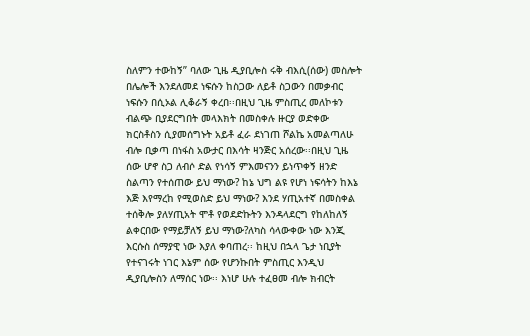ስለምን ተውከኝ” ባለው ጊዜ ዲያቢሎስ ሩቅ ብእሲ(ሰው) መስሎት በሌሎች እንደለመደ ነፍሱን ከስጋው ለይቶ ስጋውን በመቃብር ነፍሱን በሲኦል ሊቆራኝ ቀረበ፡፡በዚህ ጊዜ ምስጢረ መለኮቱን ብልጭ ቢያደርግበት መላእክት በመስቀሉ ዙርያ ወድቀው ክርስቶስን ሲያመሰግኑት አይቶ ፈራ ደነገጠ ሾልኬ አመልጣለሁ ብሎ ቢቃጣ በነፋስ አውታር በእሳት ዛንጅር አሰረው፡፡በዚህ ጊዜ ሰው ሆኖ ስጋ ለብሶ ድል የነሳኝ ምእመናንን ይነጥቀኝ ዘንድ ስልጣን የተሰጠው ይህ ማነው? ከኔ ህግ ልዩ የሆነ ነፍሳትን ከእኔ እጅ እየማረከ የሚወስድ ይህ ማነው? እንደ ሃጢአተኛ በመስቀል ተሰቅሎ ያለሃጢአት ሞቶ የወደድኩትን እንዳላደርግ የከለከለኝ ልቀርበው የማይቻለኝ ይህ ማነው?ለካስ ሳላውቀው ነው እንጂ እርሱስ ሰማያዊ ነው እያለ ቀባጠረ፡፡ ከዚህ በኋላ ጌታ ነቢያት የተናገሩት ነገር እኔም ሰው የሆንኩበት ምስጢር እንዲህ ዲያቢሎስን ለማሰር ነው፡፡ እነሆ ሁሉ ተፈፀመ ብሎ ክብርት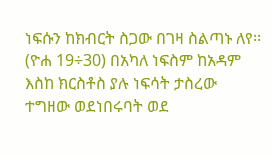ነፍሱን ከክብርት ስጋው በገዛ ስልጣኑ ለየ፡፡ (ዮሐ 19÷30) በአካለ ነፍስም ከአዳም እስከ ክርስቶስ ያሉ ነፍሳት ታስረው ተግዘው ወደነበሩባት ወደ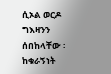ሲኦል ወርዶ ግእዛንን ሰበከላቸው ፡ ከቁራኝነት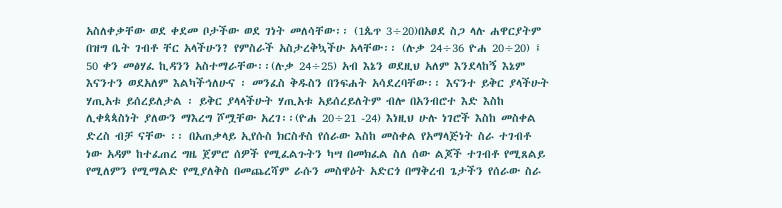አስለቀቃቸው ወደ ቀደመ ቦታችው ወደ ገነት መለሳቸው፡፡ (1ጴጥ 3÷20)በአፀደ ስጋ ላሉ ሐዋርያትም በዝግ ቤት ገብቶ ቸር አላችሁን? የምስራች አስታረቅኳችሁ አላቸው፡፡ (ሉቃ 24÷36 ዮሐ 20÷20) ፤ 50 ቀን መፅሃፈ ኪዳንን አስተማራቸው፡፡(ሉቃ 24÷25) አብ እኔን ወደዚህ አለም እንደላከኝ እኔም እናንተን ወደአለም እልካችኅለሁና ፡ መንፈስ ቅዱስን በንፍሐት አሳደረባቸው፡፡ እናንተ ይቅር ያላችሁት ሃጢአቱ ይሰረይለታል ፡ ይቅር ያላላችሁት ሃጢአቱ አይሰረይለትም ብሎ በአንብሮተ እድ እስከ ሊቀጳጳስነት ያለውን ማእረግ ሾሟቸው አረገ፡፡(ዮሐ 20÷21 -24) እነዚህ ሁሉ ነገሮች እስከ መስቀል ድረስ ብቻ ናቸው ፡፡ በአጠቃላይ ኢየሱስ ክርስቶስ የሰራው እስከ መስቀል የአማላጅነት ስራ ተገብቶ ነው አዳም ከተፈጠረ ግዜ ጀምሮ ሰዎች የሚፈልጉትን ካሣ በመክፈል ስለ ሰው ልጆች ተገብቶ የሚጸልይ የሚለምን የሚማልድ የሚያለቅስ በመጨረሻም ራሱን መስዋዕት አድርጎ በማቅረብ ጌታችን የሰራው ስራ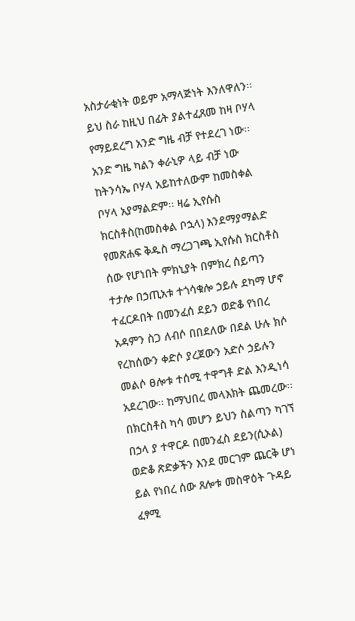አስታራቂነት ወይም አማላጅነት እንለዋለን፡፡ ይህ ስራ ከዚህ በፊት ያልተፈጸመ ከዛ ቦሃላ የማይደረግ አንድ ግዜ ብቻ የተደረገ ነው፡፡ አንድ ግዜ ካልን ቀራኒዎ ላይ ብቻ ነው ከትንሳኤ ቦሃላ አይከተለውም ከመስቀል ቦሃላ አያማልድም፡፡ ዛሬ ኢየሱስ ክርስቶስ(ከመስቀል ቦኋላ) እንደማያማልድ የመጽሐፍ ቅዱስ ማረጋገጫ ኢየሱስ ክርስቶስ ሰው የሆነበት ምክኒያት በምክረ ሰይጣን ተታሎ በኃጢአቱ ተጎሳቁሎ ኃይሉ ደካማ ሆኖ ተፈርዶበት በመንፈሰ ደይን ወድቆ የነበረ አዳምን ስጋ ለብሶ በበደለው በደል ሁሉ ክሶ የረከሰውን ቀድሶ ያረጀውን አድሶ ኃይሉን መልሶ ፀሎቱ ተሰሚ ተዋግቶ ድል እንዲነሳ አደረገው፡፡ ከማህበረ መላእክት ጨመረው፡፡ በክርስቶስ ካሳ መሆን ይህን ስልጣን ካገኘ በኃላ ያ ተዋርዶ በመንፈስ ደይን(ሲኦል) ወድቆ ጽድቃችን እንደ መርገም ጨርቅ ሆነ ይል የነበረ ሰው ጸሎቱ መስዋዕት ጉዳይ ፈፃሚ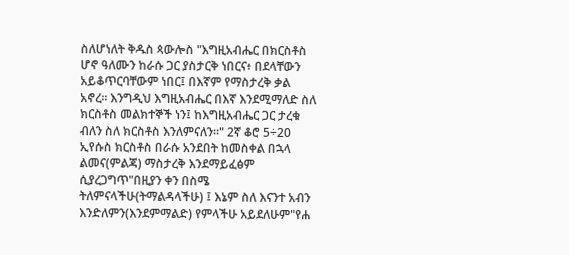ስለሆነለት ቅዱስ ጳውሎስ "እግዚአብሔር በክርስቶስ ሆኖ ዓለሙን ከራሱ ጋር ያስታርቅ ነበርና፥ በደላቸውን አይቆጥርባቸውም ነበር፤ በእኛም የማስታረቅ ቃል አኖረ። እንግዲህ እግዚአብሔር በእኛ እንደሚማለድ ስለ ክርስቶስ መልክተኞች ነን፤ ከእግዚአብሔር ጋር ታረቁ ብለን ስለ ክርስቶስ እንለምናለን።" 2ኛ ቆሮ 5÷20 ኢየሱስ ክርስቶስ በራሱ አንደበት ከመስቀል በኋላ ልመና(ምልጃ) ማስታረቅ እንደማይፈፅም ሲያረጋግጥ"በዚያን ቀን በስሜ ትለምናላችሁ(ትማልዳላችሁ) ፤ እኔም ስለ እናንተ አብን እንድለምን(እንደምማልድ) የምላችሁ አይደለሁም"የሐ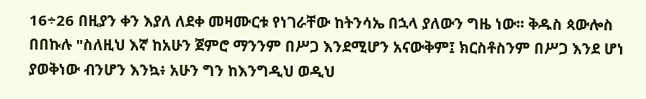16÷26 በዚያን ቀን እያለ ለደቀ መዛሙርቱ የነገራቸው ከትንሳኤ በኋላ ያለውን ግዜ ነው፡፡ ቅዱስ ጳውሎስ በበኩሉ "ስለዚህ እኛ ከአሁን ጀምሮ ማንንም በሥጋ እንደሚሆን አናውቅም፤ ክርስቶስንም በሥጋ እንደ ሆነ ያወቅነው ብንሆን እንኳ፥ አሁን ግን ከእንግዲህ ወዲህ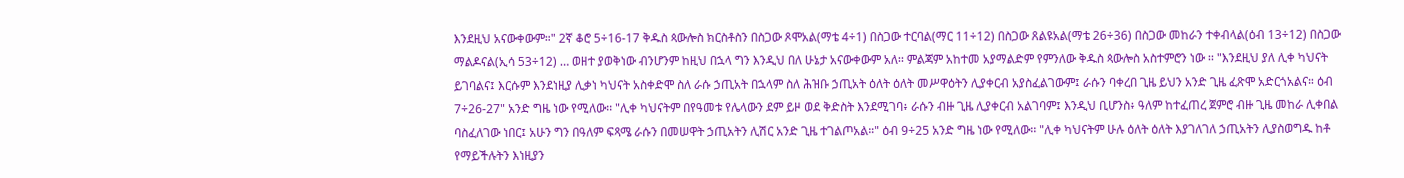እንደዚህ አናውቀውም።" 2ኛ ቆሮ 5÷16-17 ቅዱስ ጳውሎስ ክርስቶስን በስጋው ጾሞአል(ማቴ 4÷1) በስጋው ተርባል(ማር 11÷12) በስጋው ጸልዩአል(ማቴ 26÷36) በስጋው መከራን ተቀብላል(ዕብ 13÷12) በስጋው ማልዶናል(ኢሳ 53÷12) … ወዘተ ያወቅነው ብንሆንም ከዚህ በኋላ ግን እንዲህ በለ ሁኔታ አናውቀውም አለ፡፡ ምልጃም አከተመ አያማልድም የምንለው ቅዱስ ጳውሎስ አስተምሮን ነው ፡፡ "እንደዚህ ያለ ሊቀ ካህናት ይገባልና፤ እርሱም እንደነዚያ ሊቃነ ካህናት አስቀድሞ ስለ ራሱ ኃጢአት በኋላም ስለ ሕዝቡ ኃጢአት ዕለት ዕለት መሥዋዕትን ሊያቀርብ አያስፈልገውም፤ ራሱን ባቀረበ ጊዜ ይህን አንድ ጊዜ ፈጽሞ አድርጎአልና። ዕብ 7÷26-27" አንድ ግዜ ነው የሚለው፡፡ "ሊቀ ካህናትም በየዓመቱ የሌላውን ደም ይዞ ወደ ቅድስት እንደሚገባ፥ ራሱን ብዙ ጊዜ ሊያቀርብ አልገባም፤ እንዲህ ቢሆንስ፥ ዓለም ከተፈጠረ ጀምሮ ብዙ ጊዜ መከራ ሊቀበል ባስፈለገው ነበር፤ አሁን ግን በዓለም ፍጻሜ ራሱን በመሠዋት ኃጢአትን ሊሽር አንድ ጊዜ ተገልጦአል።" ዕብ 9÷25 አንድ ግዜ ነው የሚለው፡፡ "ሊቀ ካህናትም ሁሉ ዕለት ዕለት እያገለገለ ኃጢአትን ሊያስወግዱ ከቶ የማይችሉትን እነዚያን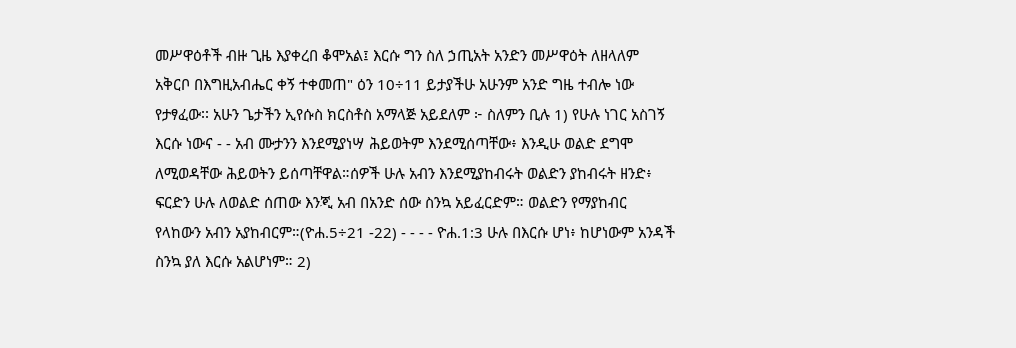መሥዋዕቶች ብዙ ጊዜ እያቀረበ ቆሞአል፤ እርሱ ግን ስለ ኃጢአት አንድን መሥዋዕት ለዘላለም አቅርቦ በእግዚአብሔር ቀኝ ተቀመጠ" ዕን 10÷11 ይታያችሁ አሁንም አንድ ግዜ ተብሎ ነው የታፃፈው፡፡ አሁን ጌታችን ኢየሱስ ክርስቶስ አማላጅ አይደለም ፦ ስለምን ቢሉ 1) የሁሉ ነገር አስገኝ እርሱ ነውና - - አብ ሙታንን እንደሚያነሣ ሕይወትም እንደሚሰጣቸው፥ እንዲሁ ወልድ ደግሞ ለሚወዳቸው ሕይወትን ይሰጣቸዋል።ሰዎች ሁሉ አብን እንደሚያከብሩት ወልድን ያከብሩት ዘንድ፥ ፍርድን ሁሉ ለወልድ ሰጠው እንጂ አብ በአንድ ሰው ስንኳ አይፈርድም። ወልድን የማያከብር የላከውን አብን አያከብርም።(ዮሐ.5÷21 -22) - - - - ዮሐ.1:3 ሁሉ በእርሱ ሆነ፥ ከሆነውም አንዳች ስንኳ ያለ እርሱ አልሆነም። 2)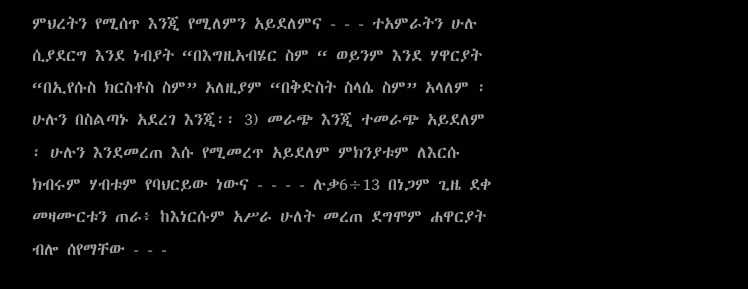ምህረትን የሚሰጥ እንጂ የሚለምን አይደለምና - - - ተአምራትን ሁሉ ሲያደርግ እንደ ነብያት “በእግዚአብሄር ስም “ ወይንም እንደ ሃዋርያት “በኢየሱስ ክርስቶስ ስም” አለዚያም “በቅድስት ስላሴ ስም” አላለም ፡ ሁሉን በስልጣኑ አደረገ እንጂ፡፡ 3) መራጭ እንጂ ተመራጭ አይደለም ፡ ሁሉን እንደመረጠ እሱ የሚመረጥ አይደለም ምክንያቱም ለእርሱ ክብሩም ሃብቱም የባህርይው ነውና - - - - ሉቃ6÷13 በነጋም ጊዜ ደቀ መዛሙርቱን ጠራ፥ ከእነርሱም አሥራ ሁለት መረጠ ደግሞም ሐዋርያት ብሎ ሰየማቸው - - -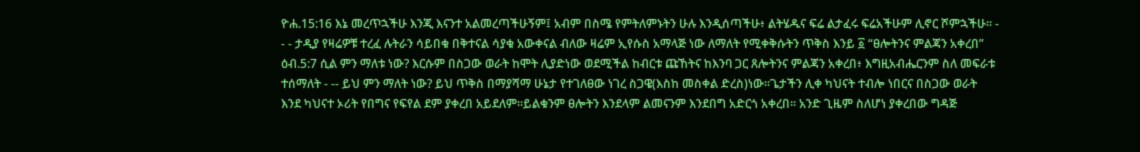ዮሐ.15:16 እኔ መረጥኋችሁ እንጂ እናንተ አልመረጣችሁኝም፤ አብም በስሜ የምትለምኑትን ሁሉ እንዲሰጣችሁ፥ ልትሄዱና ፍሬ ልታፈሩ ፍሬአችሁም ሊኖር ሾምኋችሁ። - - - ታዲያ የዛሬዎቹ ተረፈ ሉትራን ሳይበቁ በቅተናል ሳያቁ አውቀናል ብለው ዛሬም ኢየሱስ አማላጅ ነው ለማለት የሚቀቅሱትን ጥቅስ እንይ ፩ “ፀሎትንና ምልጃን አቀረበ” ዕብ.5:7 ሲል ምን ማለቱ ነው? እርሱም በስጋው ወራት ከሞት ሊያድነው ወደሚችል ከብርቱ ጩኸትና ከእንባ ጋር ጸሎትንና ምልጃን አቀረበ፥ እግዚአብሔርንም ስለ መፍራቱ ተሰማለት - -- ይህ ምን ማለት ነው? ይህ ጥቅስ በማያሻማ ሁኔታ የተገለፀው ነገረ ስጋዌ(እስከ መስቀል ድረስ)ነው፡፡ጌታችን ሊቀ ካህናት ተብሎ ነበርና በስጋው ወራት እንደ ካህናተ ኦሪት የበግና የፍየል ደም ያቀረበ አይደለም፡፡ይልቁንም ፀሎትን እንደላም ልመናንም እንደበግ አድርጎ አቀረበ፡፡ አንድ ጊዜም ስለሆነ ያቀረበው ግዳጅ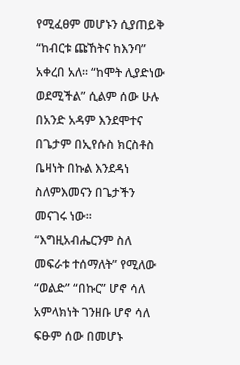የሚፈፀም መሆኑን ሲያጠይቅ “ከብርቱ ጩኸትና ከእንባ” አቀረበ አለ፡፡ “ከሞት ሊያድነው ወደሚችል” ሲልም ሰው ሁሉ በአንድ አዳም እንደሞተና በጌታም በኢየሱስ ክርስቶስ ቤዛነት በኩል እንደዳነ ስለምእመናን በጌታችን መናገሩ ነው፡፡ “እግዚአብሔርንም ስለ መፍራቱ ተሰማለት” የሚለው “ወልድ” “በኩር” ሆኖ ሳለ አምላክነት ገንዘቡ ሆኖ ሳለ ፍፁም ሰው በመሆኑ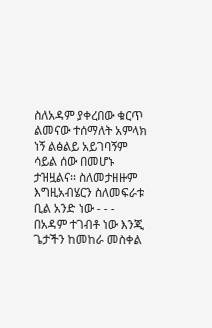ስለአዳም ያቀረበው ቁርጥ ልመናው ተሰማለት አምላክ ነኝ ልፅልይ አይገባኝም ሳይል ሰው በመሆኑ ታዝዟልና፡፡ ስለመታዘዙም እግዚአብሄርን ስለመፍራቱ ቢል አንድ ነው - - - በአዳም ተገብቶ ነው እንጂ ጌታችን ከመከራ መስቀል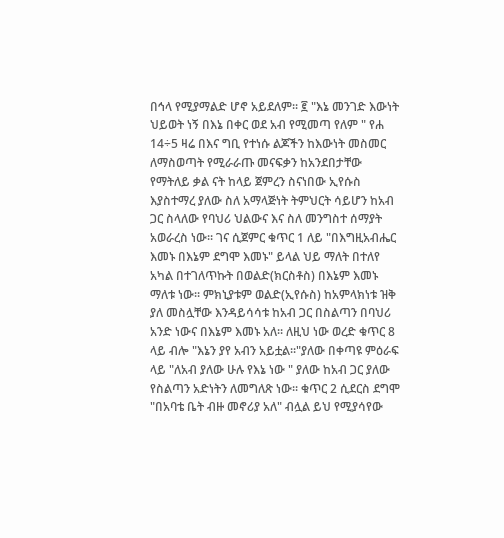በኅላ የሚያማልድ ሆኖ አይደለም፡፡ ፪ "እኔ መንገድ እውነት ህይወት ነኝ በእኔ በቀር ወደ አብ የሚመጣ የለም " የሐ 14÷5 ዛሬ በእና ግቢ የተነሱ ልጆችን ከእውነት መስመር ለማስወጣት የሚራራጡ መናፍቃን ከአንደበታቸው የማትለይ ቃል ናት ከላይ ጀምረን ስናነበው ኢየሱስ እያስተማረ ያለው ስለ አማላጅነት ትምህርት ሳይሆን ከአብ ጋር ስላለው የባህሪ ህልውና እና ስለ መንግስተ ሰማያት አወራረስ ነው፡፡ ገና ሲጀምር ቁጥር 1 ለይ "በእግዚአብሔር እመኑ በእኔም ደግሞ እመኑ" ይላል ህይ ማለት በተለየ አካል በተገለጥኩት በወልድ(ክርስቶስ) በእኔም እመኑ ማለቱ ነው፡፡ ምክኒያቱም ወልድ(ኢየሱስ) ከአምላክነቱ ዝቅ ያለ መስሏቸው እንዳይሳሳቱ ከአብ ጋር በስልጣን በባህሪ አንድ ነውና በእኔም እመኑ አለ፡፡ ለዚህ ነው ወረድ ቁጥር 8 ላይ ብሎ "እኔን ያየ አብን አይቷል፡፡"ያለው በቀጣዩ ምዕራፍ ላይ "ለአብ ያለው ሁሉ የእኔ ነው " ያለው ከአብ ጋር ያለው የስልጣን አድነትን ለመግለጽ ነው፡፡ ቁጥር 2 ሲደርስ ደግሞ "በአባቴ ቤት ብዙ መኖሪያ አለ" ብሏል ይህ የሚያሳየው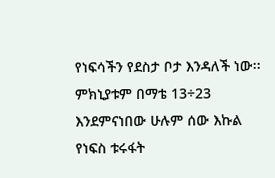የነፍሳችን የደስታ ቦታ እንዳለች ነው፡፡ ምክኒያቱም በማቴ 13÷23 እንደምናነበው ሁሉም ሰው እኩል የነፍስ ቱሩፋት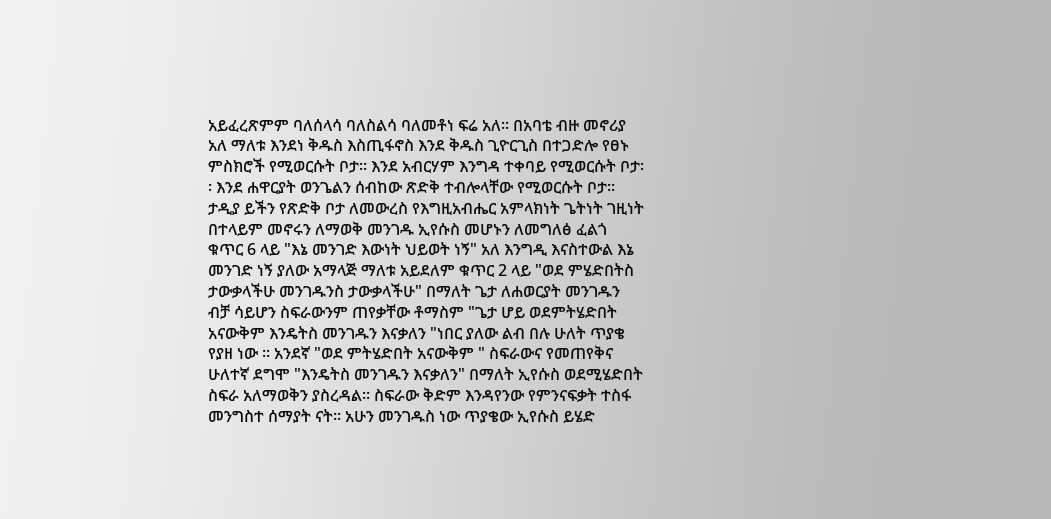አይፈረጽምም ባለሰላሳ ባለስልሳ ባለመቶነ ፍሬ አለ፡፡ በአባቴ ብዙ መኖሪያ አለ ማለቱ እንደነ ቅዱስ እስጢፋኖስ እንደ ቅዱስ ጊዮርጊስ በተጋድሎ የፀኑ ምስክሮች የሚወርሱት ቦታ፡፡ እንደ አብርሃም እንግዳ ተቀባይ የሚወርሱት ቦታ፡፡ እንደ ሐዋርያት ወንጌልን ሰብከው ጽድቅ ተብሎላቸው የሚወርሱት ቦታ፡፡ ታዲያ ይችን የጽድቅ ቦታ ለመውረስ የእግዚአብሔር አምላክነት ጌትነት ገዚነት በተላይም መኖሩን ለማወቅ መንገዱ ኢየሱስ መሆኑን ለመግለፅ ፈልጎ ቁጥር 6 ላይ "እኔ መንገድ እውነት ህይወት ነኝ" አለ እንግዲ እናስተውል እኔ መንገድ ነኝ ያለው አማላጅ ማለቱ አይደለም ቁጥር 2 ላይ "ወደ ምሄድበትስ ታውቃላችሁ መንገዱንስ ታውቃላችሁ" በማለት ጌታ ለሐወርያት መንገዱን ብቻ ሳይሆን ስፍራውንም ጠየቃቸው ቶማስም "ጌታ ሆይ ወደምትሄድበት አናውቅም እንዴትስ መንገዱን እናቃለን "ነበር ያለው ልብ በሉ ሁለት ጥያቄ የያዘ ነው ፡፡ አንደኛ "ወደ ምትሄድበት አናውቅም " ስፍራውና የመጠየቅና ሁለተኛ ደግሞ "እንዴትስ መንገዱን እናቃለን" በማለት ኢየሱስ ወደሚሄድበት ስፍራ አለማወቅን ያስረዳል፡፡ ስፍራው ቅድም እንዳየንው የምንናፍቃት ተስፋ መንግስተ ሰማያት ናት፡፡ አሁን መንገዱስ ነው ጥያቄው ኢየሱስ ይሄድ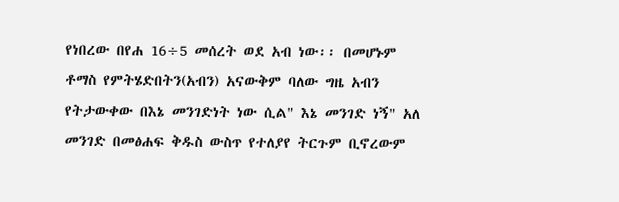የነበረው በየሐ 16÷5 መሰረት ወደ አብ ነው፡፡ በመሆኑም ቶማስ የምትሄድበትን(አብን) አናውቅም ባለው ግዜ አብን የትታውቀው በእኔ መንገድነት ነው ሲል" እኔ መንገድ ነኝ" አለ መንገድ በመፅሐፍ ቅዱስ ውስጥ የተለያየ ትርጉም ቢኖረውም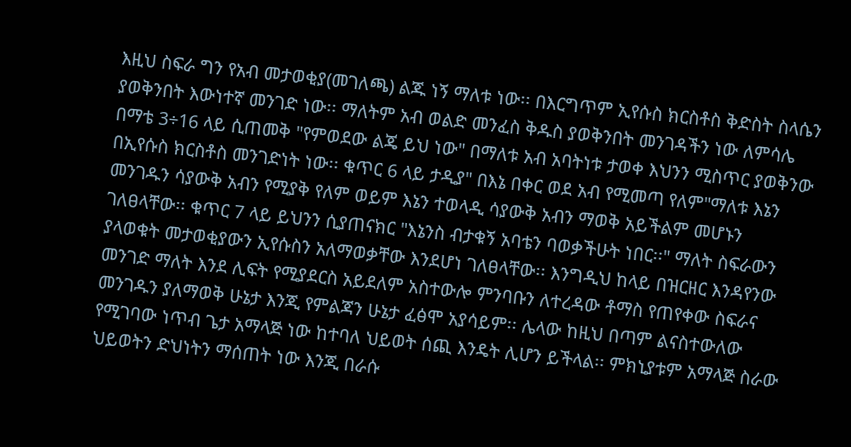እዚህ ስፍራ ግን የአብ መታወቂያ(መገለጫ) ልጁ ነኝ ማለቱ ነው፡፡ በእርግጥም ኢየሱስ ክርስቶስ ቅድስት ስላሴን ያወቅንበት እውነተኛ መንገድ ነው፡፡ ማለትም አብ ወልድ መንፈስ ቅዱስ ያወቅንበት መንገዳችን ነው ለምሳሌ በማቴ 3÷16 ላይ ሲጠመቅ "የምወደው ልጄ ይህ ነው" በማለቱ አብ አባትነቱ ታወቀ እህንን ሚስጥር ያወቅንው በኢየሱስ ክርስቶስ መንገድነት ነው፡፡ ቁጥር 6 ላይ ታዲያ" በእኔ በቀር ወደ አብ የሚመጣ የለም"ማለቱ እኔን መንገዱን ሳያውቅ አብን የሚያቅ የለም ወይም እኔን ተወላዲ ሳያውቅ አብን ማወቅ አይችልም መሆኑን ገለፀላቸው፡፡ ቁጥር 7 ላይ ይህንን ሲያጠናክር "እኔንስ ብታቁኝ አባቴን ባወቃችሁት ነበር፡፡" ማለት ስፍራውን ያላወቁት መታወቂያውን ኢየሱስን አለማወቃቸው እንደሆነ ገለፀላቸው፡፡ እንግዲህ ከላይ በዝርዘር እንዳየንው መንገድ ማለት እንደ ሊፍት የሚያደርስ አይደለም አስተውሎ ምንባቡን ለተረዳው ቶማስ የጠየቀው ስፍራና መንገዱን ያለማወቅ ሁኔታ እንጂ የምልጃን ሁኔታ ፈፅሞ አያሳይም፡፡ ሌላው ከዚህ በጣም ልናስተውለው የሚገባው ነጥብ ጌታ አማላጅ ነው ከተባለ ህይወት ሰጪ እንዴት ሊሆን ይችላል፡፡ ምክኒያቱም አማላጅ ስራው ህይወትን ድህነትን ማሰጠት ነው እንጂ በራሱ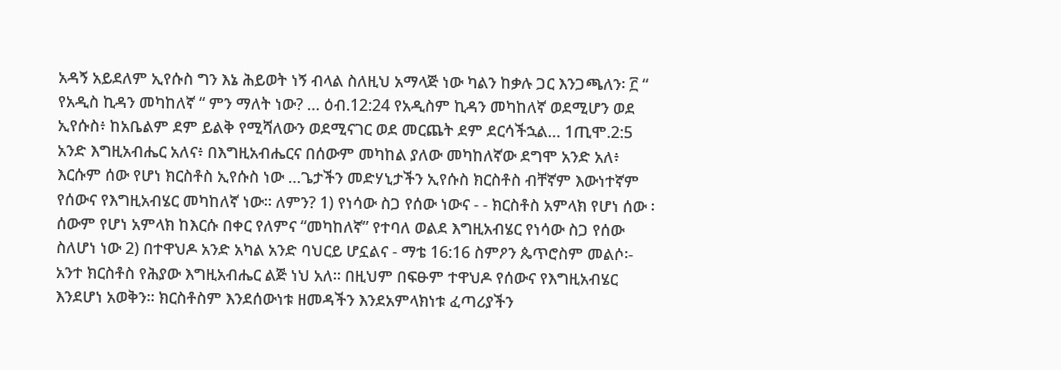አዳኝ አይደለም ኢየሱስ ግን እኔ ሕይወት ነኝ ብላል ስለዚህ አማላጅ ነው ካልን ከቃሉ ጋር እንጋጫለን፡ ፫ “ የአዲስ ኪዳን መካከለኛ “ ምን ማለት ነው? … ዕብ.12:24 የአዲስም ኪዳን መካከለኛ ወደሚሆን ወደ ኢየሱስ፥ ከአቤልም ደም ይልቅ የሚሻለውን ወደሚናገር ወደ መርጨት ደም ደርሳችኋል… 1ጢሞ.2:5 አንድ እግዚአብሔር አለና፥ በእግዚአብሔርና በሰውም መካከል ያለው መካከለኛው ደግሞ አንድ አለ፥ እርሱም ሰው የሆነ ክርስቶስ ኢየሱስ ነው …ጌታችን መድሃኒታችን ኢየሱስ ክርስቶስ ብቸኛም እውነተኛም የሰውና የእግዚአብሄር መካከለኛ ነው፡፡ ለምን? 1) የነሳው ስጋ የሰው ነውና - - ክርስቶስ አምላክ የሆነ ሰው ፡ ሰውም የሆነ አምላክ ከእርሱ በቀር የለምና “መካከለኛ” የተባለ ወልደ እግዚአብሄር የነሳው ስጋ የሰው ስለሆነ ነው 2) በተዋህዶ አንድ አካል አንድ ባህርይ ሆኗልና - ማቴ 16:16 ስምዖን ጴጥሮስም መልሶ፡- አንተ ክርስቶስ የሕያው እግዚአብሔር ልጅ ነህ አለ። በዚህም በፍፁም ተዋህዶ የሰውና የእግዚአብሄር እንደሆነ አወቅን፡፡ ክርስቶስም እንደሰውነቱ ዘመዳችን እንደአምላክነቱ ፈጣሪያችን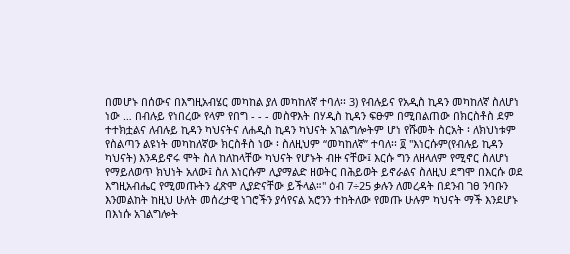በመሆኑ በሰውና በእግዚአብሄር መካከል ያለ መካከለኛ ተባለ፡፡ 3) የብሉይና የአዲስ ኪዳን መካከለኛ ስለሆነ ነው … በብሉይ የነበረው የላም የበግ - - - መስዋእት በሃዲስ ኪዳን ፍፁም በሚበልጠው በክርስቶስ ደም ተተክቷልና ለብሉይ ኪዳን ካህናትና ለሐዲስ ኪዳን ካህናት አገልግሎትም ሆነ የሹመት ስርአት ፡ ለክህነቱም የስልጣን ልዩነት መካከለኛው ክርስቶስ ነው ፡ ስለዚህም “መካከለኛ” ተባለ፡፡ ፬ "እነርሱም(የብሉይ ኪዳን ካህናት) እንዳይኖሩ ሞት ስለ ከለከላቸው ካህናት የሆኑት ብዙ ናቸው፤ እርሱ ግን ለዘላለም የሚኖር ስለሆነ የማይለወጥ ክህነት አለው፤ ስለ እነርሱም ሊያማልድ ዘወትር በሕይወት ይኖራልና ስለዚህ ደግሞ በእርሱ ወደ እግዚአብሔር የሚመጡትን ፈጽሞ ሊያድናቸው ይችላል።" ዕብ 7÷25 ቃሉን ለመረዳት በደንብ ገፀ ንባቡን እንመልከት ከዚህ ሁለት መሰረታዊ ነገሮችን ያሳየናል አሮንን ተከትለው የመጡ ሁሉም ካህናት ማች እንደሆኑ በእነሱ አገልግሎት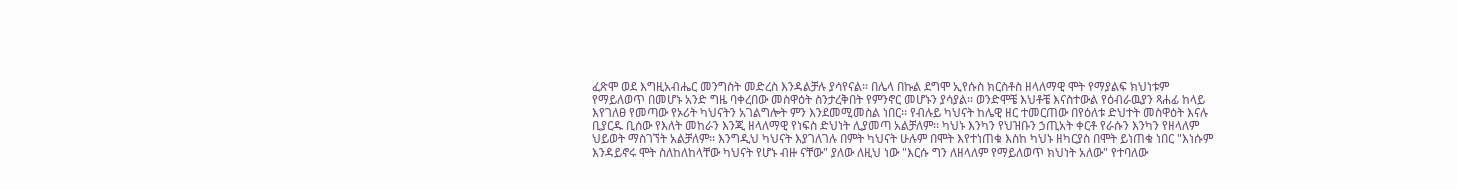ፈጽሞ ወደ እግዚአብሔር መንግስት መድረስ እንዳልቻሉ ያሳየናል፡፡ በሌላ በኩል ደግሞ ኢየሱስ ክርስቶስ ዘላለማዊ ሞት የማያልፍ ክህነቱም የማይለወጥ በመሆኑ አንድ ግዜ ባቀረበው መስዋዕት ስንታረቅበት የምንኖር መሆኑን ያሳያል፡፡ ወንድሞቼ እህቶቼ እናስተውል የዕብራዉያን ጻሐፊ ከላይ እየገለፀ የመጣው የኦሪት ካህናትን አገልግሎት ምን እንደመሚመስል ነበር፡፡ የብሉይ ካህናት ከሌዊ ዘር ተመርጠው በየዕለቱ ድህተት መስዋዕት እናሉ ቢያርዱ ቢሰው የእለት መከራን እንጂ ዘላለማዊ የነፍስ ድህነት ሊያመጣ አልቻለም፡፡ ካህኑ እንካን የህዝቡን ኃጢአት ቀርቶ የራሱን እንካን የዘላለም ህይወት ማስገኘት አልቻለም፡፡ እንግዲህ ካህናት እያገለገሉ በምት ካህናት ሁሉም በሞት እየተነጠቁ እስከ ካህኑ ዘካርያስ በሞት ይነጠቁ ነበር "እነሱም እንዳይኖሩ ሞት ስለከለከላቸው ካህናት የሆኑ ብዙ ናቸው" ያለው ለዚህ ነው "እርሱ ግን ለዘላለም የማይለወጥ ክህነት አለው" የተባለው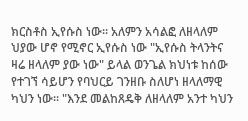ክርስቶስ ኢየሱስ ነው፡፡ አለምን አሳልፎ ለዘላለም ህያው ሆኖ የሚኖር ኢየሱስ ነው "ኢየሱስ ትላንትና ዛሬ ዘላለም ያው ነው" ይላል ወንጌል ክህነቱ ከሰው የተገኘ ሳይሆን የባህርይ ገንዘቡ ስለሆነ ዘላለማዊ ካህን ነው፡፡ "እንደ መልከጸዴቅ ለዘላለም አንተ ካህን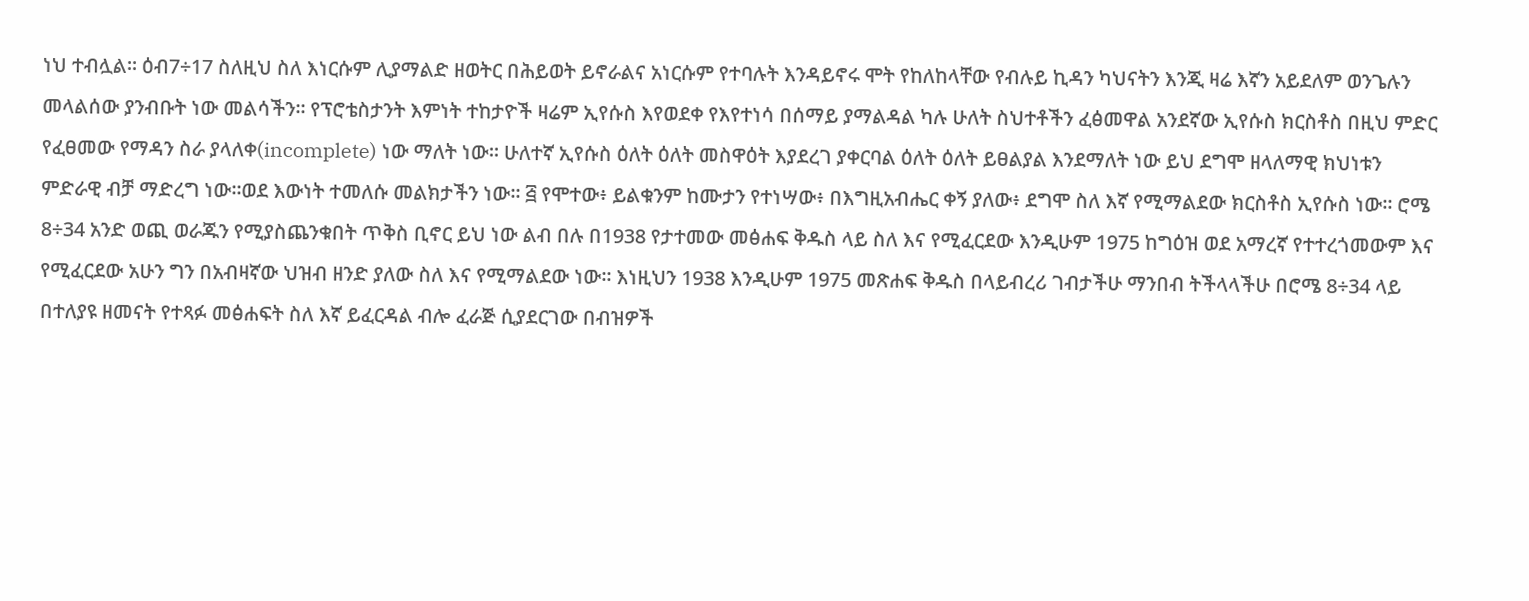ነህ ተብሏል፡፡ ዕብ7÷17 ስለዚህ ስለ እነርሱም ሊያማልድ ዘወትር በሕይወት ይኖራልና አነርሱም የተባሉት እንዳይኖሩ ሞት የከለከላቸው የብሉይ ኪዳን ካህናትን እንጂ ዛሬ እኛን አይደለም ወንጌሉን መላልሰው ያንብቡት ነው መልሳችን፡፡ የፕሮቴስታንት እምነት ተከታዮች ዛሬም ኢየሱስ እየወደቀ የእየተነሳ በሰማይ ያማልዳል ካሉ ሁለት ስህተቶችን ፈፅመዋል አንደኛው ኢየሱስ ክርስቶስ በዚህ ምድር የፈፀመው የማዳን ስራ ያላለቀ(incomplete) ነው ማለት ነው፡፡ ሁለተኛ ኢየሱስ ዕለት ዕለት መስዋዕት እያደረገ ያቀርባል ዕለት ዕለት ይፀልያል እንደማለት ነው ይህ ደግሞ ዘላለማዊ ክህነቱን ምድራዊ ብቻ ማድረግ ነው፡፡ወደ እውነት ተመለሱ መልክታችን ነው፡፡ ፭ የሞተው፥ ይልቁንም ከሙታን የተነሣው፥ በእግዚአብሔር ቀኝ ያለው፥ ደግሞ ስለ እኛ የሚማልደው ክርስቶስ ኢየሱስ ነው። ሮሜ 8÷34 አንድ ወጪ ወራጁን የሚያስጨንቁበት ጥቅስ ቢኖር ይህ ነው ልብ በሉ በ1938 የታተመው መፅሐፍ ቅዱስ ላይ ስለ እና የሚፈርደው እንዲሁም 1975 ከግዕዝ ወደ አማረኛ የተተረጎመውም እና የሚፈርደው አሁን ግን በአብዛኛው ህዝብ ዘንድ ያለው ስለ እና የሚማልደው ነው፡፡ እነዚህን 1938 እንዲሁም 1975 መጽሐፍ ቅዱስ በላይብረሪ ገብታችሁ ማንበብ ትችላላችሁ በሮሜ 8÷34 ላይ በተለያዩ ዘመናት የተጻፉ መፅሐፍት ስለ እኛ ይፈርዳል ብሎ ፈራጅ ሲያደርገው በብዝዎች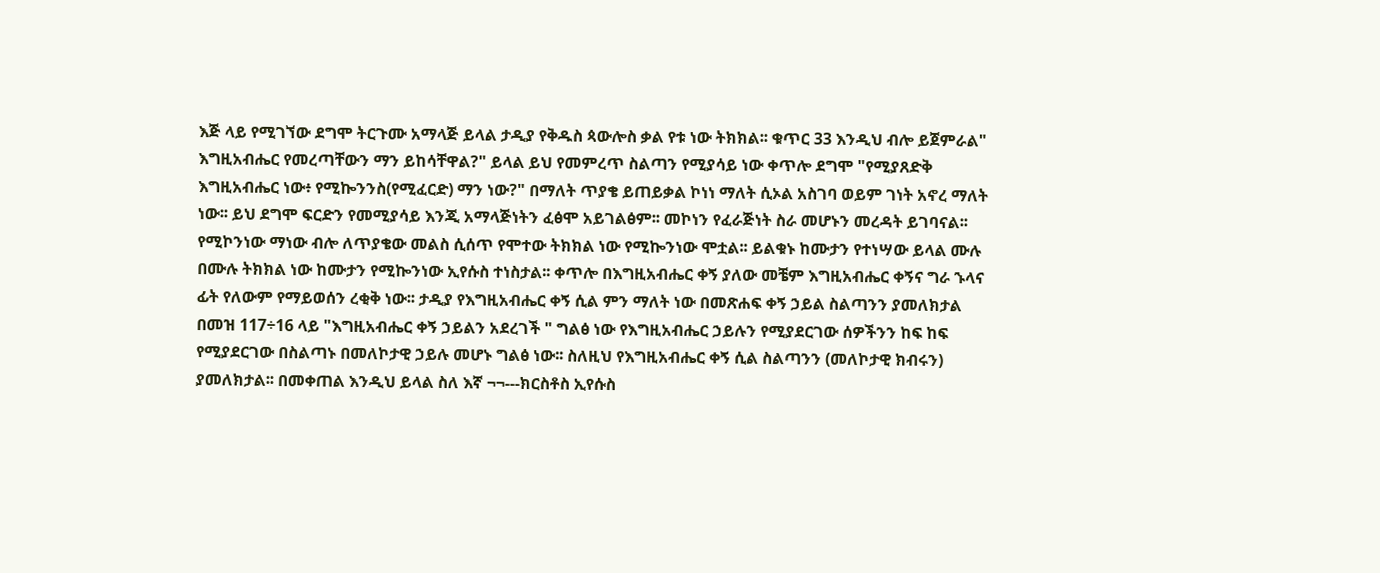እጅ ላይ የሚገኘው ደግሞ ትርጉሙ አማላጅ ይላል ታዲያ የቅዱስ ጳውሎስ ቃል የቱ ነው ትክክል፡፡ ቁጥር 33 እንዲህ ብሎ ይጀምራል" እግዚአብሔር የመረጣቸውን ማን ይከሳቸዋል?" ይላል ይህ የመምረጥ ስልጣን የሚያሳይ ነው ቀጥሎ ደግሞ "የሚያጸድቅ እግዚአብሔር ነው፥ የሚኰንንስ(የሚፈርድ) ማን ነው?" በማለት ጥያቄ ይጠይቃል ኮነነ ማለት ሲኦል አስገባ ወይም ገነት አኖረ ማለት ነው፡፡ ይህ ደግሞ ፍርድን የመሚያሳይ እንጂ አማላጅነትን ፈፅሞ አይገልፅም፡፡ መኮነን የፈራጅነት ስራ መሆኑን መረዳት ይገባናል፡፡ የሚኮንነው ማነው ብሎ ለጥያቄው መልስ ሲሰጥ የሞተው ትክክል ነው የሚኰንነው ሞቷል፡፡ ይልቁኑ ከሙታን የተነሣው ይላል ሙሉ በሙሉ ትክክል ነው ከሙታን የሚኰንነው ኢየሱስ ተነስታል፡፡ ቀጥሎ በእግዚአብሔር ቀኝ ያለው መቼም እግዚአብሔር ቀኝና ግራ ኁላና ፊት የለውም የማይወሰን ረቂቅ ነው፡፡ ታዲያ የእግዚአብሔር ቀኝ ሲል ምን ማለት ነው በመጽሐፍ ቀኝ ኃይል ስልጣንን ያመለክታል በመዝ 117÷16 ላይ "እግዚአብሔር ቀኝ ኃይልን አደረገች " ግልፅ ነው የእግዚአብሔር ኃይሉን የሚያደርገው ሰዎችንን ከፍ ከፍ የሚያደርገው በስልጣኑ በመለኮታዊ ኃይሉ መሆኑ ግልፅ ነው፡፡ ስለዚህ የእግዚአብሔር ቀኝ ሲል ስልጣንን (መለኮታዊ ክብሩን) ያመለክታል፡፡ በመቀጠል እንዲህ ይላል ስለ እኛ ¬¬---ክርስቶስ ኢየሱስ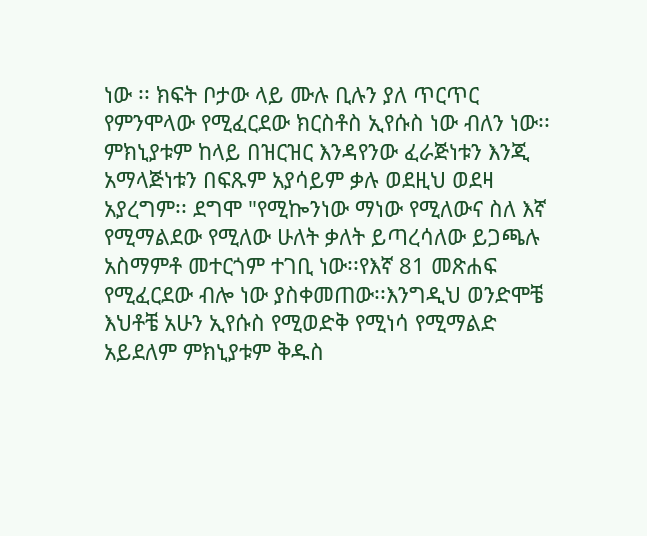ነው ፡፡ ክፍት ቦታው ላይ ሙሉ ቢሉን ያለ ጥርጥር የምንሞላው የሚፈርደው ክርስቶስ ኢየሱስ ነው ብለን ነው፡፡ ምክኒያቱም ከላይ በዝርዝር እንዳየንው ፈራጅነቱን እንጂ አማላጅነቱን በፍጹም አያሳይም ቃሉ ወደዚህ ወደዛ አያረግም፡፡ ደግሞ "የሚኰንነው ማነው የሚለውና ስለ እኛ የሚማልደው የሚለው ሁለት ቃለት ይጣረሳለው ይጋጫሉ አስማምቶ መተርጎም ተገቢ ነው፡፡የእኛ 81 መጽሐፍ የሚፈርደው ብሎ ነው ያስቀመጠው፡፡እንግዲህ ወንድሞቼ እህቶቼ አሁን ኢየሱስ የሚወድቅ የሚነሳ የሚማልድ አይደለም ምክኒያቱም ቅዱስ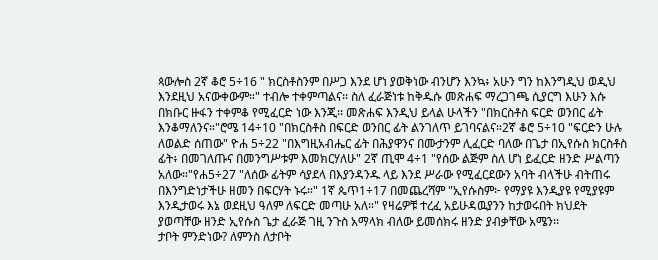ጳውሎስ 2ኛ ቆሮ 5÷16 " ክርስቶስንም በሥጋ እንደ ሆነ ያወቅነው ብንሆን እንኳ፥ አሁን ግን ከእንግዲህ ወዲህ እንደዚህ አናውቀውም።" ተብሎ ተቀምጣልና፡፡ ስለ ፈራጅነቱ ከቅዱሱ መጽሐፍ ማረጋገጫ ሲያርግ እሁን እሱ በክቡር ዙፋን ተቀምቆ የሚፈርድ ነው እንጂ፡፡ መጽሐፍ እንዲህ ይላል ሁላችን "በክርስቶስ ፍርድ ወንበር ፊት እንቆማለንና።"ሮሜ 14÷10 "በክርስቶስ በፍርድ ወንበር ፊት ልንገለጥ ይገባናልና።2ኛ ቆሮ 5÷10 "ፍርድን ሁሉ ለወልድ ሰጠው" ዮሐ 5÷22 "በእግዚአብሔር ፊት በሕያዋንና በሙታንም ሊፈርድ ባለው በጌታ በኢየሱስ ክርስቶስ ፊት፥ በመገለጡና በመንግሥቱም እመክርሃለሁ" 2ኛ ጢሞ 4÷1 "የሰው ልጅም ስለ ሆነ ይፈርድ ዘንድ ሥልጣን አለው።"የሐ5÷27 "ለሰው ፊትም ሳያደላ በእያንዳንዱ ላይ እንደ ሥራው የሚፈርደውን አባት ብላችሁ ብትጠሩ በእንግድነታችሁ ዘመን በፍርሃት ኑሩ።" 1ኛ ጴጥ1÷17 በመጨረሻም "ኢየሱስም፦ የማያዩ እንዲያዩ የሚያዩም እንዲታወሩ እኔ ወደዚህ ዓለም ለፍርድ መጣሁ አለ።" የዛሬዎቹ ተረፈ አይሁዳዉያንን ከታወሩበት ክህደት ያወጣቸው ዘንድ ኢየሱስ ጌታ ፈራጅ ገዚ ንጉስ አማላክ ብለው ይመሰክሩ ዘንድ ያብቃቸው አሜን፡፡
ታቦት ምንድነው? ለምንስ ለታቦት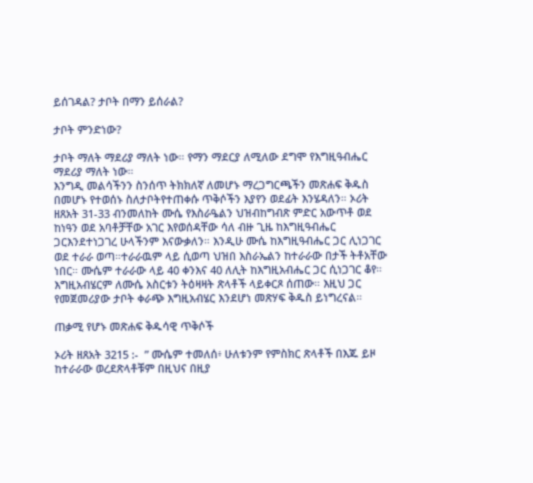ይሰገዳል? ታቦት በማን ይሰራል?

ታቦት ምንድነው?

ታቦት ማለት ማደሪያ ማለት ነው። የማን ማደርያ ለሚለው ደግሞ የእግዚዓብሔር ማደሪያ ማለት ነው።
እንግዲ መልሳችንን ስንሰጥ ትክክለኛ ለመሆኑ ማረጋግርጫችን መጽሐፍ ቅዱስ በመሆኑ የተወሰኑ ስለታቦትየተጠቀሱ ጥቅሶችን እያየን ወደፊት እንሄዳለን። ኦሪት ዘጸአት 31-33 ብንመለከት ሙሴ የእስራዔልን ህዝብከግብጽ ምድር አውጥቶ ወደ ከነዓን ወደ አባቶቻቸው አገር እየወሰዳቸው ሳለ ብዙ ጊዜ ከእግዚዓብሔር ጋርእንደተነጋገረ ሁላችንም እናውቃለን። እንዲሁ ሙሴ ከእግዚዓብሔር ጋር ሊነጋገር ወደ ተራራ ወጣ።ተራራዉም ላይ ሲወጣ ህዝበ እስራኤልን ከተራራው በታች ትቶአቸው ነበር። ሙሴም ተራራው ላይ 40 ቀንእና 40 ለሊት ከእግዚአብሔር ጋር ሲነጋገር ቆየ። እግዚአብሄርም ለሙሴ አስርቱን ትዕዛዛት ጽላቶች ላይቀርጾ ሰጠው። እዚህ ጋር የመጀመሪያው ታቦት ቀራጭ እግዚአብሄር እንደሆነ መጽሃፍ ቅዱስ ይነግረናል።

ጠቃሚ የሆኑ መጽሐፍ ቅዱሳዊ ጥቅሶች

ኦሪት ዘጸአት 3215 :-  ” ሙሴም ተመለሰ፥ ሁለቱንም የምስክር ጽላቶች በእጁ ይዞ ከተራራው ወረደጽላቶቹም በዚህና በዚያ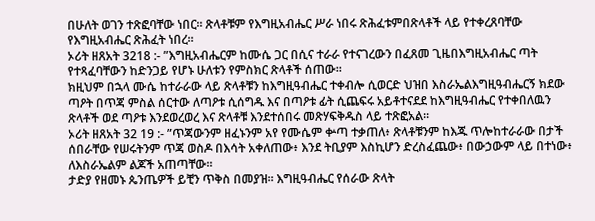በሁለት ወገን ተጽፎባቸው ነበር። ጽላቶቹም የእግዚአብሔር ሥራ ነበሩ ጽሕፈቱምበጽላቶች ላይ የተቀረጸባቸው የእግዚአብሔር ጽሕፈት ነበረ።
ኦሪት ዘጸአት 3218 :- ”እግዚአብሔርም ከሙሴ ጋር በሲና ተራራ የተናገረውን በፈጸመ ጊዜበእግዚአብሔር ጣት የተጻፈባቸውን ከድንጋይ የሆኑ ሁለቱን የምስክር ጽላቶች ሰጠው።
ክዚህም በኋላ ሙሴ ከተራራው ላይ ጽላቶቹን ከእግዚዓብሔር ተቀብሎ ሲወርድ ህዝበ እስራኤልእግዚዓብሔርኝ ክደው ጣዖት በጥጃ ምስል ሰርተው ለጣዖቱ ሲሰግዱ እና በጣዖቱ ፊት ሲጨፍሩ አይቶተናደደ ከእግዚዓብሔር የተቀበለዉን ጽላቶች ወደ ጣዖቱ እንደወረወረ እና ጽላቶቹ እንደተሰበሩ መጽሃፍቅዱስ ላይ ተጽፎአል።
ኦሪት ዘጸአት 32 19 :- ”ጥጃውንም ዘፈኑንም አየ የሙሴም ቍጣ ተቃጠለ፥ ጽላቶቹንም ከእጁ ጥሎከተራራው በታች ሰበራቸው የሠሩትንም ጥጃ ወስዶ በእሳት አቀለጠው፥ እንደ ትቢያም እስኪሆን ድረስፈጨው፥ በውኃውም ላይ በተነው፥ ለእስራኤልም ልጆች አጠጣቸው።
ታድያ የዘመኑ ጴንጤዎች ይቺን ጥቅስ በመያዝ። እግዚዓብሔር የሰራው ጽላት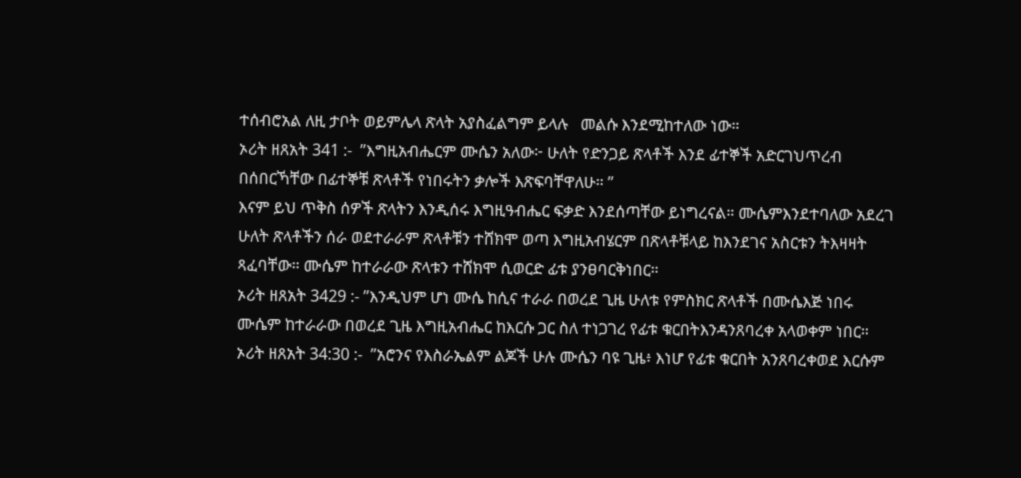ተሰብሮአል ለዚ ታቦት ወይምሌላ ጽላት አያስፈልግም ይላሉ   መልሱ እንደሚከተለው ነው።
ኦሪት ዘጸአት 341 :-  ”እግዚአብሔርም ሙሴን አለው፦ ሁለት የድንጋይ ጽላቶች እንደ ፊተኞች አድርገህጥረብ በሰበርኻቸው በፊተኞቹ ጽላቶች የነበሩትን ቃሎች እጽፍባቸዋለሁ። ”
እናም ይህ ጥቅስ ሰዎች ጽላትን እንዲሰሩ እግዚዓብሔር ፍቃድ እንደሰጣቸው ይነግረናል። ሙሴምእንደተባለው አደረገ ሁለት ጽላቶችን ሰራ ወደተራራም ጽላቶቹን ተሸክሞ ወጣ እግዚአብሄርም በጽላቶቹላይ ከእንደገና አስርቱን ትእዛዛት ጻፈባቸው። ሙሴም ከተራራው ጽላቱን ተሸክሞ ሲወርድ ፊቱ ያንፀባርቅነበር።
ኦሪት ዘጸአት 3429 :- ”እንዲህም ሆነ ሙሴ ከሲና ተራራ በወረደ ጊዜ ሁለቱ የምስክር ጽላቶች በሙሴእጅ ነበሩ ሙሴም ከተራራው በወረደ ጊዜ እግዚአብሔር ከእርሱ ጋር ስለ ተነጋገረ የፊቱ ቁርበትእንዳንጸባረቀ አላወቀም ነበር።
ኦሪት ዘጸአት 34:30 :-  ”አሮንና የእስራኤልም ልጆች ሁሉ ሙሴን ባዩ ጊዜ፥ እነሆ የፊቱ ቁርበት አንጸባረቀወደ እርሱም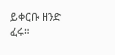ይቀርቡ ዘንድ ፈሩ።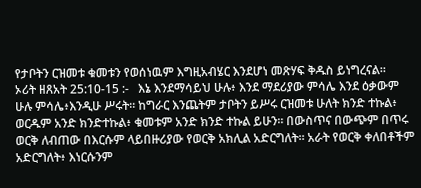የታቦትን ርዝመቱ ቁመቱን የወሰነዉም እግዚአብሄር እንደሆነ መጽሃፍ ቅዱስ ይነግረናል።
ኦሪት ዘጸአት 25:10-15 :-   እኔ እንደማሳይህ ሁሉ፥ እንደ ማደሪያው ምሳሌ እንደ ዕቃውም ሁሉ ምሳሌ፥እንዲሁ ሥሩት። ከግራር እንጨትም ታቦትን ይሥሩ ርዝመቱ ሁለት ክንድ ተኩል፥ ወርዱም አንድ ክንድተኩል፥ ቁመቱም አንድ ክንድ ተኩል ይሁን። በውስጥና በውጭም በጥሩ ወርቅ ለብጠው በእርሱም ላይበዙሪያው የወርቅ አክሊል አድርግለት። አራት የወርቅ ቀለበቶችም አድርግለት፥ እነርሱንም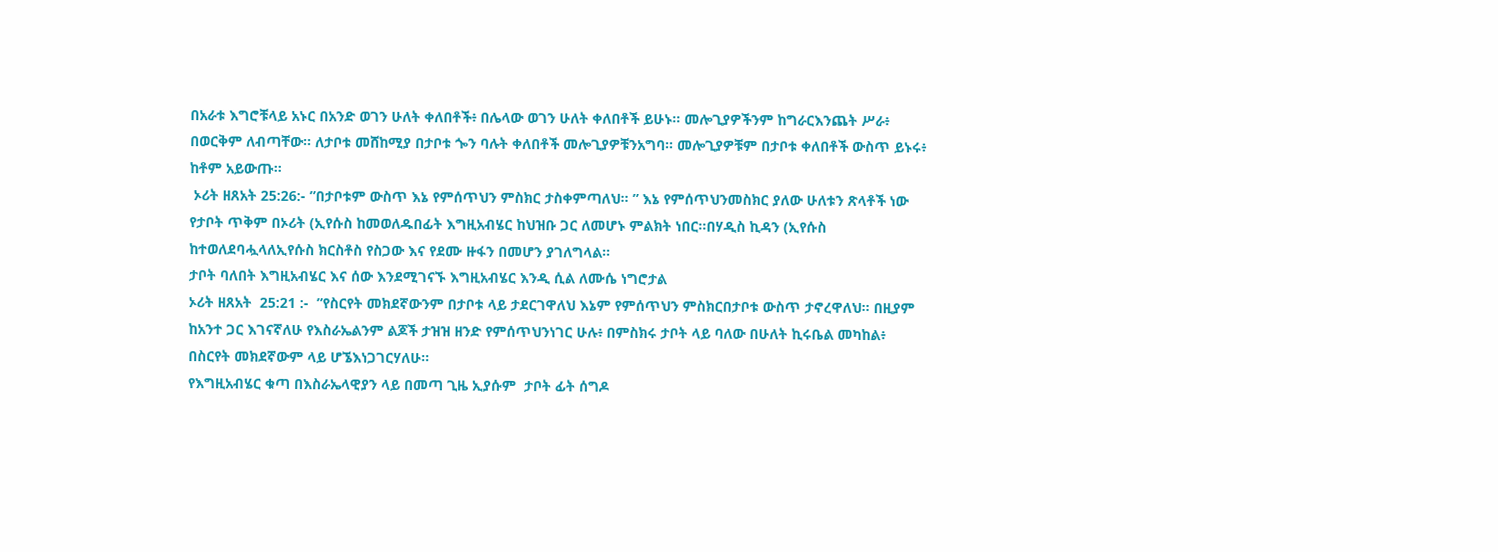በአራቱ እግሮቹላይ አኑር በአንድ ወገን ሁለት ቀለበቶች፥ በሌላው ወገን ሁለት ቀለበቶች ይሁኑ። መሎጊያዎችንም ከግራርእንጨት ሥራ፥ በወርቅም ለብጣቸው። ለታቦቱ መሸከሚያ በታቦቱ ጐን ባሉት ቀለበቶች መሎጊያዎቹንአግባ። መሎጊያዎቹም በታቦቱ ቀለበቶች ውስጥ ይኑሩ፥ ከቶም አይውጡ።
 ኦሪት ዘጸአት 25:26:- ”በታቦቱም ውስጥ እኔ የምሰጥህን ምስክር ታስቀምጣለህ። ” እኔ የምሰጥህንመስክር ያለው ሁለቱን ጽላቶች ነው
የታቦት ጥቅም በኦሪት (ኢየሱስ ከመወለዱበፊት እግዚአብሄር ከህዝቡ ጋር ለመሆኑ ምልክት ነበር።በሃዲስ ኪዳን (ኢየሱስ ከተወለደባሗላለኢየሱስ ክርስቶስ የስጋው እና የደሙ ዙፋን በመሆን ያገለግላል።
ታቦት ባለበት እግዚአብሄር እና ሰው እንደሚገናኙ እግዚአብሄር እንዲ ሲል ለሙሴ ነግሮታል
ኦሪት ዘጸአት  25:21 :-  ”የስርየት መክደኛውንም በታቦቱ ላይ ታደርገዋለህ እኔም የምሰጥህን ምስክርበታቦቱ ውስጥ ታኖረዋለህ። በዚያም ከአንተ ጋር እገናኛለሁ የእስራኤልንም ልጆች ታዝዝ ዘንድ የምሰጥህንነገር ሁሉ፥ በምስክሩ ታቦት ላይ ባለው በሁለት ኪሩቤል መካከል፥ በስርየት መክደኛውም ላይ ሆኜእነጋገርሃለሁ።
የእግዚአብሄር ቁጣ በእስራኤላዊያን ላይ በመጣ ጊዜ ኢያሱም  ታቦት ፊት ሰግዶ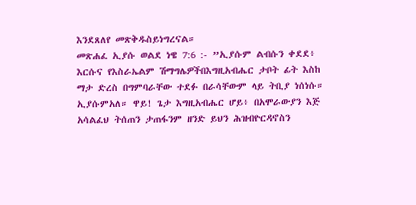እንደጸለየ መጽቅዱስይነግረናል።
መጽሐፈ ኢያሱ ወልደ ነዌ 7:6 :- ”ኢያሱም ልብሱን ቀደደ፥ እርሱና የእስራኤልም ሽማግሌዎችበእግዚአብሔር ታቦት ፊት እስከ ማታ ድረስ በግምባራቸው ተደፉ በራሳቸውም ላይ ትቢያ ነሰነሱ። ኢያሱምአለ። ዋይ! ጌታ እግዚአብሔር ሆይ፥ በአሞራውያን እጅ አሳልፈህ ትሰጠን ታጠፋንም ዘንድ ይህን ሕዝብዮርዳኖስን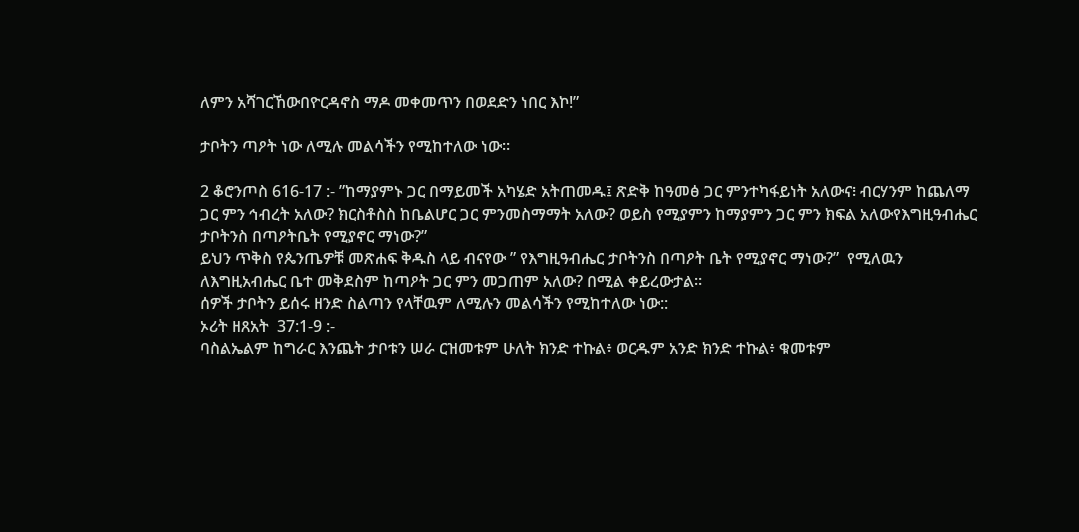ለምን አሻገርኸውበዮርዳኖስ ማዶ መቀመጥን በወደድን ነበር እኮ!”

ታቦትን ጣዖት ነው ለሚሉ መልሳችን የሚከተለው ነው።

2 ቆሮንጦስ 616-17 :- ”ከማያምኑ ጋር በማይመች አካሄድ አትጠመዱ፤ ጽድቅ ከዓመፅ ጋር ምንተካፋይነት አለውና፧ ብርሃንም ከጨለማ ጋር ምን ኅብረት አለው? ክርስቶስስ ከቤልሆር ጋር ምንመስማማት አለው? ወይስ የሚያምን ከማያምን ጋር ምን ክፍል አለውየእግዚዓብሔር ታቦትንስ በጣዖትቤት የሚያኖር ማነው?”
ይህን ጥቅስ የጴንጤዎቹ መጽሐፍ ቅዱስ ላይ ብናየው ” የእግዚዓብሔር ታቦትንስ በጣዖት ቤት የሚያኖር ማነው?”  የሚለዉን ለእግዚአብሔር ቤተ መቅደስም ከጣዖት ጋር ምን መጋጠም አለው? በሚል ቀይረውታል።
ሰዎች ታቦትን ይሰሩ ዘንድ ስልጣን የላቸዉም ለሚሉን መልሳችን የሚከተለው ነው::
ኦሪት ዘጸአት  37:1-9 :-
ባስልኤልም ከግራር እንጨት ታቦቱን ሠራ ርዝመቱም ሁለት ክንድ ተኩል፥ ወርዱም አንድ ክንድ ተኩል፥ ቁመቱም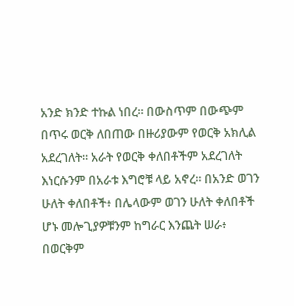አንድ ክንድ ተኩል ነበረ። በውስጥም በውጭም በጥሩ ወርቅ ለበጠው በዙሪያውም የወርቅ አክሊል አደረገለት። አራት የወርቅ ቀለበቶችም አደረገለት እነርሱንም በአራቱ እግሮቹ ላይ አኖረ። በአንድ ወገን ሁለት ቀለበቶች፥ በሌላውም ወገን ሁለት ቀለበቶች ሆኑ መሎጊያዎቹንም ከግራር እንጨት ሠራ፥ በወርቅም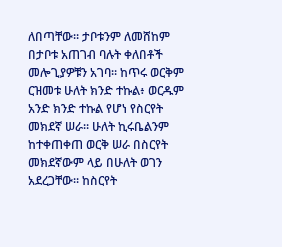ለበጣቸው። ታቦቱንም ለመሸከም በታቦቱ አጠገብ ባሉት ቀለበቶች መሎጊያዎቹን አገባ። ከጥሩ ወርቅም ርዝመቱ ሁለት ክንድ ተኩል፥ ወርዱም አንድ ክንድ ተኩል የሆነ የስርየት መክደኛ ሠራ። ሁለት ኪሩቤልንም ከተቀጠቀጠ ወርቅ ሠራ በስርየት መክደኛውም ላይ በሁለት ወገን አደረጋቸው። ከስርየት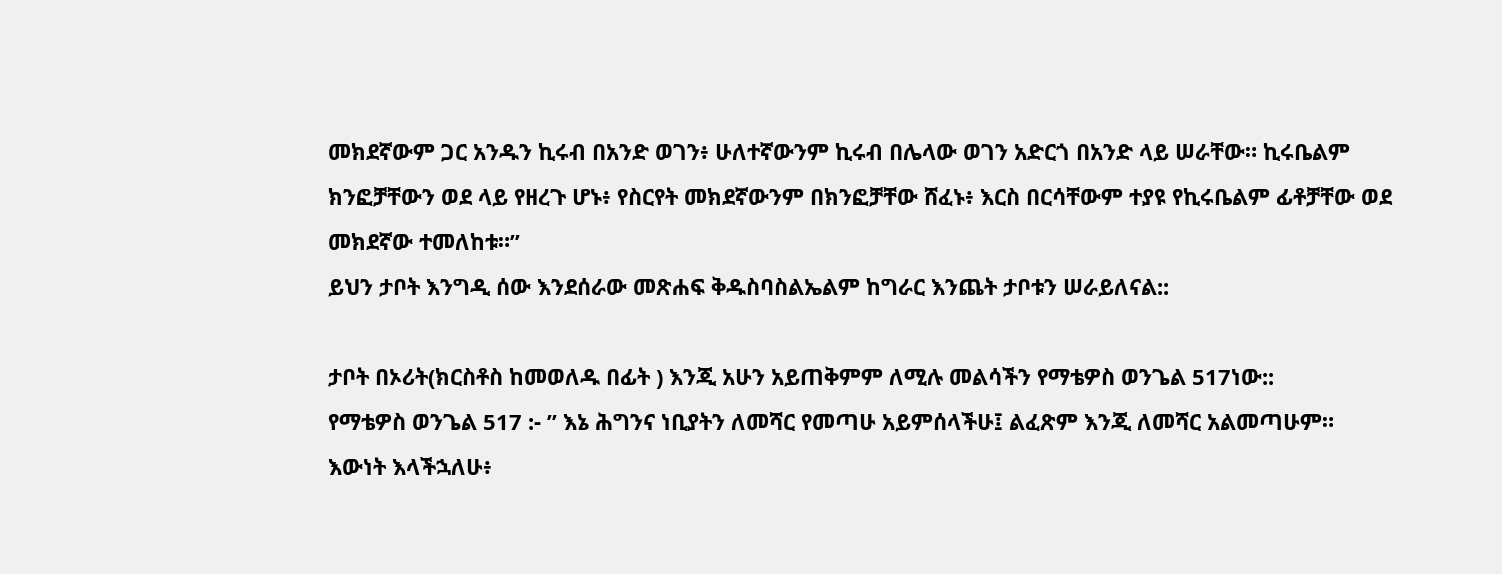መክደኛውም ጋር አንዱን ኪሩብ በአንድ ወገን፥ ሁለተኛውንም ኪሩብ በሌላው ወገን አድርጎ በአንድ ላይ ሠራቸው። ኪሩቤልም ክንፎቻቸውን ወደ ላይ የዘረጉ ሆኑ፥ የስርየት መክደኛውንም በክንፎቻቸው ሸፈኑ፥ እርስ በርሳቸውም ተያዩ የኪሩቤልም ፊቶቻቸው ወደ መክደኛው ተመለከቱ።”
ይህን ታቦት እንግዲ ሰው እንደሰራው መጽሐፍ ቅዱስባስልኤልም ከግራር እንጨት ታቦቱን ሠራይለናል::

ታቦት በኦሪት(ክርስቶስ ከመወለዱ በፊት ) እንጂ አሁን አይጠቅምም ለሚሉ መልሳችን የማቴዎስ ወንጌል 517ነው::
የማቴዎስ ወንጌል 517 :- ” እኔ ሕግንና ነቢያትን ለመሻር የመጣሁ አይምሰላችሁ፤ ልፈጽም እንጂ ለመሻር አልመጣሁም። እውነት እላችኋለሁ፥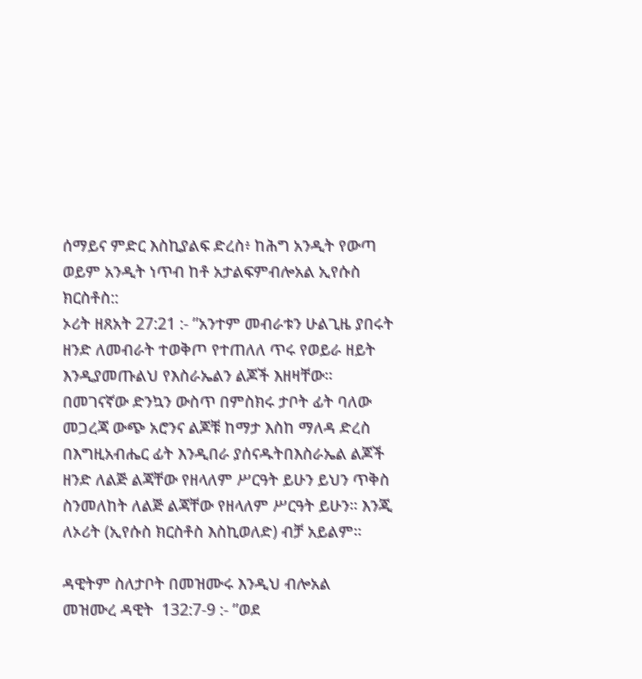ሰማይና ምድር እስኪያልፍ ድረስ፥ ከሕግ አንዲት የውጣ ወይም አንዲት ነጥብ ከቶ አታልፍምብሎአል ኢየሱስ ክርስቶስ::
ኦሪት ዘጸአት 27:21 :- ”አንተም መብራቱን ሁልጊዜ ያበሩት ዘንድ ለመብራት ተወቅጦ የተጠለለ ጥሩ የወይራ ዘይት እንዲያመጡልህ የእስራኤልን ልጆች እዘዛቸው። በመገናኛው ድንኳን ውስጥ በምስክሩ ታቦት ፊት ባለው መጋረጃ ውጭ አሮንና ልጆቹ ከማታ እስከ ማለዳ ድረስ በእግዚአብሔር ፊት እንዲበራ ያሰናዱትበእስራኤል ልጆች ዘንድ ለልጅ ልጃቸው የዘላለም ሥርዓት ይሁን ይህን ጥቅስ ስንመለከት ለልጅ ልጃቸው የዘላለም ሥርዓት ይሁን። እንጂ ለኦሪት (ኢየሱስ ክርስቶስ እስኪወለድ) ብቻ አይልም።

ዳዊትም ስለታቦት በመዝሙሩ እንዲህ ብሎአል
መዝሙረ ዳዊት  132:7-9 :- ”ወደ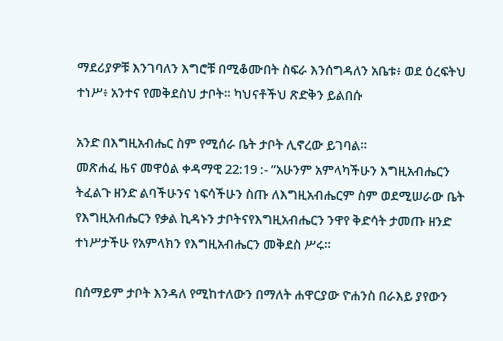ማደሪያዎቹ እንገባለን እግሮቹ በሚቆሙበት ስፍራ እንሰግዳለን አቤቱ፥ ወደ ዕረፍትህ ተነሥ፥ አንተና የመቅደስህ ታቦት። ካህናቶችህ ጽድቅን ይልበሱ

አንድ በእግዚአብሔር ስም የሚሰራ ቤት ታቦት ሊኖረው ይገባል።
መጽሐፈ ዜና መዋዕል ቀዳማዊ 22:19 :- ”አሁንም አምላካችሁን እግዚአብሔርን ትፈልጉ ዘንድ ልባችሁንና ነፍሳችሁን ስጡ ለእግዚአብሔርም ስም ወደሚሠራው ቤት የእግዚአብሔርን የቃል ኪዳኑን ታቦትናየእግዚአብሔርን ንዋየ ቅድሳት ታመጡ ዘንድ ተነሥታችሁ የአምላክን የእግዚአብሔርን መቅደስ ሥሩ።

በሰማይም ታቦት እንዳለ የሚከተለውን በማለት ሐዋርያው ዮሐንስ በራእይ ያየውን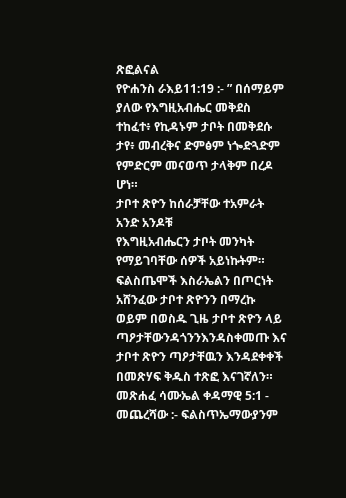ጽፎልናል
የዮሐንስ ራእይ11:19 :- ” በሰማይም ያለው የእግዚአብሔር መቅደስ ተከፈተ፥ የኪዳኑም ታቦት በመቅደሱ ታየ፥ መብረቅና ድምፅም ነጐድጓድም የምድርም መናወጥ ታላቅም በረዶ ሆነ።
ታቦተ ጽዮን ከሰራቻቸው ተአምራት አንድ አንዶቹ
የእግዚአብሔርን ታቦት መንካት የማይገባቸው ሰዎች አይነኩትም። ፍልስጤሞች እስራኤልን በጦርነት አሸንፈው ታቦተ ጽዮንን በማረኩ ወይም በወስዱ ጊዜ ታቦተ ጽዮን ላይ ጣዖታቸውንዳጎንንእንዳስቀመጡ እና ታቦተ ጽዮን ጣዖታቸዉን እንዳደቀቀች በመጽሃፍ ቅዱስ ተጽፎ እናገኛለን።
መጽሐፈ ሳሙኤል ቀዳማዊ 5:1 - መጨረሻው :- ፍልስጥኤማውያንም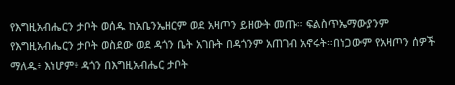የእግዚአብሔርን ታቦት ወሰዱ ከአቤንኤዘርም ወደ አዛጦን ይዘውት መጡ። ፍልስጥኤማውያንም የእግዚአብሔርን ታቦት ወስደው ወደ ዳጎን ቤት አገቡት በዳጎንም አጠገብ አኖሩት።በነጋውም የአዛጦን ሰዎች ማለዱ፥ እነሆም፥ ዳጎን በእግዚአብሔር ታቦት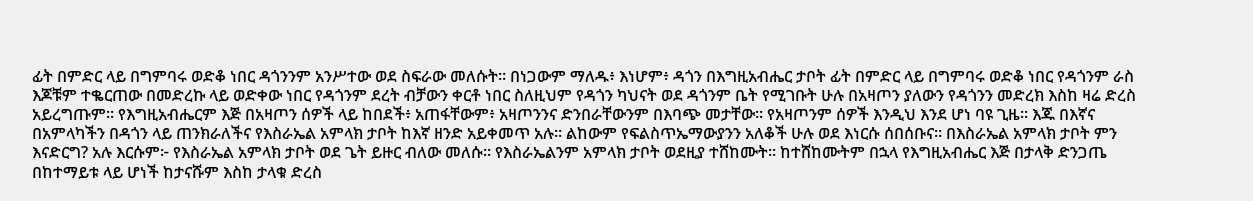ፊት በምድር ላይ በግምባሩ ወድቆ ነበር ዳጎንንም አንሥተው ወደ ስፍራው መለሱት። በነጋውም ማለዱ፥ እነሆም፥ ዳጎን በእግዚአብሔር ታቦት ፊት በምድር ላይ በግምባሩ ወድቆ ነበር የዳጎንም ራስ እጆቹም ተቈርጠው በመድረኩ ላይ ወድቀው ነበር የዳጎንም ደረት ብቻውን ቀርቶ ነበር ስለዚህም የዳጎን ካህናት ወደ ዳጎንም ቤት የሚገቡት ሁሉ በአዛጦን ያለውን የዳጎንን መድረክ እስከ ዛሬ ድረስ አይረግጡም። የእግዚአብሔርም እጅ በአዛጦን ሰዎች ላይ ከበደች፥ አጠፋቸውም፥ አዛጦንንና ድንበራቸውንም በእባጭ መታቸው። የአዛጦንም ሰዎች እንዲህ እንደ ሆነ ባዩ ጊዜ። እጁ በእኛና በአምላካችን በዳጎን ላይ ጠንክራለችና የእስራኤል አምላክ ታቦት ከእኛ ዘንድ አይቀመጥ አሉ። ልከውም የፍልስጥኤማውያንን አለቆች ሁሉ ወደ እነርሱ ሰበሰቡና። በእስራኤል አምላክ ታቦት ምን እናድርግ? አሉ እርሱም፦ የእስራኤል አምላክ ታቦት ወደ ጌት ይዙር ብለው መለሱ። የእስራኤልንም አምላክ ታቦት ወደዚያ ተሸከሙት። ከተሸከሙትም በኋላ የእግዚአብሔር እጅ በታላቅ ድንጋጤ በከተማይቱ ላይ ሆነች ከታናሹም እስከ ታላቁ ድረስ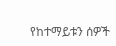የከተማይቱን ሰዎች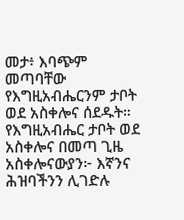መታ፥ እባጭም መጣባቸው የእግዚአብሔርንም ታቦት ወደ አስቀሎና ሰደዱት። የእግዚአብሔር ታቦት ወደ አስቀሎና በመጣ ጊዜ አስቀሎናውያን፦ እኛንና ሕዝባችንን ሊገድሉ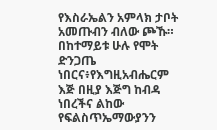የእስራኤልን አምላክ ታቦት አመጡብን ብለው ጮኹ። በከተማይቱ ሁሉ የሞት ድንጋጤ ነበርና፥የእግዚአብሔርም እጅ በዚያ እጅግ ከብዳ ነበረችና ልከው የፍልስጥኤማውያንን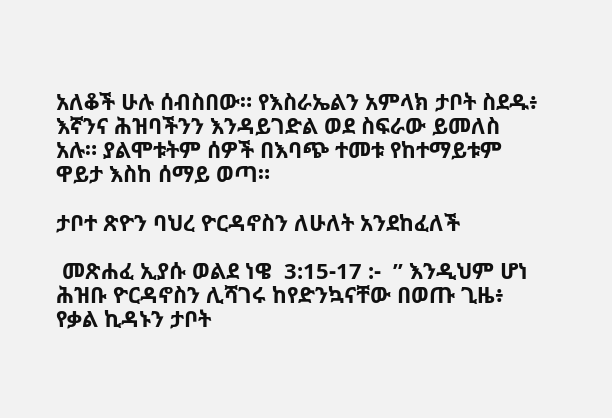አለቆች ሁሉ ሰብስበው። የእስራኤልን አምላክ ታቦት ስደዱ፥ እኛንና ሕዝባችንን እንዳይገድል ወደ ስፍራው ይመለስ አሉ። ያልሞቱትም ሰዎች በእባጭ ተመቱ የከተማይቱም ዋይታ እስከ ሰማይ ወጣ።

ታቦተ ጽዮን ባህረ ዮርዳኖስን ለሁለት አንደከፈለች

 መጽሐፈ ኢያሱ ወልደ ነዌ  3:15-17 :-  ” እንዲህም ሆነ ሕዝቡ ዮርዳኖስን ሊሻገሩ ከየድንኳናቸው በወጡ ጊዜ፥ የቃል ኪዳኑን ታቦት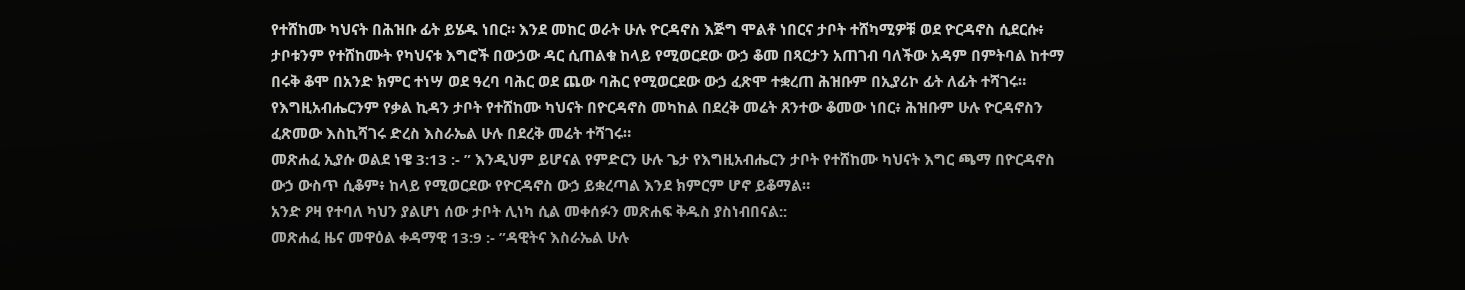የተሸከሙ ካህናት በሕዝቡ ፊት ይሄዱ ነበር። እንደ መከር ወራት ሁሉ ዮርዳኖስ እጅግ ሞልቶ ነበርና ታቦት ተሸካሚዎቹ ወደ ዮርዳኖስ ሲደርሱ፥ ታቦቱንም የተሸከሙት የካህናቱ እግሮች በውኃው ዳር ሲጠልቁ ከላይ የሚወርደው ውኃ ቆመ በጻርታን አጠገብ ባለችው አዳም በምትባል ከተማ በሩቅ ቆሞ በአንድ ክምር ተነሣ ወደ ዓረባ ባሕር ወደ ጨው ባሕር የሚወርደው ውኃ ፈጽሞ ተቋረጠ ሕዝቡም በኢያሪኮ ፊት ለፊት ተሻገሩ። የእግዚአብሔርንም የቃል ኪዳን ታቦት የተሸከሙ ካህናት በዮርዳኖስ መካከል በደረቅ መሬት ጸንተው ቆመው ነበር፥ ሕዝቡም ሁሉ ዮርዳኖስን ፈጽመው እስኪሻገሩ ድረስ እስራኤል ሁሉ በደረቅ መሬት ተሻገሩ።
መጽሐፈ ኢያሱ ወልደ ነዌ 3:13 :- ” እንዲህም ይሆናል የምድርን ሁሉ ጌታ የእግዚአብሔርን ታቦት የተሸከሙ ካህናት እግር ጫማ በዮርዳኖስ ውኃ ውስጥ ሲቆም፥ ከላይ የሚወርደው የዮርዳኖስ ውኃ ይቋረጣል እንደ ክምርም ሆኖ ይቆማል።
አንድ ዖዛ የተባለ ካህን ያልሆነ ሰው ታቦት ሊነካ ሲል መቀሰፉን መጽሐፍ ቅዱስ ያስነብበናል::
መጽሐፈ ዜና መዋዕል ቀዳማዊ 13:9 :- ”ዳዊትና እስራኤል ሁሉ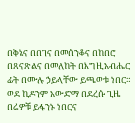በቅኔና በበገና በመሰንቆና በከበሮ በጸናጽልና በመለከት በእግዚአብሔር ፊት በሙሉ ኃይላቸው ይጫወቱ ነበር። ወደ ኪዶንም አውድማ በደረሱ ጊዜ በሬዎቹ ይፋንኑ ነበርና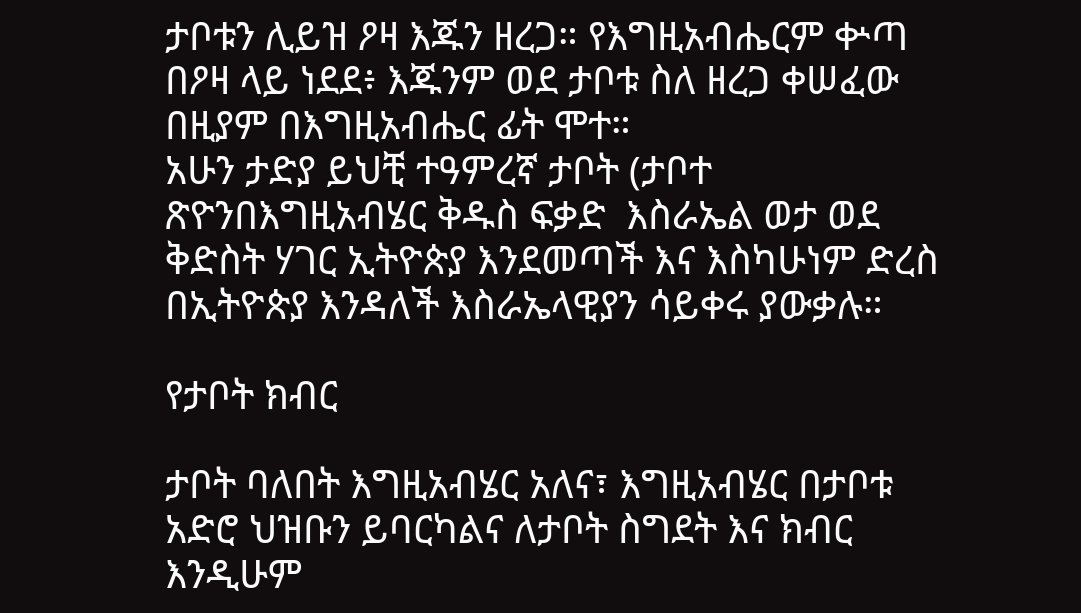ታቦቱን ሊይዝ ዖዛ እጁን ዘረጋ። የእግዚአብሔርም ቍጣ በዖዛ ላይ ነደደ፥ እጁንም ወደ ታቦቱ ስለ ዘረጋ ቀሠፈው በዚያም በእግዚአብሔር ፊት ሞተ።
አሁን ታድያ ይህቺ ተዓምረኛ ታቦት (ታቦተ ጽዮንበእግዚአብሄር ቅዱስ ፍቃድ  እስራኤል ወታ ወደ ቅድስት ሃገር ኢትዮጵያ እንደመጣች እና እስካሁነም ድረስ በኢትዮጵያ እንዳለች እስራኤላዊያን ሳይቀሩ ያውቃሉ።

የታቦት ክብር

ታቦት ባለበት እግዚአብሄር አለና፣ እግዚአብሄር በታቦቱ አድሮ ህዝቡን ይባርካልና ለታቦት ስግደት እና ክብር እንዲሁም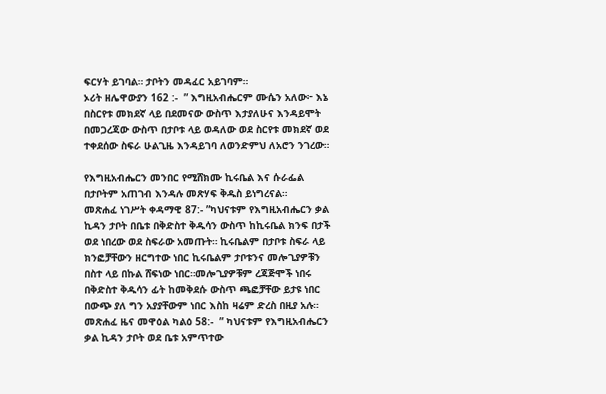ፍርሃት ይገባል። ታቦትን መዳፈር አይገባም።
ኦሪት ዘሌዋውያን 162 :-  ” እግዚአብሔርም ሙሴን አለው፦ እኔ በስርየቱ መክደኛ ላይ በደመናው ውስጥ እታያለሁና እንዳይሞት በመጋረጃው ውስጥ በታቦቱ ላይ ወዳለው ወደ ስርየቱ መክደኛ ወደ ተቀደሰው ስፍራ ሁልጊዜ እንዳይገባ ለወንድምህ ለአሮን ንገረው።

የእግዚአብሔርን መንበር የሚሸክሙ ኪሩቤል እና ሱራፌል በታቦትም አጠገብ እንዳሉ መጽሃፍ ቅዱስ ይነግረናል።
መጽሐፈ ነገሥት ቀዳማዊ 87:- ”ካህናቱም የእግዚአብሔርን ቃል ኪዳን ታቦት በቤቱ በቅድስተ ቅዱሳን ውስጥ ከኪሩቤል ክንፍ በታች ወደ ነበረው ወደ ስፍራው አመጡት። ኪሩቤልም በታቦቱ ስፍራ ላይ ክንፎቻቸውን ዘርግተው ነበር ኪሩቤልም ታቦቱንና መሎጊያዎቹን በስተ ላይ በኩል ሸፍነው ነበር።መሎጊያዎቹም ረጃጅሞች ነበሩ በቅድስተ ቅዱሳን ፊት ከመቅደሱ ውስጥ ጫፎቻቸው ይታዩ ነበር በውጭ ያለ ግን አያያቸውም ነበር እስከ ዛሬም ድረስ በዚያ አሉ።
መጽሐፈ ዜና መዋዕል ካልዕ 58:-  ” ካህናቱም የእግዚአብሔርን ቃል ኪዳን ታቦት ወደ ቤቱ አምጥተው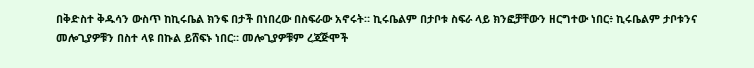በቅድስተ ቅዱሳን ውስጥ ከኪሩቤል ክንፍ በታች በነበረው በስፍራው አኖሩት። ኪሩቤልም በታቦቱ ስፍራ ላይ ክንፎቻቸውን ዘርግተው ነበር፥ ኪሩቤልም ታቦቱንና መሎጊያዎቹን በስተ ላዩ በኩል ይሸፍኑ ነበር። መሎጊያዎቹም ረጃጅሞች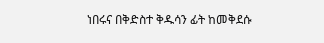ነበሩና በቅድስተ ቅዱሳን ፊት ከመቅደሱ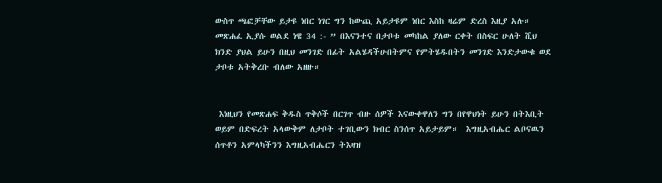ውስጥ ጫፎቻቸው ይታዩ ነበር ነገር ግን ከውጪ አይታዩም ነበር እስከ ዛሬም ድረስ እዚያ አሉ።
መጽሐፈ ኢያሱ ወልደ ነዌ 34 :- ” በእናንተና በታቦቱ መካከል ያለው ርቀት በስፍር ሁለት ሺህ ክንድ ያህል ይሁን በዚህ መንገድ በፊት አልሄዳችሁበትምና የምትሄዱበትን መንገድ እንድታውቁ ወደ ታቦቱ አትቅረቡ ብለው አዘዙ።


 እነዚህን የመጽሐፍ ቅዱስ ጥቅሶች በርገጥ ብዙ ሰዎች እናውቀዋለን ግን በየዋህነት ይሁን በትእቢት ወይም በድፍረት አላውቅም ለታቦት ተገቢውን ክብር ስንሰጥ አይታይም።  እግዚአብሔር ልቦናዉን ሰጥቶን አምላካችንን እግዚአብሔርን ትእዛዝ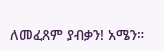ለመፈጸም ያብቃን! አሜን።